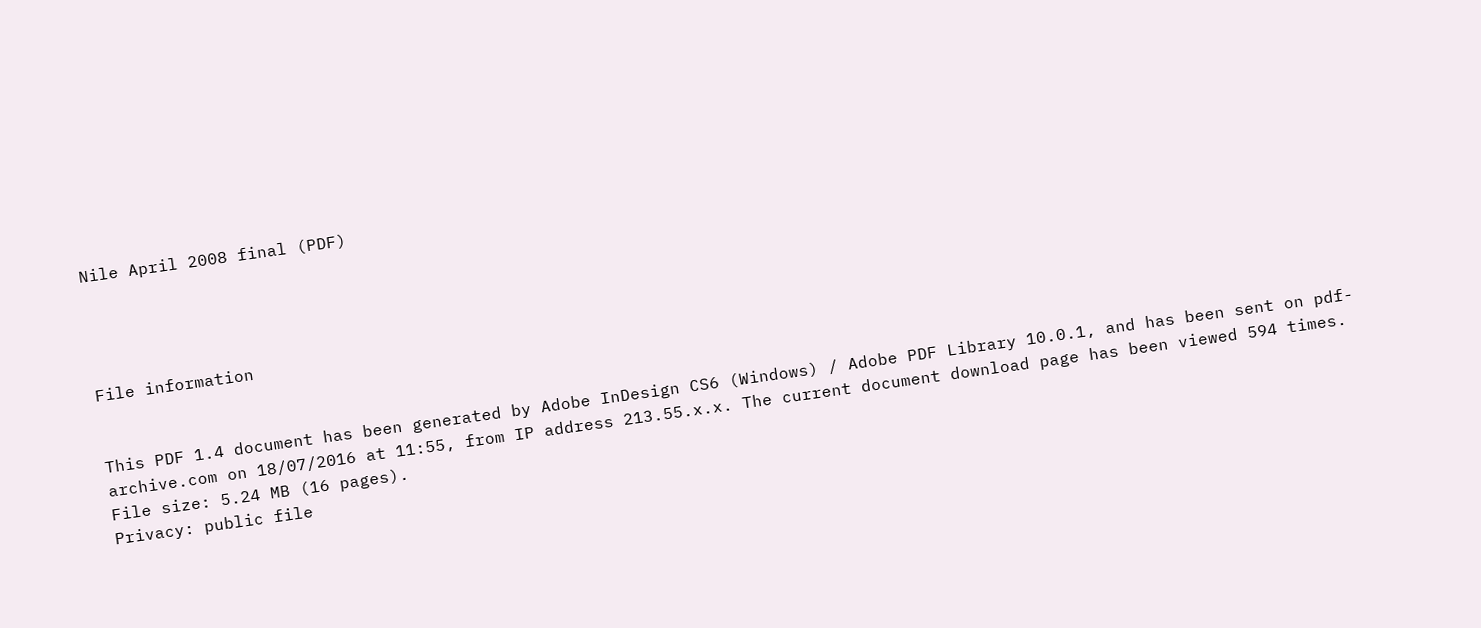Nile April 2008 final (PDF)




File information


This PDF 1.4 document has been generated by Adobe InDesign CS6 (Windows) / Adobe PDF Library 10.0.1, and has been sent on pdf-archive.com on 18/07/2016 at 11:55, from IP address 213.55.x.x. The current document download page has been viewed 594 times.
File size: 5.24 MB (16 pages).
Privacy: public file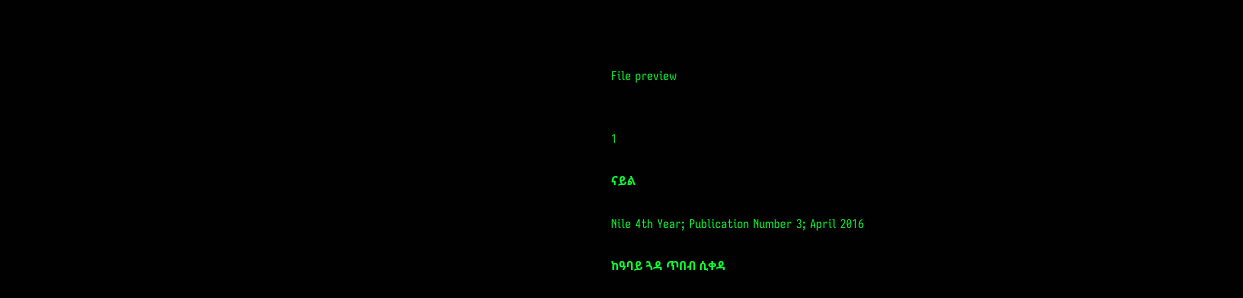File preview


1

ናይል

Nile 4th Year; Publication Number 3; April 2016

ከዓባይ ጓዳ ጥበብ ሲቀዳ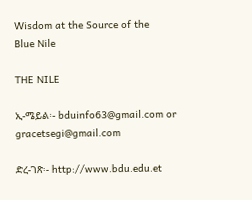Wisdom at the Source of the
Blue Nile

THE NILE

ኢ-ሜይል፡- bduinfo63@gmail.com or gracetsegi@gmail.com

ድረ-ገጽ፡- http://www.bdu.edu.et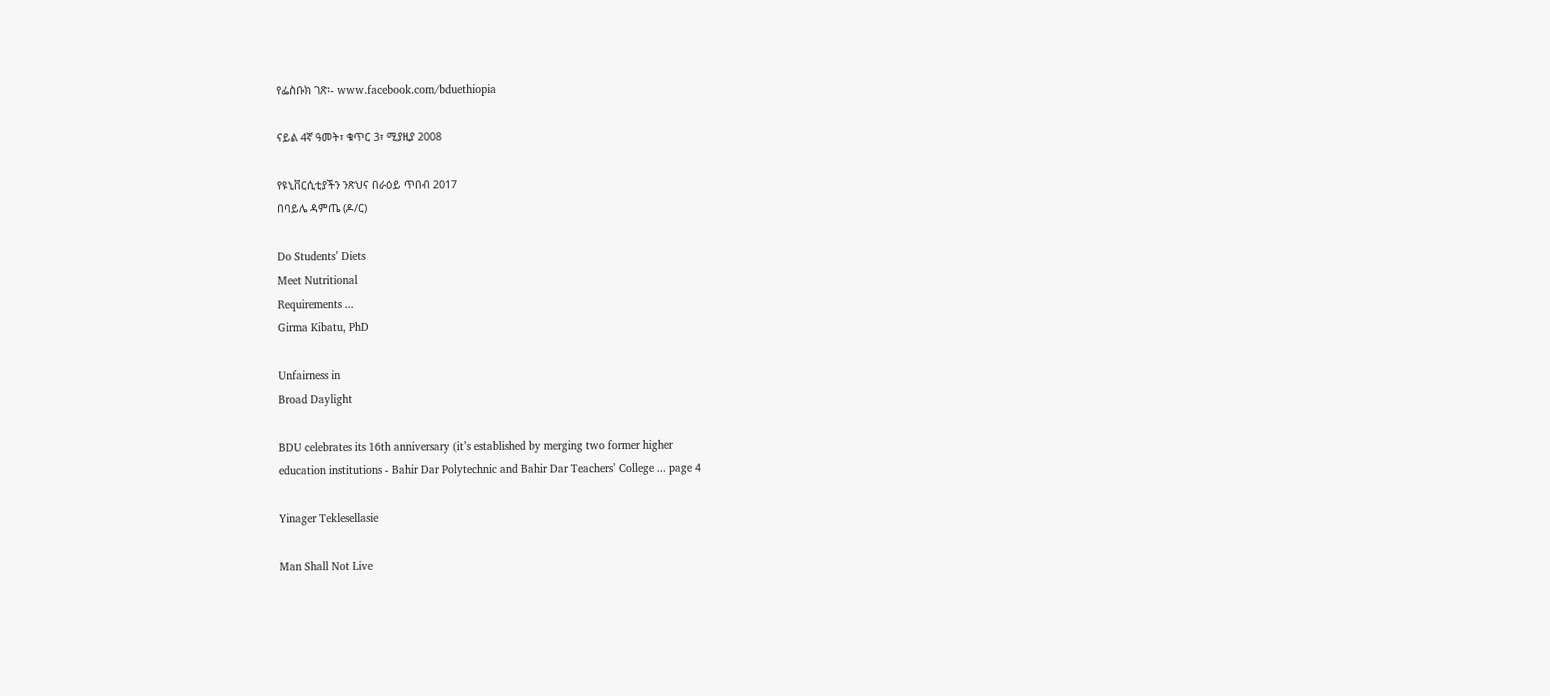የፌስቡክ ገጽ፡- www.facebook.com/bduethiopia

ናይል 4ኛ ዓመት፣ ቁጥር 3፣ ሚያዚያ 2008

የዩኒቨርሲቲያችን ንጽህና በራዕይ ጥበብ 2017
በባይሌ ዳምጤ (ዶ/ር)

Do Students’ Diets
Meet Nutritional
Requirements ...
Girma Kibatu, PhD

Unfairness in
Broad Daylight

BDU celebrates its 16th anniversary (it’s established by merging two former higher
education institutions - Bahir Dar Polytechnic and Bahir Dar Teachers’ College ... page 4

Yinager Teklesellasie

Man Shall Not Live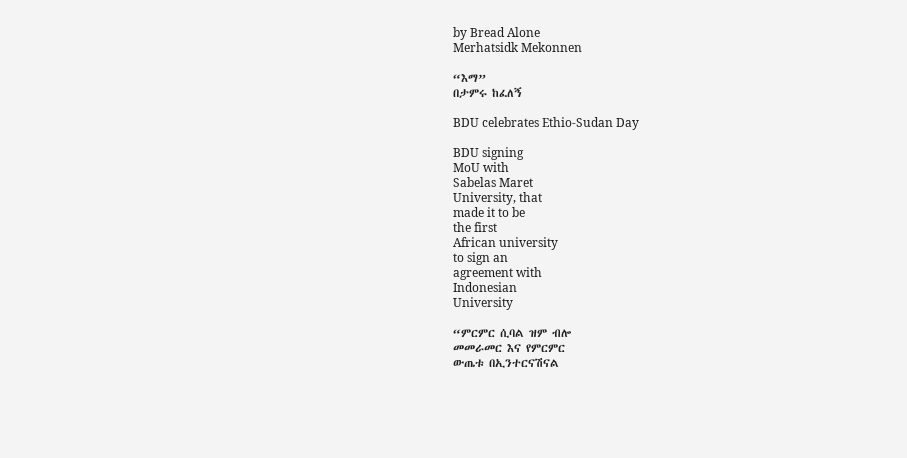by Bread Alone
Merhatsidk Mekonnen

“እማ”
በታምሩ ከፈለኝ

BDU celebrates Ethio-Sudan Day

BDU signing
MoU with
Sabelas Maret
University, that
made it to be
the first
African university
to sign an
agreement with
Indonesian
University

“ምርምር ሲባል ዝም ብሎ
መመራመር እና የምርምር
ውጤቱ በኢንተርናሽናል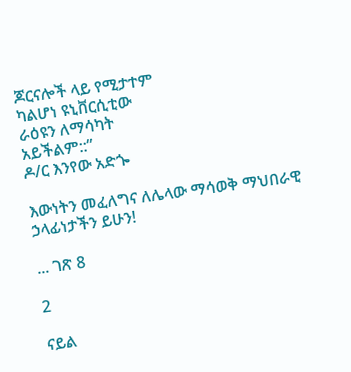ጆርናሎች ላይ የሚታተም
ካልሆነ ዩኒቨርሲቲው
ራዕዩን ለማሳካት
አይችልም::”
ዶ/ር እንየው አድጐ

እውነትን መፈለግና ለሌላው ማሳወቅ ማህበራዊ ኃላፊነታችን ይሁን!

... ገጽ 8

2

ናይል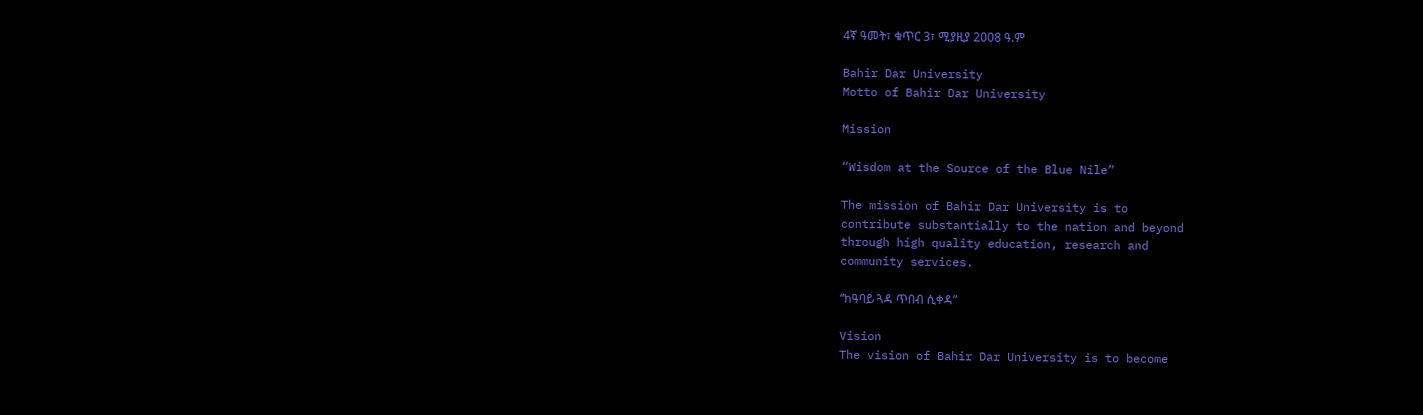4ኛ ዓመት፣ ቁጥር 3፣ ሚያዚያ 2008 ዓ.ም

Bahir Dar University
Motto of Bahir Dar University

Mission

“Wisdom at the Source of the Blue Nile”

The mission of Bahir Dar University is to
contribute substantially to the nation and beyond
through high quality education, research and
community services.

“ከዓባይ ጓዳ ጥበብ ሲቀዳ”

Vision
The vision of Bahir Dar University is to become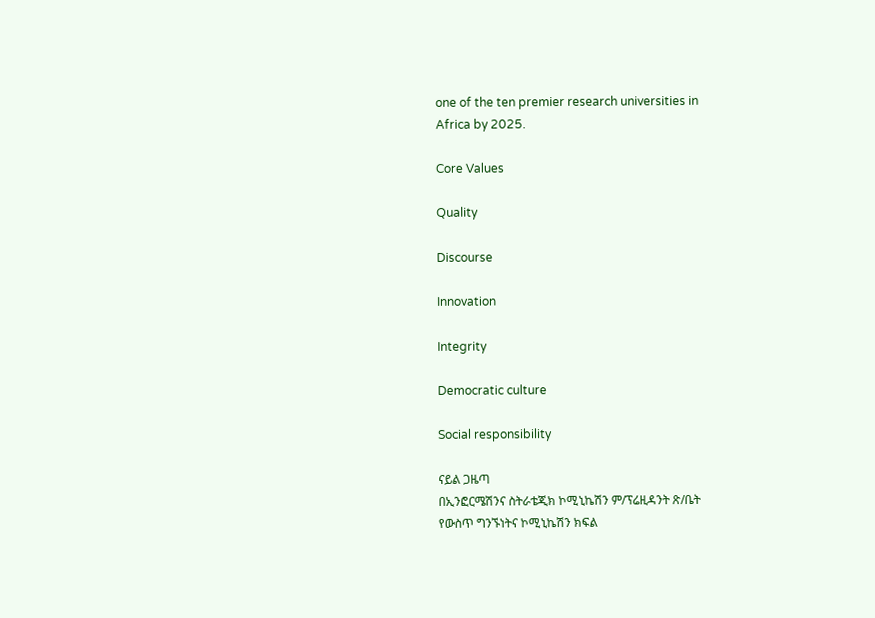one of the ten premier research universities in
Africa by 2025.

Core Values

Quality

Discourse

Innovation

Integrity

Democratic culture

Social responsibility

ናይል ጋዜጣ
በኢንፎርሜሽንና ስትራቴጂክ ኮሚኒኬሽን ም/ፕሬዚዳንት ጽ/ቤት
የውስጥ ግንኙነትና ኮሚኒኬሽን ክፍል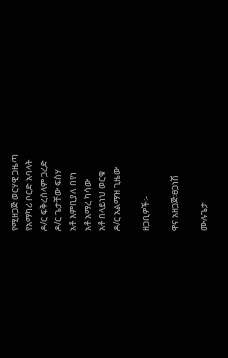የሚዘጋጅ ወርሃዊ ጋዜጣ
የአማካሪ ቦርድ አባላት
ዶ/ር ፍቅረሰላም ጋረድ
ዶ/ር ጌታቸው ፍስሃ
አቶ እምቢያለ በየነ
አቶ አማረ ካሳው
አቶ በላይነህ ወርቁ
ዶ/ር አልማዝ ጊዜው

ዘጋቢዎች፡-

ዋና አዘጋጅ፡ፀጋነሽ

ሙሉጌታ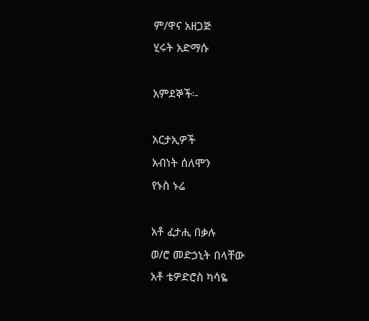ም/ዋና አዘጋጅ
ሂሩት አድማሱ

አምደኞች፡-

አርታኢዎች
አብነት ሰለሞን
የኑስ ኑሬ

አቶ ፈታሒ በቃሉ
ወ/ሮ መድኃኒት በላቸው
አቶ ቴዎድሮስ ካሳዬ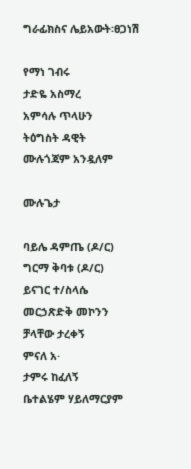ግራፊክስና ሌይአውት፡ፀጋነሽ

የማነ ገብሩ
ታድዬ አስማረ
አምሳሉ ጥላሁን
ትዕግስት ዳዊት
ሙሉጎጃም አንዷለም

ሙሉጌታ

ባይሌ ዳምጤ (ዶ/ር)
ግርማ ቅባቱ (ዶ/ር)
ይናገር ተ/ስላሴ
መርኃጽድቅ መኮንን
ቻላቸው ታረቀኝ
ምናለ አ·
ታምሩ ከፈለኝ
ቤተልሄም ሃይለማርያም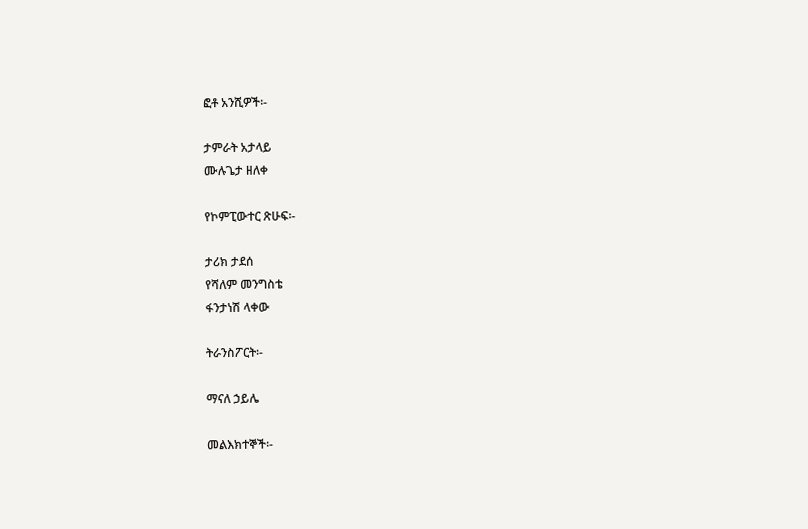ፎቶ አንሺዎች፡-

ታምራት አታላይ
ሙሉጌታ ዘለቀ

የኮምፒውተር ጽሁፍ፡-

ታሪክ ታደሰ
የሻለም መንግስቴ
ፋንታነሽ ላቀው

ትራንስፖርት፡-

ማናለ ኃይሌ

መልእክተኞች፡-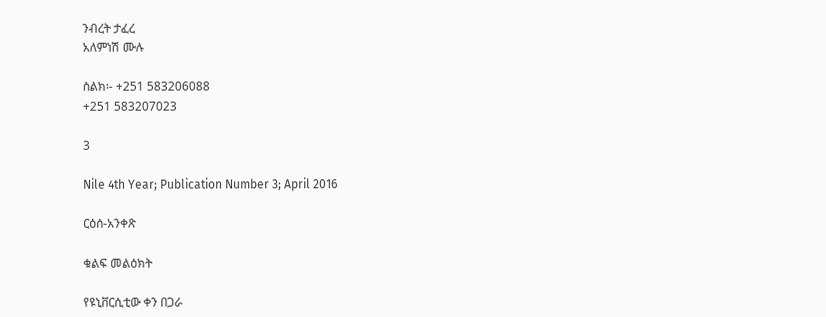ንብረት ታፈረ
አለምነሽ ሙሉ

ስልክ፡- +251 583206088
+251 583207023

3

Nile 4th Year; Publication Number 3; April 2016

ርዕሰ-አንቀጽ

ቁልፍ መልዕክት

የዩኒቨርሲቲው ቀን በጋራ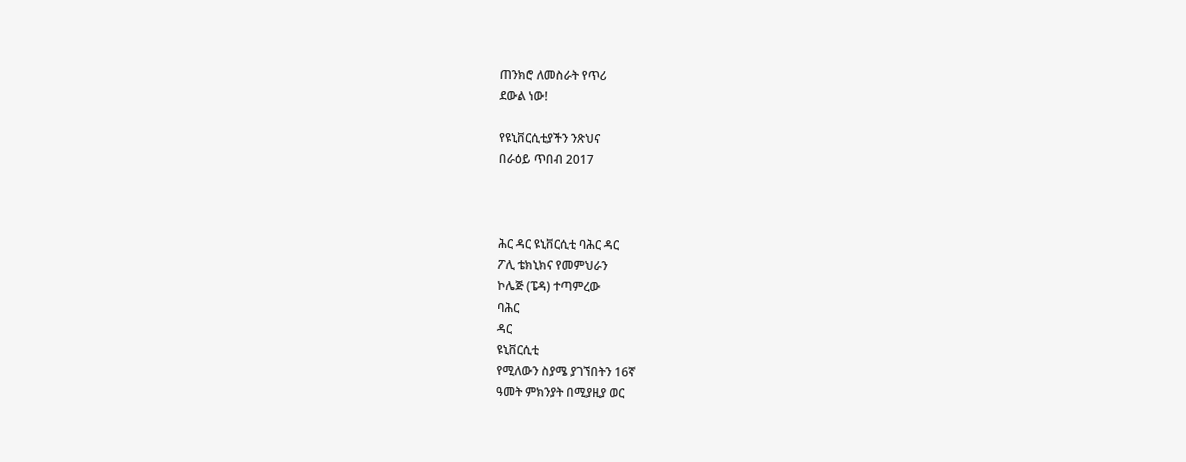ጠንክሮ ለመስራት የጥሪ
ደውል ነው!

የዩኒቨርሲቲያችን ንጽህና
በራዕይ ጥበብ 2017



ሕር ዳር ዩኒቨርሲቲ ባሕር ዳር
ፖሊ ቴክኒክና የመምህራን
ኮሌጅ (ፔዳ) ተጣምረው
ባሕር
ዳር
ዩኒቨርሲቲ
የሚለውን ስያሜ ያገኘበትን 16ኛ
ዓመት ምክንያት በሚያዚያ ወር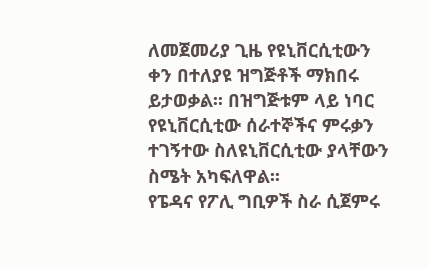ለመጀመሪያ ጊዜ የዩኒቨርሲቲውን
ቀን በተለያዩ ዝግጅቶች ማክበሩ
ይታወቃል፡፡ በዝግጅቱም ላይ ነባር
የዩኒቨርሲቲው ሰራተኞችና ምሩቃን
ተገኝተው ስለዩኒቨርሲቲው ያላቸውን
ስሜት አካፍለዋል፡፡
የፔዳና የፖሊ ግቢዎች ስራ ሲጀምሩ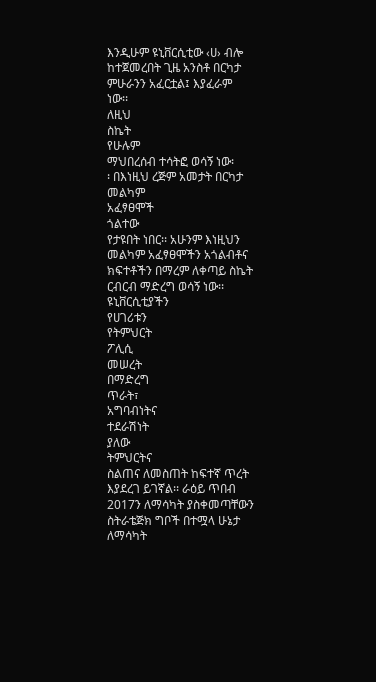እንዲሁም ዩኒቨርሲቲው ‹ሀ› ብሎ
ከተጀመረበት ጊዜ አንስቶ በርካታ
ምሁራንን አፈርቷል፤ እያፈራም
ነው፡፡
ለዚህ
ስኬት
የሁሉም
ማህበረሰብ ተሳትፎ ወሳኝ ነው፡
፡ በእነዚህ ረጅም አመታት በርካታ
መልካም
አፈፃፀሞች
ጎልተው
የታዩበት ነበር፡፡ አሁንም እነዚህን
መልካም አፈፃፀሞችን አጎልብቶና
ክፍተቶችን በማረም ለቀጣይ ስኬት
ርብርብ ማድረግ ወሳኝ ነው፡፡
ዩኒቨርሲቲያችን
የሀገሪቱን
የትምህርት
ፖሊሲ
መሠረት
በማድረግ
ጥራት፣
አግባብነትና
ተደራሽነት
ያለው
ትምህርትና
ስልጠና ለመስጠት ከፍተኛ ጥረት
እያደረገ ይገኛል፡፡ ራዕይ ጥበብ
2017ን ለማሳካት ያስቀመጣቸውን
ስትራቴጅክ ግቦች በተሟላ ሁኔታ
ለማሳካት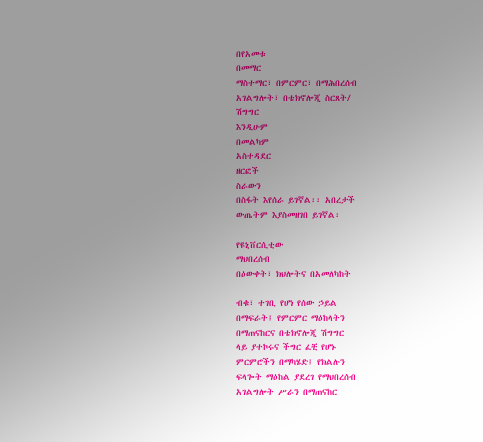በየአመቱ
በመማር
ማስተማር፣ በምርምር፣ በማሕበረሰብ
አገልግሎት፣ በቴክኖሎጂ ስርጸት/
ሽግግር
እንዲሁም
በመልካም
አስተዳደር
ዘርፎች
ስራውን
በስፋት እየሰራ ይገኛል፡፡ አበረታች
ውጤትም እያስመዘገበ ይገኛል፡

የዩኒቨርሲቲው
ማህበረሰብ
በዕውቀት፣ ክህሎትና በአመለካከት

ብቁ፣ ተገቢ የሆነ የሰው ኃይል
በማፍራት፤ የምርምር ማዕከላትን
በማጠናከርና በቴክኖሎጂ ሽግግር
ላይ ያተኮሩና ችግር ፈቺ የሆኑ
ምርምሮችን በማካሄድ፤ የክልሉን
ፍላጐት ማዕከል ያደረገ የማህበረሰብ
አገልግሎት ሥራን በማጠናከር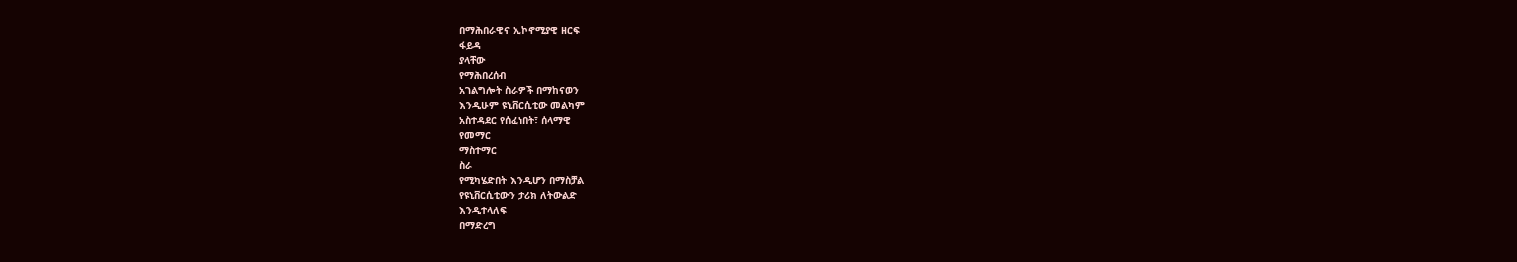በማሕበራዊና ኢኮኖሚያዊ ዘርፍ
ፋይዳ
ያላቸው
የማሕበረሰብ
አገልግሎት ስራዎች በማከናወን
እንዲሁም ዩኒቨርሲቲው መልካም
አስተዳደር የሰፈነበት፣ ሰላማዊ
የመማር
ማስተማር
ስራ
የሚካሄድበት እንዲሆን በማስቻል
የዩኒቨርሲቲውን ታሪክ ለትውልድ
እንዲተላለፍ
በማድረግ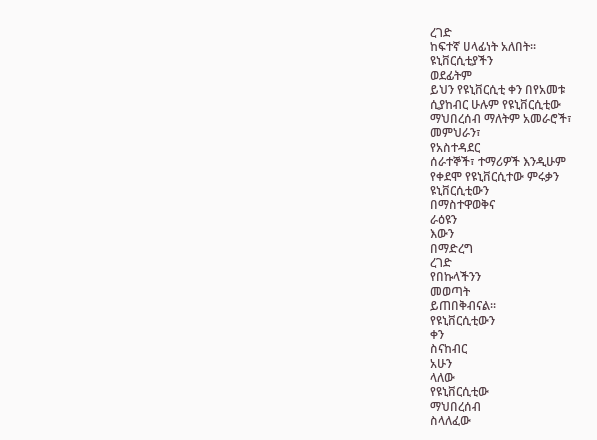ረገድ
ከፍተኛ ሀላፊነት አለበት፡፡
ዩኒቨርሲቲያችን
ወደፊትም
ይህን የዩኒቨርሲቲ ቀን በየአመቱ
ሲያከብር ሁሉም የዩኒቨርሲቲው
ማህበረሰብ ማለትም አመራሮች፣
መምህራን፣
የአስተዳደር
ሰራተኞች፣ ተማሪዎች እንዲሁም
የቀደሞ የዩኒቨርሲተው ምሩቃን
ዩኒቨርሲቲውን
በማስተዋወቅና
ራዕዩን
እውን
በማድረግ
ረገድ
የበኩላችንን
መወጣት
ይጠበቅብናል፡፡
የዩኒቨርሲቲውን
ቀን
ስናከብር
አሁን
ላለው
የዩኒቨርሲቲው
ማህበረሰብ
ስላለፈው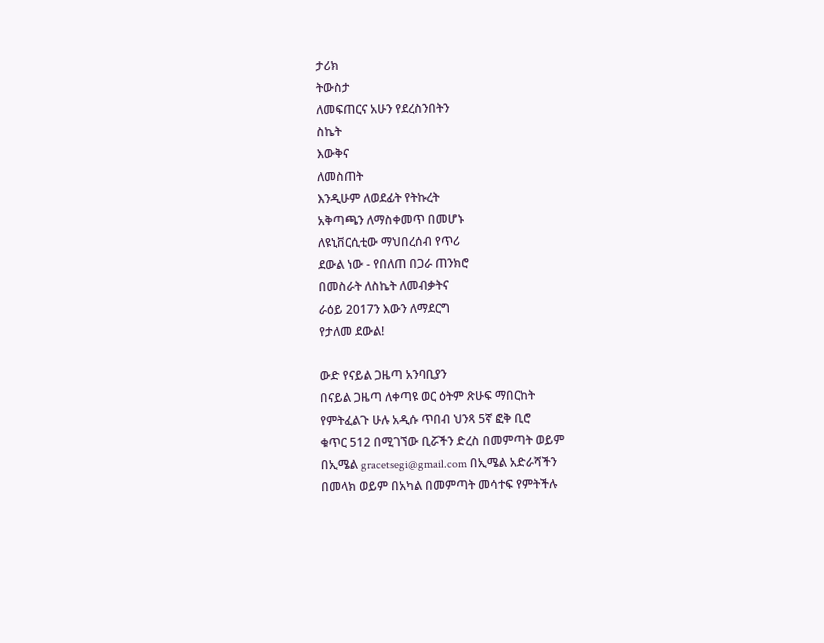ታሪክ
ትውስታ
ለመፍጠርና አሁን የደረስንበትን
ስኬት
እውቅና
ለመስጠት
እንዲሁም ለወደፊት የትኩረት
አቅጣጫን ለማስቀመጥ በመሆኑ
ለዩኒቨርሲቲው ማህበረሰብ የጥሪ
ደውል ነው - የበለጠ በጋራ ጠንክሮ
በመስራት ለስኬት ለመብቃትና
ራዕይ 2017ን እውን ለማደርግ
የታለመ ደውል!

ውድ የናይል ጋዜጣ አንባቢያን
በናይል ጋዜጣ ለቀጣዩ ወር ዕትም ጽሁፍ ማበርከት
የምትፈልጉ ሁሉ አዲሱ ጥበብ ህንጻ 5ኛ ፎቅ ቢሮ
ቁጥር 512 በሚገኘው ቢሯችን ድረስ በመምጣት ወይም
በኢሜል gracetsegi@gmail.com በኢሜል አድራሻችን
በመላክ ወይም በአካል በመምጣት መሳተፍ የምትችሉ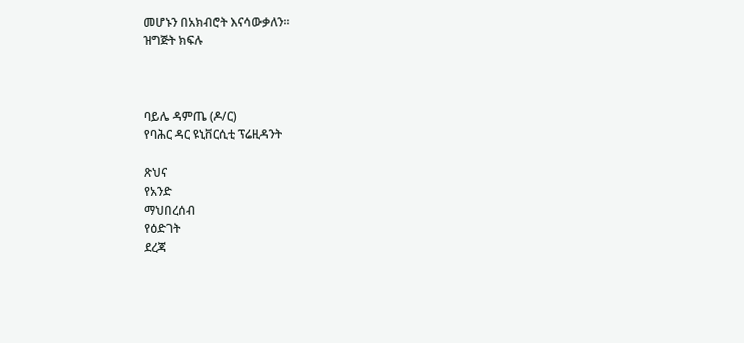መሆኑን በአክብሮት እናሳውቃለን፡፡
ዝግጅት ክፍሉ



ባይሌ ዳምጤ (ዶ/ር)
የባሕር ዳር ዩኒቨርሲቲ ፕሬዚዳንት

ጽህና
የአንድ
ማህበረሰብ
የዕድገት
ደረጃ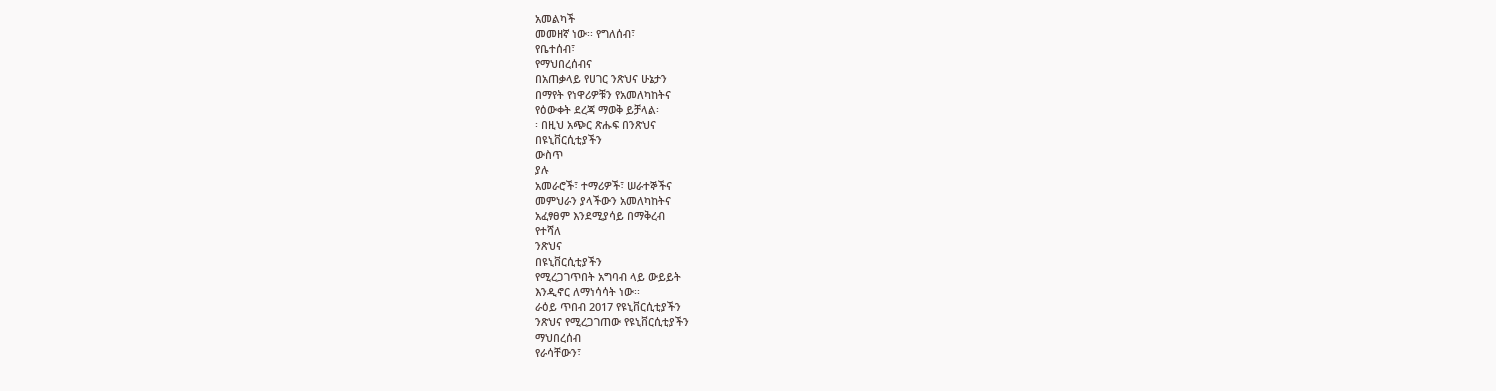አመልካች
መመዘኛ ነው፡፡ የግለሰብ፣
የቤተሰብ፣
የማህበረሰብና
በአጠቃላይ የሀገር ንጽህና ሁኔታን
በማየት የነዋሪዎቹን የአመለካከትና
የዕውቀት ደረጃ ማወቅ ይቻላል፡
፡ በዚህ አጭር ጽሑፍ በንጽህና
በዩኒቨርሲቲያችን
ውስጥ
ያሉ
አመራሮች፣ ተማሪዎች፣ ሠራተኞችና
መምህራን ያላችውን አመለካከትና
አፈፃፀም እንደሚያሳይ በማቅረብ
የተሻለ
ንጽህና
በዩኒቨርሲቲያችን
የሚረጋገጥበት አግባብ ላይ ውይይት
እንዲኖር ለማነሳሳት ነው፡፡
ራዕይ ጥበብ 2017 የዩኒቨርሲቲያችን
ንጽህና የሚረጋገጠው የዩኒቨርሲቲያችን
ማህበረሰብ
የራሳቸውን፣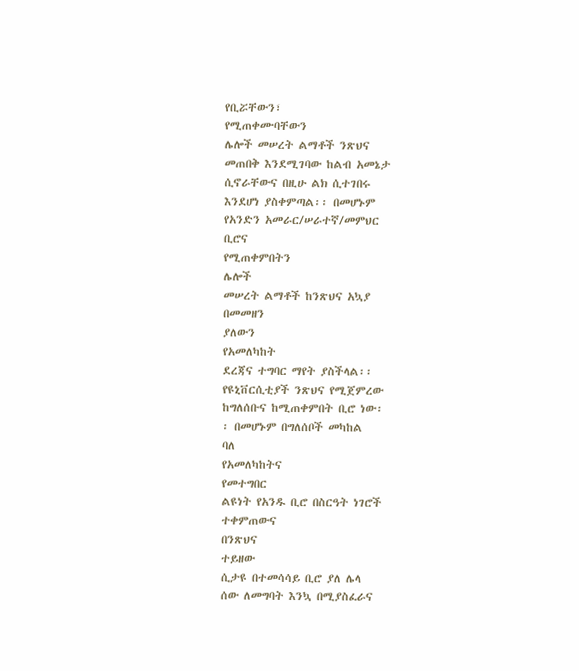የቢሯቸውን፣
የሚጠቀሙባቸውን
ሌሎች መሠረት ልማቶች ንጽህና
መጠበቅ እንደሚገባው ከልብ አመኔታ
ሲኖራቸውና በዚሁ ልክ ሲተገበሩ
እንደሆነ ያስቀምጣል፡፡ በመሆኑም
የአንድን አመራር/ሠራተኛ/መምህር
ቢሮና
የሚጠቀምበትን
ሌሎች
መሠረት ልማቶች ከንጽህና አኳያ
በመመዘን
ያለውን
የአመለካከት
ደረጃና ተግባር ማየት ያስችላል፡፡
የዩኒቨርሲቲያች ንጽህና የሚጀምረው
ከግለሰቡና ከሚጠቀምበት ቢሮ ነው፡
፡ በመሆኑም በግለሰቦች መካከል
ባለ
የአመለካከትና
የመተግበር
ልዩነት የአንዱ ቢሮ በስርዓት ነገሮች
ተቀምጠውና
በንጽህና
ተይዘው
ሲታዩ በተመሳሳይ ቢሮ ያለ ሌላ
ሰው ለመግባት እንኳ በሚያስፈራና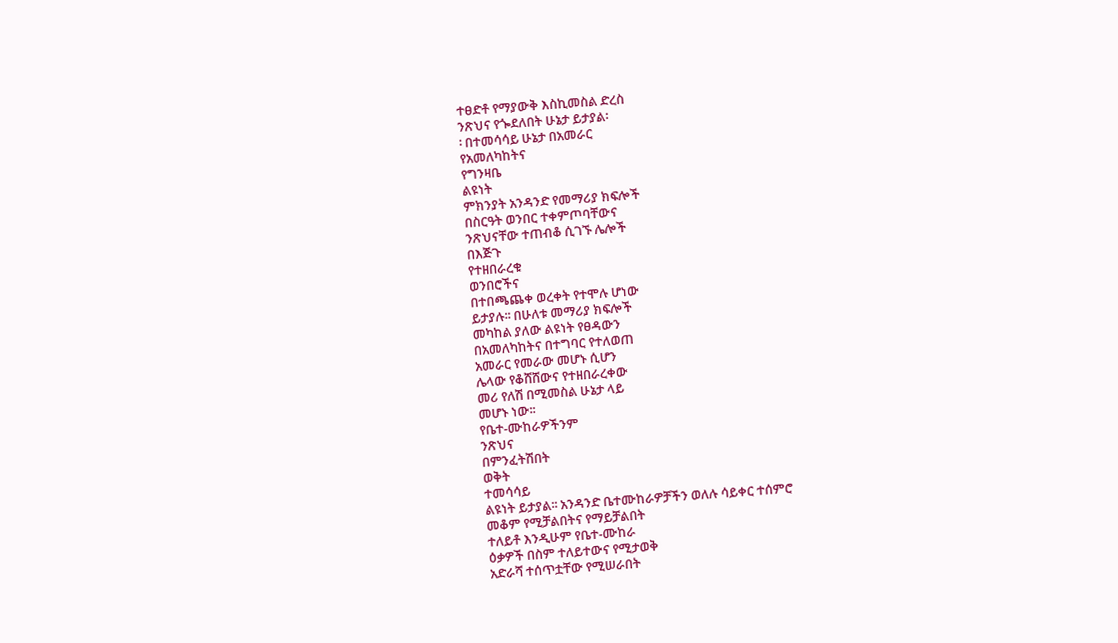ተፀድቶ የማያውቅ እስኪመስል ድረስ
ንጽህና የጐደለበት ሁኔታ ይታያል፡
፡ በተመሳሳይ ሁኔታ በአመራር
የአመለካከትና
የግንዛቤ
ልዩነት
ምክንያት አንዳንድ የመማሪያ ክፍሎች
በስርዓት ወንበር ተቀምጦባቸውና
ንጽህናቸው ተጠብቆ ሲገኙ ሌሎች
በእጅጉ
የተዘበራረቁ
ወንበሮችና
በተበጫጨቀ ወረቀት የተሞሉ ሆነው
ይታያሉ፡፡ በሁለቱ መማሪያ ክፍሎች
መካከል ያለው ልዩነት የፀዳውን
በአመለካከትና በተግባር የተለወጠ
አመራር የመራው መሆኑ ሲሆን
ሌላው የቆሸሸውና የተዘበራረቀው
መሪ የለሽ በሚመስል ሁኔታ ላይ
መሆኑ ነው፡፡
የቤተ-ሙከራዎችንም
ንጽህና
በምንፈትሽበት
ወቅት
ተመሳሳይ
ልዩነት ይታያል፡፡ አንዳንድ ቤተሙከራዎቻችን ወለሉ ሳይቀር ተሰምሮ
መቆም የሚቻልበትና የማይቻልበት
ተለይቶ እንዲሁም የቤተ-ሙከራ
ዕቃዎች በስም ተለይተውና የሚታወቅ
አድራሻ ተሰጥቷቸው የሚሠራበት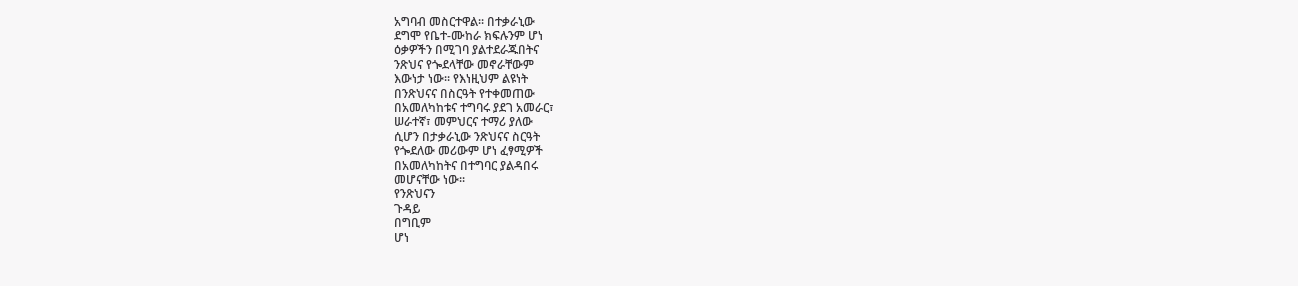አግባብ መስርተዋል፡፡ በተቃራኒው
ደግሞ የቤተ-ሙከራ ክፍሉንም ሆነ
ዕቃዎችን በሚገባ ያልተደራጁበትና
ንጽህና የጐደላቸው መኖራቸውም
እውነታ ነው፡፡ የእነዚህም ልዩነት
በንጽህናና በስርዓት የተቀመጠው
በአመለካከቱና ተግባሩ ያደገ አመራር፣
ሠራተኛ፣ መምህርና ተማሪ ያለው
ሲሆን በታቃራኒው ንጽህናና ስርዓት
የጐደለው መሪውም ሆነ ፈፃሚዎች
በአመለካከትና በተግባር ያልዳበሩ
መሆናቸው ነው፡፡
የንጽህናን
ጉዳይ
በግቢም
ሆነ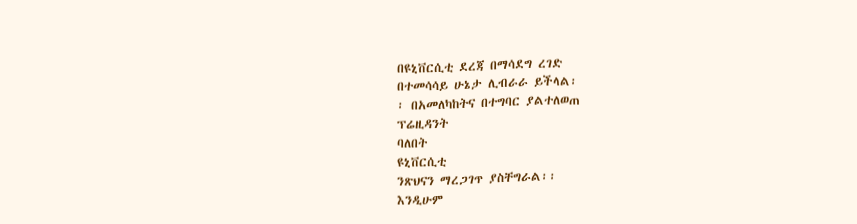በዩኒቨርሲቲ ደረጃ በማሳደግ ረገድ
በተመሳሳይ ሁኔታ ሊብራራ ይችላል፡
፡ በአመለካከትና በተግባር ያልተለወጠ
ፕሬዚዳንት
ባለበት
ዩኒቨርሲቲ
ንጽህናን ማረጋገጥ ያስቸግራል፡፡
እንዲሁም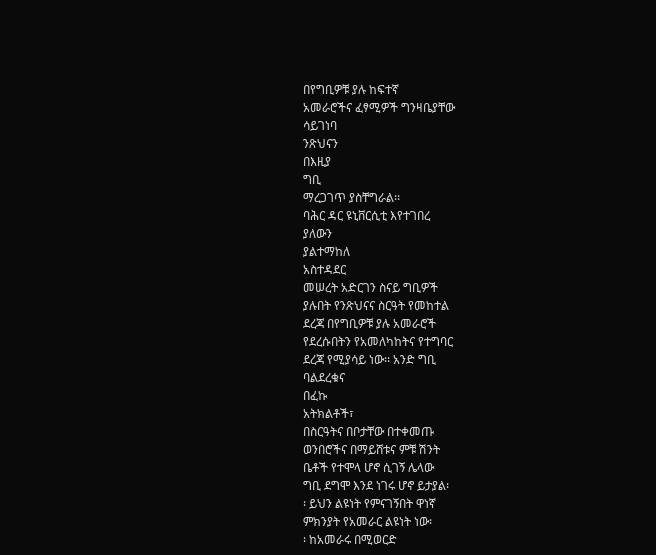በየግቢዎቹ ያሉ ከፍተኛ
አመራሮችና ፈፃሚዎች ግንዛቤያቸው
ሳይገነባ
ንጽህናን
በእዚያ
ግቢ
ማረጋገጥ ያስቸግራል፡፡
ባሕር ዳር ዩኒቨርሲቲ እየተገበረ
ያለውን
ያልተማከለ
አስተዳደር
መሠረት አድርገን ስናይ ግቢዎች
ያሉበት የንጽህናና ስርዓት የመከተል
ደረጃ በየግቢዎቹ ያሉ አመራሮች
የደረሱበትን የአመለካከትና የተግባር
ደረጃ የሚያሳይ ነው፡፡ አንድ ግቢ
ባልደረቁና
በፈኩ
አትክልቶች፣
በስርዓትና በቦታቸው በተቀመጡ
ወንበሮችና በማይሸቱና ምቹ ሽንት
ቤቶች የተሞላ ሆኖ ሲገኝ ሌላው
ግቢ ደግሞ እንደ ነገሩ ሆኖ ይታያል፡
፡ ይህን ልዩነት የምናገኝበት ዋነኛ
ምክንያት የአመራር ልዩነት ነው፡
፡ ከአመራሩ በሚወርድ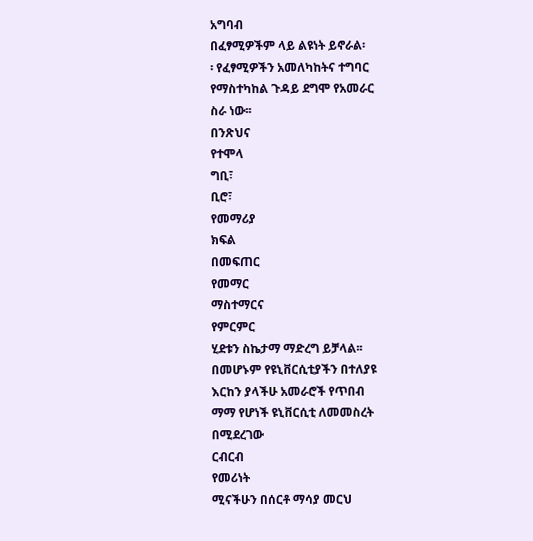አግባብ
በፈፃሚዎችም ላይ ልዩነት ይኖራል፡
፡ የፈፃሚዎችን አመለካከትና ተግባር
የማስተካከል ጉዳይ ደግሞ የአመራር
ስራ ነው፡፡
በንጽህና
የተሞላ
ግቢ፣
ቢሮ፣
የመማሪያ
ክፍል
በመፍጠር
የመማር
ማስተማርና
የምርምር
ሂደቱን ስኬታማ ማድረግ ይቻላል፡፡
በመሆኑም የዩኒቨርሲቲያችን በተለያዩ
እርከን ያላችሁ አመራሮች የጥበብ
ማማ የሆነች ዩኒቨርሲቲ ለመመስረት
በሚደረገው
ርብርብ
የመሪነት
ሚናችሁን በሰርቶ ማሳያ መርህ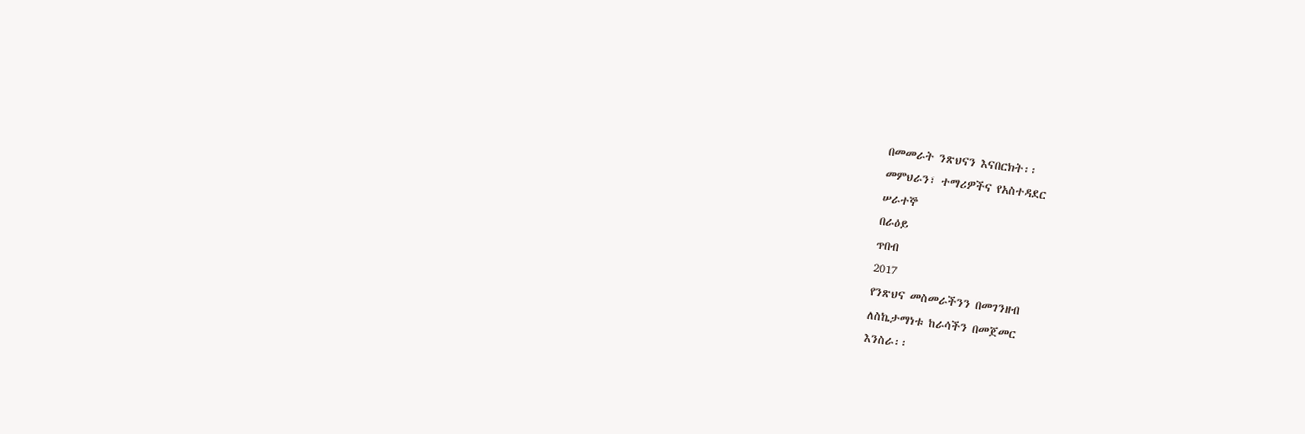በመመራት ንጽህናን እናበርክት፡፡
መምህራን፣ ተማሪዎችና የአስተዳደር
ሠራተኞ
በራዕይ
ጥበብ
2017
የንጽህና መስመራችንን በመገንዘብ
ለስኬታማነቱ ከራሳችን በመጀመር
እንስራ፡፡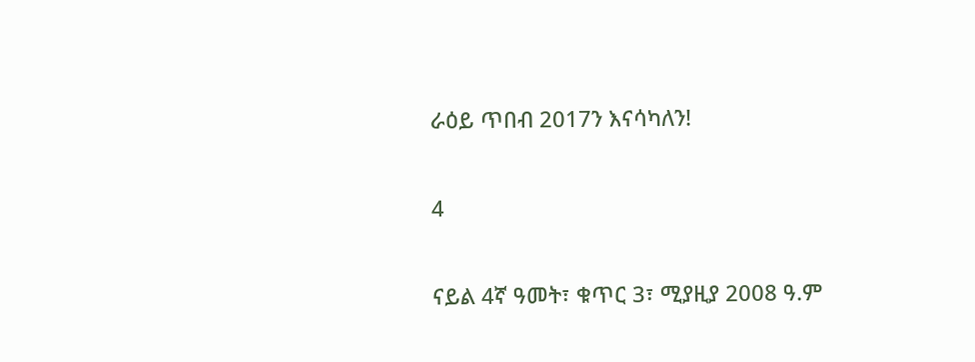ራዕይ ጥበብ 2017ን እናሳካለን!

4

ናይል 4ኛ ዓመት፣ ቁጥር 3፣ ሚያዚያ 2008 ዓ.ም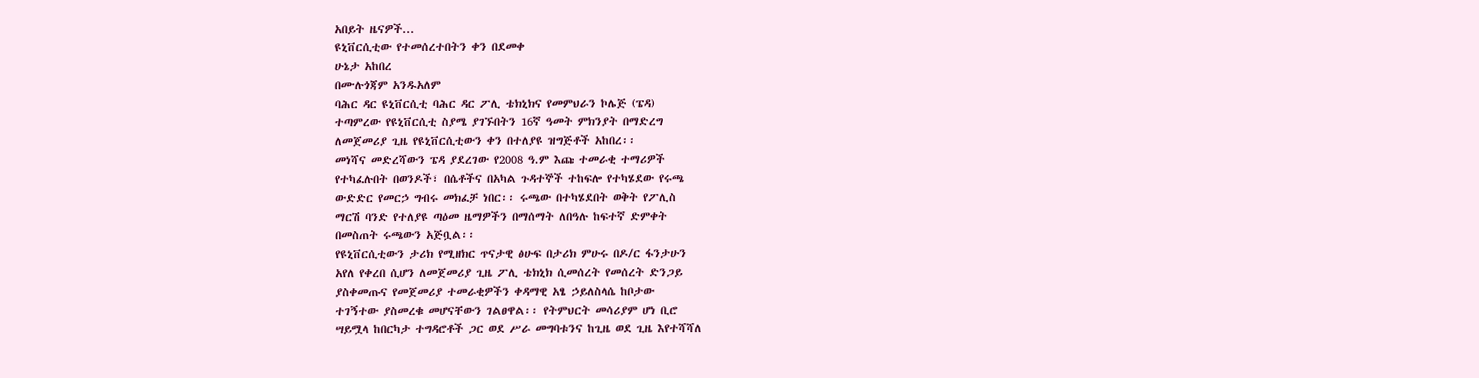አበይት ዜናዎች...
ዩኒቨርሲቲው የተመሰረተበትን ቀን በደመቀ
ሁኔታ አከበረ
በሙሉጎጃም አንዱአለም
ባሕር ዳር ዩኒቨርሲቲ ባሕር ዳር ፖሊ ቴክኒክና የመምህራን ኮሌጅ (ፔዳ)
ተጣምረው የዩኒቨርሲቲ ስያሜ ያገኙበትን 16ኛ ዓመት ምክንያት በማድረግ
ለመጀመሪያ ጊዜ የዩኒቨርሲቲውን ቀን በተለያዩ ዝግጅቶች አከበረ፡፡
መነሻና መድረሻውን ፔዳ ያደረገው የ2008 ዓ.ም እጩ ተመራቂ ተማሪዎች
የተካፈሉበት በወንዶች፣ በሴቶችና በአካል ጉዳተኞች ተከፍሎ የተካሄደው የሩጫ
ውድድር የመርኃ ግብሩ መክፈቻ ነበር፡፡ ሩጫው በተካሄደበት ወቅት የፖሊስ
ማርሽ ባንድ የተለያዩ ጣዕመ ዜማዎችን በማሰማት ለበዓሉ ከፍተኛ ድምቀት
በመስጠት ሩጫውን አጅቧል፡፡
የዩኒቨርሲቲውን ታሪክ የሚዘክር ጥናታዊ ፅሁፍ በታሪክ ምሁሩ በዶ/ር ፋንታሁን
አየለ የቀረበ ሲሆን ለመጀመሪያ ጊዜ ፖሊ ቴክኒክ ሲመሰረት የመሰረት ድንጋይ
ያስቀመጡና የመጀመሪያ ተመራቂዎችን ቀዳማዊ አፄ ኃይለስላሴ ከቦታው
ተገኝተው ያስመረቁ መሆናቸውን ገልፀዋል፡፡ የትምህርት መሳሪያም ሆነ ቢሮ
ሣይሟላ ከበርካታ ተግዳሮቶች ጋር ወደ ሥራ መግባቱንና ከጊዜ ወደ ጊዜ እየተሻሻለ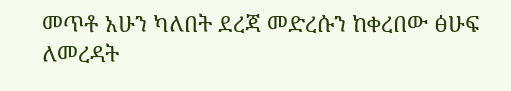መጥቶ አሁን ካለበት ደረጃ መድረሱን ከቀረበው ፅሁፍ ለመረዳት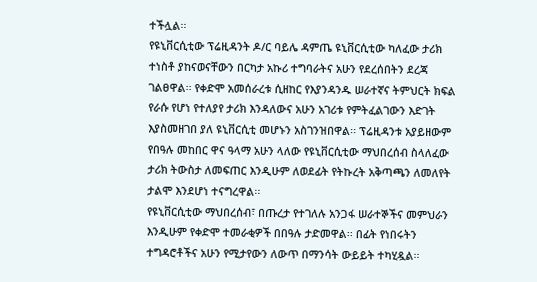ተችሏል፡፡
የዩኒቨርሲቲው ፕሬዚዳንት ዶ/ር ባይሌ ዳምጤ ዩኒቨርሲቲው ካለፈው ታሪክ
ተነስቶ ያከናወናቸውን በርካታ አኩሪ ተግባራትና አሁን የደረሰበትን ደረጃ
ገልፀዋል፡፡ የቀድሞ አመሰራረቱ ሲዘከር የእያንዳንዱ ሠራተኛና ትምህርት ክፍል
የራሱ የሆነ የተለያየ ታሪክ እንዳለውና አሁን አገሪቱ የምትፈልገውን እድገት
እያስመዘገበ ያለ ዩኒቨርሲቲ መሆኑን አስገንዝበዋል፡፡ ፕሬዚዳንቱ አያይዘውም
የበዓሉ መከበር ዋና ዓላማ አሁን ላለው የዩኒቨርሲቲው ማህበረሰብ ስላለፈው
ታሪክ ትውስታ ለመፍጠር እንዲሁም ለወደፊት የትኩረት አቅጣጫን ለመለየት
ታልሞ እንደሆነ ተናግረዋል፡፡
የዩኒቨርሲቲው ማህበረሰብ፣ በጡረታ የተገለሉ አንጋፋ ሠራተኞችና መምህራን
እንዲሁም የቀድሞ ተመራቂዎች በበዓሉ ታድመዋል፡፡ በፊት የነበሩትን
ተግዳሮቶችና አሁን የሚታየውን ለውጥ በማንሳት ውይይት ተካሂዷል፡፡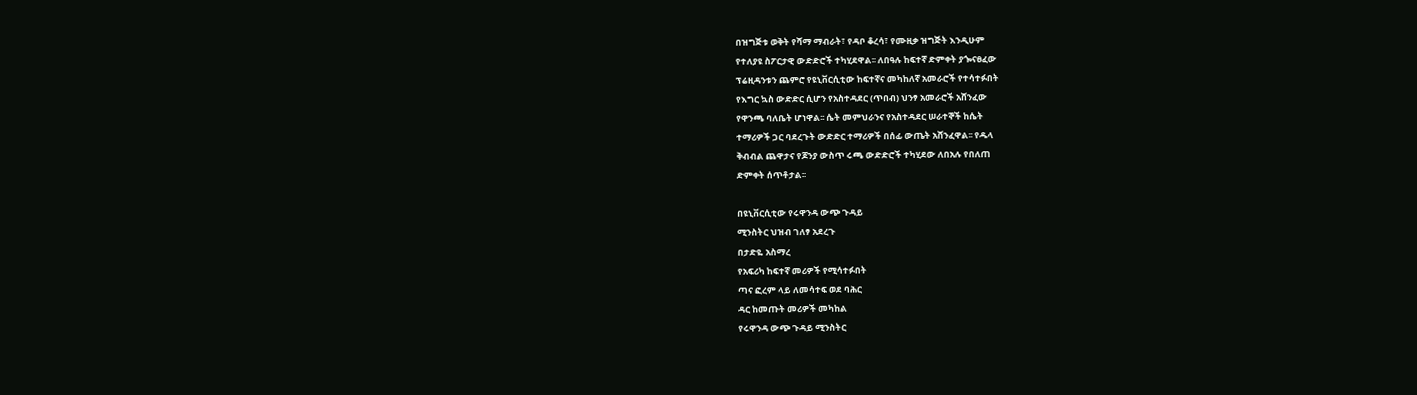በዝግጅቱ ወቅት የሻማ ማብራት፣ የዳቦ ቆረሳ፣ የሙዚቃ ዝግጅት እንዲሁም
የተለያዩ ስፖርታዊ ውድድሮች ተካሂደዋል፡፡ ለበዓሉ ከፍተኛ ድምቀት ያጐናፀፈው
ፕሬዚዳንቱን ጨምሮ የዩኒቨርሲቲው ከፍተኛና መካከለኛ አመራሮች የተሳተፉበት
የእግር ኳስ ውድድር ሲሆን የአስተዳደር (ጥበብ) ህንፃ አመራሮች አሸንፈው
የዋንጫ ባለቤት ሆነዋል፡፡ ሴት መምህራንና የአስተዳደር ሠራተኞች ከሴት
ተማሪዎች ጋር ባደረጉት ውድድር ተማሪዎች በሰፊ ውጤት አሸንፈዋል፡፡ የዱላ
ቅብብል ጨዋታና የጆንያ ውስጥ ሩጫ ውድድሮች ተካሂደው ለበአሉ የበለጠ
ድምቀት ሰጥቶታል፡፡

በዩኒቨርሲቲው የሩዋንዳ ውጭ ጉዳይ
ሚንስትር ህዝብ ገለፃ አደረጉ
በታድዬ አስማረ
የአፍሪካ ከፍተኛ መሪዎች የሚሳተፉበት
ጣና ፎረም ላይ ለመሳተፍ ወደ ባሕር
ዳር ከመጡት መሪዎች መካከል
የሩዋንዳ ውጭ ጉዳይ ሚንስትር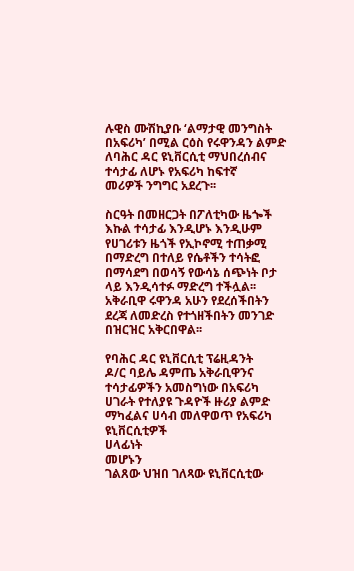ሉዊስ ሙሽኪያቡ ‘ልማታዊ መንግስት
በአፍሪካ’ በሚል ርዕስ የሩዋንዳን ልምድ
ለባሕር ዳር ዩኒቨርሲቲ ማህበረሰብና
ተሳታፊ ለሆኑ የአፍሪካ ከፍተኛ
መሪዎች ንግግር አደረጉ፡፡

ስርዓት በመዘርጋት በፖለቲካው ዜጐች
እኩል ተሳታፊ እንዲሆኑ እንዲሁም
የሀገሪቱን ዜጎች የኢኮኖሚ ተጠቃሚ
በማድረግ በተለይ የሴቶችን ተሳትፎ
በማሳደግ በወሳኝ የውሳኔ ሰጭነት ቦታ
ላይ እንዲሳተፉ ማድረግ ተችሏል፡፡
አቅራቢዋ ሩዋንዳ አሁን የደረሰችበትን
ደረጃ ለመድረስ የተጎዘችበትን መንገድ
በዝርዝር አቅርበዋል፡፡

የባሕር ዳር ዩኒቨርሲቲ ፕሬዚዳንት
ዶ/ር ባይሌ ዳምጤ አቅራቢዋንና
ተሳታፊዎችን አመስግነው በአፍሪካ
ሀገራት የተለያዩ ጉዳዮች ዙሪያ ልምድ
ማካፈልና ሀሳብ መለዋወጥ የአፍሪካ
ዩኒቨርሲቲዎች
ሀላፊነት
መሆኑን
ገልጸው ህዝበ ገለጻው ዩኒቨርሲቲው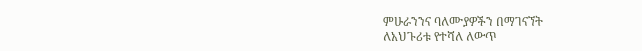ምሁራንንና ባለሙያዎችን በማገናኘት
ለአህጉሪቱ የተሻለ ለውጥ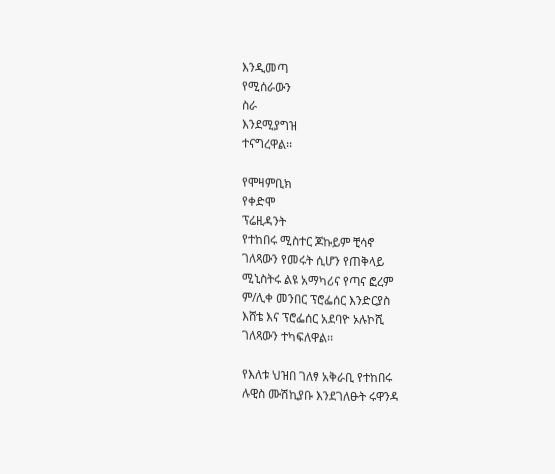እንዲመጣ
የሚሰራውን
ስራ
እንደሚያግዝ
ተናግረዋል፡፡

የሞዛምቢክ
የቀድሞ
ፕሬዚዳንት
የተከበሩ ሚስተር ጆኩይም ቺሳኖ
ገለጻውን የመሩት ሲሆን የጠቅላይ
ሚኒስትሩ ልዩ አማካሪና የጣና ፎረም
ም/ሊቀ መንበር ፕሮፌሰር እንድርያስ
እሸቴ እና ፕሮፌሰር አደባዮ ኦሉኮሺ
ገለጻውን ተካፍለዋል፡፡

የእለቱ ህዝበ ገለፃ አቅራቢ የተከበሩ
ሉዊስ ሙሽኪያቡ እንደገለፁት ሩዋንዳ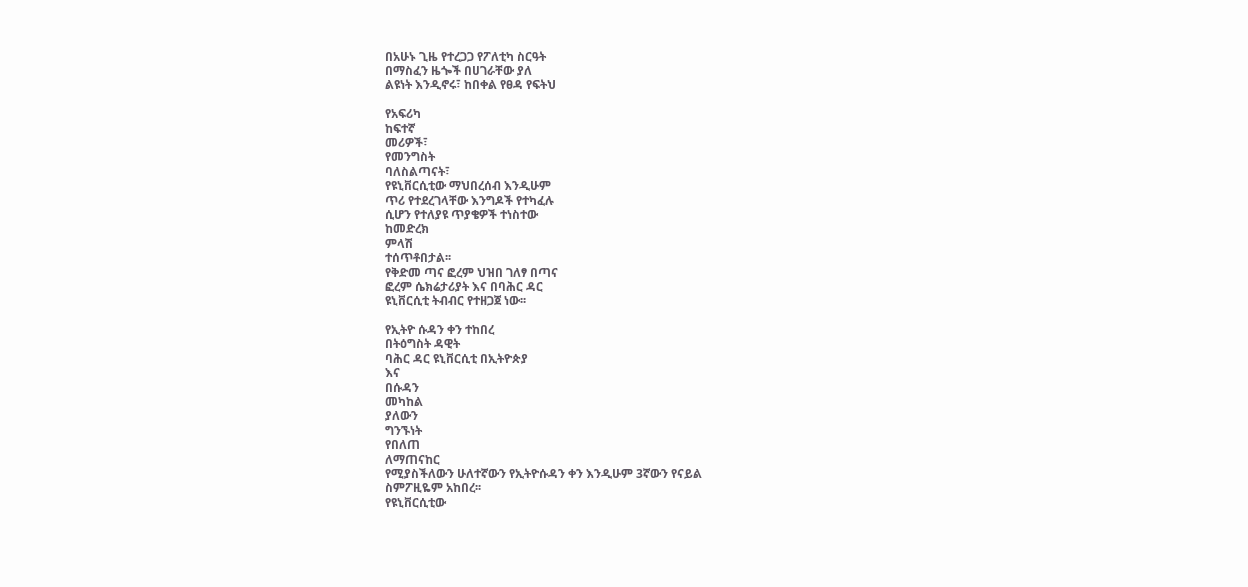በአሁኑ ጊዜ የተረጋጋ የፖለቲካ ስርዓት
በማስፈን ዜጐች በሀገራቸው ያለ
ልዩነት እንዲኖሩ፣ ከበቀል የፀዳ የፍትህ

የአፍሪካ
ከፍተኛ
መሪዎች፣
የመንግስት
ባለስልጣናት፣
የዩኒቨርሲቲው ማህበረሰብ እንዲሁም
ጥሪ የተደረገላቸው እንግዶች የተካፈሉ
ሲሆን የተለያዩ ጥያቄዎች ተነስተው
ከመድረክ
ምላሽ
ተሰጥቶበታል፡፡
የቅድመ ጣና ፎረም ህዝበ ገለፃ በጣና
ፎረም ሴክሬታሪያት እና በባሕር ዳር
ዩኒቨርሲቲ ትብብር የተዘጋጀ ነው፡፡

የኢትዮ ሱዳን ቀን ተከበረ
በትዕግስት ዳዊት
ባሕር ዳር ዩኒቨርሲቲ በኢትዮጵያ
እና
በሱዳን
መካከል
ያለውን
ግንኙነት
የበለጠ
ለማጠናከር
የሚያስችለውን ሁለተኛውን የኢትዮሱዳን ቀን እንዲሁም 3ኛውን የናይል
ስምፖዚዬም አከበረ፡፡
የዩኒቨርሲቲው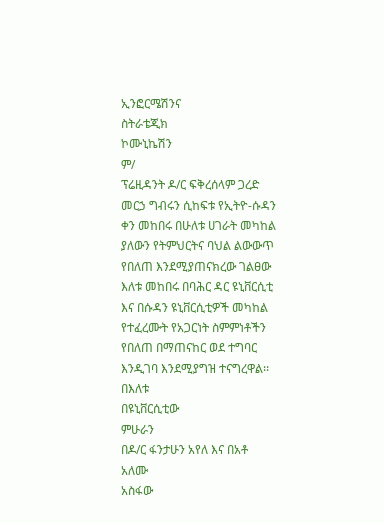ኢንፎርሜሽንና
ስትራቴጂክ
ኮሙኒኬሽን
ም/
ፕሬዚዳንት ዶ/ር ፍቅረሰላም ጋረድ
መርኃ ግብሩን ሲከፍቱ የኢትዮ-ሱዳን
ቀን መከበሩ በሁለቱ ሀገራት መካከል
ያለውን የትምህርትና ባህል ልውውጥ
የበለጠ እንደሚያጠናክረው ገልፀው
እለቱ መከበሩ በባሕር ዳር ዩኒቨርሲቲ
እና በሱዳን ዩኒቨርሲቲዎች መካከል
የተፈረሙት የአጋርነት ስምምነቶችን
የበለጠ በማጠናከር ወደ ተግባር
እንዲገባ እንደሚያግዝ ተናግረዋል፡፡
በእለቱ
በዩኒቨርሲቲው
ምሁራን
በዶ/ር ፋንታሁን አየለ እና በአቶ
አለሙ
አስፋው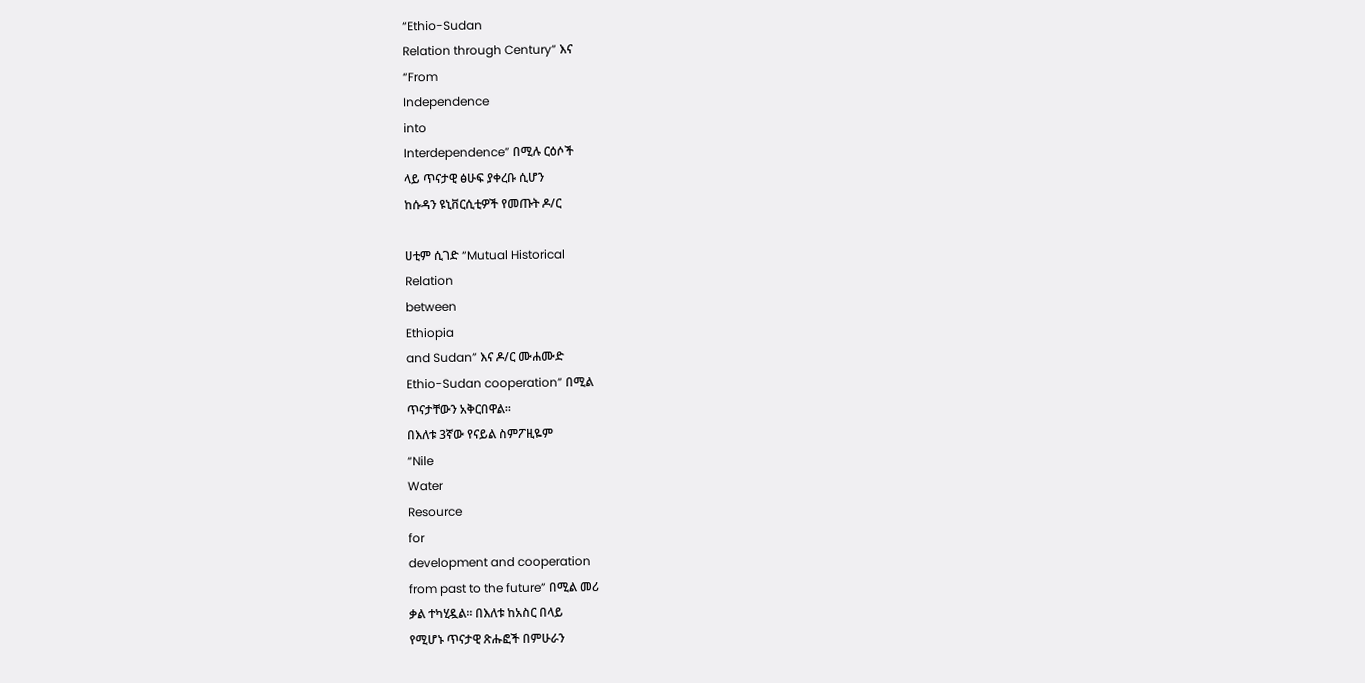“Ethio-Sudan
Relation through Century” እና
“From
Independence
into
Interdependence” በሚሉ ርዕሶች
ላይ ጥናታዊ ፅሁፍ ያቀረቡ ሲሆን
ከሱዳን ዩኒቨርሲቲዎች የመጡት ዶ/ር

ሀቲም ሲገድ “Mutual Historical
Relation
between
Ethiopia
and Sudan” እና ዶ/ር ሙሐሙድ
Ethio-Sudan cooperation” በሚል
ጥናታቸውን አቅርበዋል፡፡
በእለቱ 3ኛው የናይል ስምፖዚዬም
“Nile
Water
Resource
for
development and cooperation
from past to the future” በሚል መሪ
ቃል ተካሂዷል፡፡ በእለቱ ከአስር በላይ
የሚሆኑ ጥናታዊ ጽሑፎች በምሁራን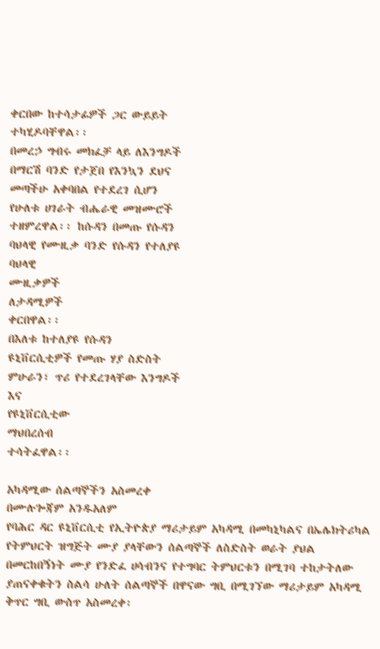ቀርበው ከተሳታፊዎች ጋር ውይይት
ተካሂዶባቸዋል፡፡
በመረኃ ግብሩ መክፈቻ ላይ ለእንግዶች
በማርሽ ባንድ የታጀበ የእንኳን ደህና
መጣችሁ አቀባበል የተደረገ ሲሆን
የሁለቱ ሀገራት ብሔራዊ መዝሙሮች
ተዘምረዋል፡፡ ከሱዳን በመጡ የሱዳን
ባህላዊ የሙዚቃ ባንድ የሱዳን የተለያዩ
ባህላዊ
ሙዚቃዎች
ለታዳሚዎች
ቀርበዋል፡፡
በእለቱ ከተለያዩ የሱዳን
ዩኒቨርሲቲዎች የመጡ ሃያ ስድስት
ምሁራን፣ ጥሪ የተደረገላቸው እንግዶች
እና
የዩኒቨርሲቲው
ማህበረሰብ
ተሳትፈዋል፡፡

አካዳሚው ሰልጣኞችን አስመረቀ
በሙሉጐጃም አንዱአለም
የባሕር ዳር ዩኒቨርሲቲ የኢትዮጵያ ማሪታይም አካዳሚ በመካኒካልና በኤሌክትሪካል
የትምህርት ዝግጅት ሙያ ያላቸውን ሰልጣኞች ለስድስት ወራት ያህል
በመርከበኝነት ሙያ የንድፈ ሀሳብንና የተግባር ትምህርቱን በሚገባ ተከታትለው
ያጠናቀቁትን ስልሳ ሁለት ሰልጣኞች በዋናው ግቢ በሚገኘው ማሪታይም አካዳሚ
ቅጥር ግቢ ውስጥ አስመረቀ፡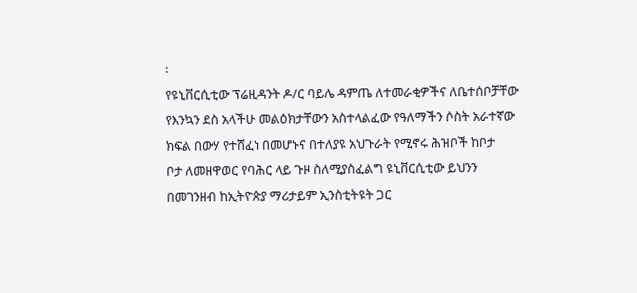፡
የዩኒቨርሲቲው ፕሬዚዳንት ዶ/ር ባይሌ ዳምጤ ለተመራቂዎችና ለቤተሰቦቻቸው
የእንኳን ደስ አላችሁ መልዕክታቸውን አስተላልፈው የዓለማችን ሶስት አራተኛው
ክፍል በውሃ የተሸፈነ በመሆኑና በተለያዩ አህጉራት የሚኖሩ ሕዝቦች ከቦታ
ቦታ ለመዘዋወር የባሕር ላይ ጉዞ ስለሚያስፈልግ ዩኒቨርሲቲው ይህንን
በመገንዘብ ከኢትዮጵያ ማሪታይም ኢንስቲትዩት ጋር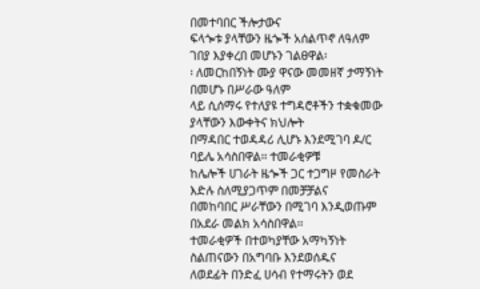በመተባበር ችሎታውና
ፍላጐቱ ያላቸውን ዜጐች አሰልጥኖ ለዓለም ገበያ እያቀረበ መሆኑን ገልፀዋል፡
፡ ለመርከበኝነት ሙያ ዋናው መመዘኛ ታማኝነት በመሆኑ በሥራው ዓለም
ላይ ሲሰማሩ የተለያዩ ተግዳሮቶችን ተቋቁመው ያላቸውን እውቀትና ክህሎት
በማዳበር ተወዳዳሪ ሊሆኑ እንደሚገባ ዶ/ር ባይሌ አሳስበዋል፡፡ ተመራቂዎቹ
ከሌሎች ሀገራት ዜጐች ጋር ተጋግዞ የመስራት እድሉ ስለሚያጋጥም በመቻቻልና
በመከባበር ሥራቸውን በሚገባ እንዲወጡም በአደራ መልክ አሳስበዋል፡፡
ተመራቂዎች በተወካያቸው አማካኝነት ስልጠናውን በአግባቡ እንደወሰዱና
ለወደፊት በንድፈ ሀሳብ የተማሩትን ወደ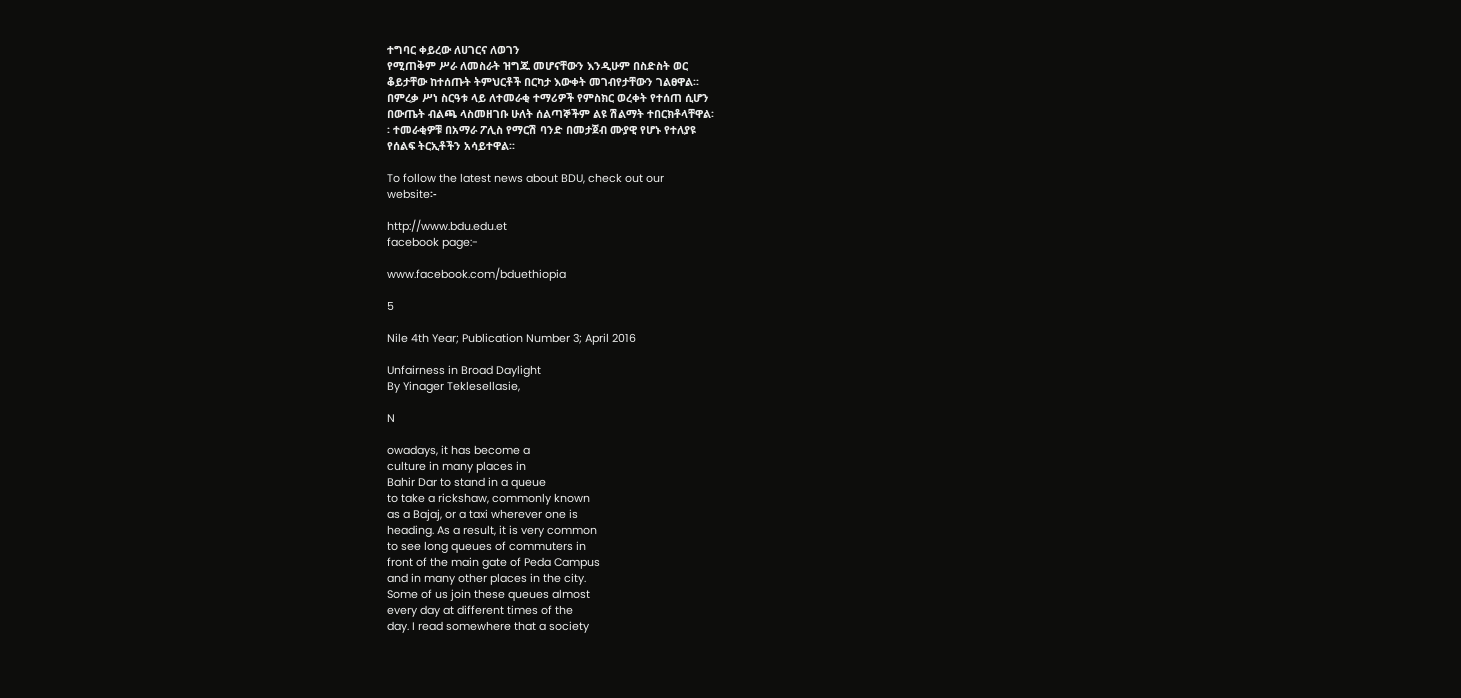ተግባር ቀይረው ለሀገርና ለወገን
የሚጠቅም ሥራ ለመስራት ዝግጁ መሆናቸውን እንዲሁም በስድስት ወር
ቆይታቸው ከተሰጡት ትምህርቶች በርካታ እውቀት መገብየታቸውን ገልፀዋል፡፡
በምረቃ ሥነ ስርዓቱ ላይ ለተመራቂ ተማሪዎች የምስክር ወረቀት የተሰጠ ሲሆን
በውጤት ብልጫ ላስመዘገቡ ሁለት ሰልጣኞችም ልዩ ሽልማት ተበርክቶላቸዋል፡
፡ ተመራቂዎቹ በአማራ ፖሊስ የማርሽ ባንድ በመታጀብ ሙያዊ የሆኑ የተለያዩ
የሰልፍ ትርኢቶችን አሳይተዋል፡፡

To follow the latest news about BDU, check out our
website፡-

http://www.bdu.edu.et
facebook page:-

www.facebook.com/bduethiopia

5

Nile 4th Year; Publication Number 3; April 2016

Unfairness in Broad Daylight
By Yinager Teklesellasie,

N

owadays, it has become a
culture in many places in
Bahir Dar to stand in a queue
to take a rickshaw, commonly known
as a Bajaj, or a taxi wherever one is
heading. As a result, it is very common
to see long queues of commuters in
front of the main gate of Peda Campus
and in many other places in the city.
Some of us join these queues almost
every day at different times of the
day. I read somewhere that a society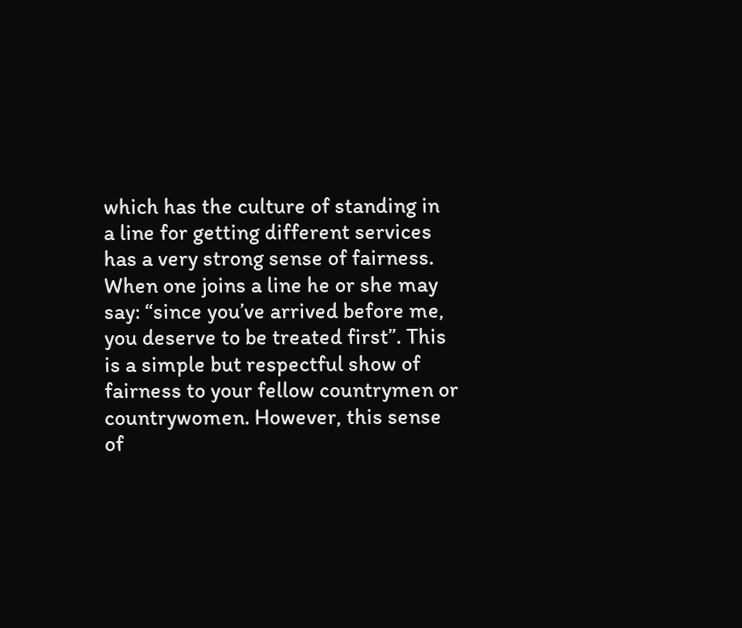which has the culture of standing in
a line for getting different services
has a very strong sense of fairness.
When one joins a line he or she may
say: “since you’ve arrived before me,
you deserve to be treated first”. This
is a simple but respectful show of
fairness to your fellow countrymen or
countrywomen. However, this sense
of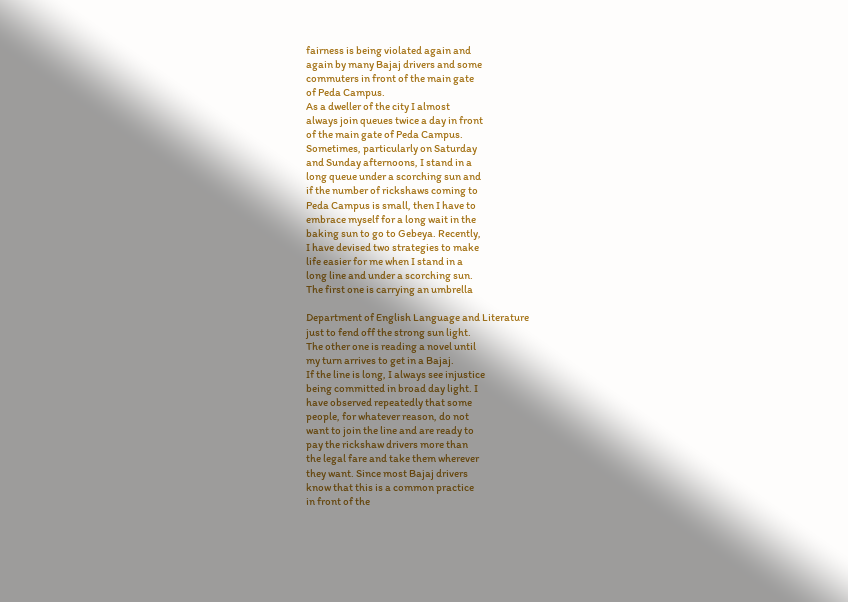fairness is being violated again and
again by many Bajaj drivers and some
commuters in front of the main gate
of Peda Campus.
As a dweller of the city I almost
always join queues twice a day in front
of the main gate of Peda Campus.
Sometimes, particularly on Saturday
and Sunday afternoons, I stand in a
long queue under a scorching sun and
if the number of rickshaws coming to
Peda Campus is small, then I have to
embrace myself for a long wait in the
baking sun to go to Gebeya. Recently,
I have devised two strategies to make
life easier for me when I stand in a
long line and under a scorching sun.
The first one is carrying an umbrella

Department of English Language and Literature
just to fend off the strong sun light.
The other one is reading a novel until
my turn arrives to get in a Bajaj.
If the line is long, I always see injustice
being committed in broad day light. I
have observed repeatedly that some
people, for whatever reason, do not
want to join the line and are ready to
pay the rickshaw drivers more than
the legal fare and take them wherever
they want. Since most Bajaj drivers
know that this is a common practice
in front of the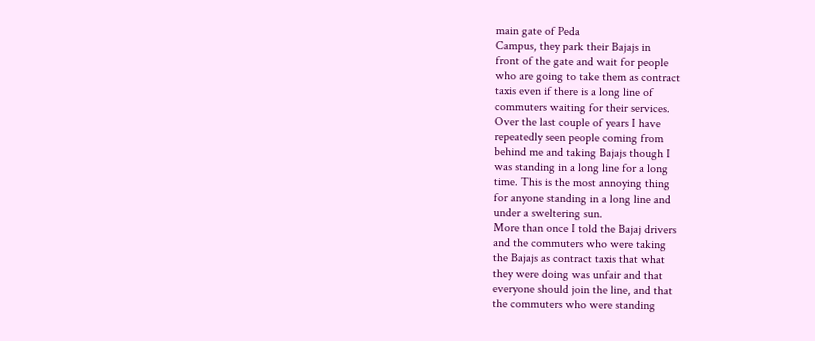main gate of Peda
Campus, they park their Bajajs in
front of the gate and wait for people
who are going to take them as contract
taxis even if there is a long line of
commuters waiting for their services.
Over the last couple of years I have
repeatedly seen people coming from
behind me and taking Bajajs though I
was standing in a long line for a long
time. This is the most annoying thing
for anyone standing in a long line and
under a sweltering sun.
More than once I told the Bajaj drivers
and the commuters who were taking
the Bajajs as contract taxis that what
they were doing was unfair and that
everyone should join the line, and that
the commuters who were standing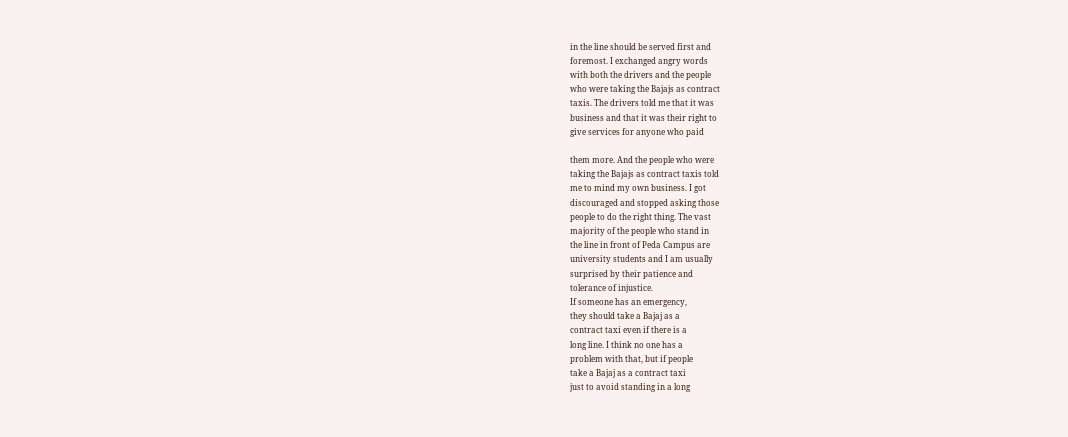in the line should be served first and
foremost. I exchanged angry words
with both the drivers and the people
who were taking the Bajajs as contract
taxis. The drivers told me that it was
business and that it was their right to
give services for anyone who paid

them more. And the people who were
taking the Bajajs as contract taxis told
me to mind my own business. I got
discouraged and stopped asking those
people to do the right thing. The vast
majority of the people who stand in
the line in front of Peda Campus are
university students and I am usually
surprised by their patience and
tolerance of injustice.
If someone has an emergency,
they should take a Bajaj as a
contract taxi even if there is a
long line. I think no one has a
problem with that, but if people
take a Bajaj as a contract taxi
just to avoid standing in a long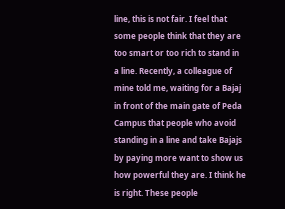line, this is not fair. I feel that
some people think that they are
too smart or too rich to stand in
a line. Recently, a colleague of
mine told me, waiting for a Bajaj
in front of the main gate of Peda
Campus that people who avoid
standing in a line and take Bajajs
by paying more want to show us
how powerful they are. I think he
is right. These people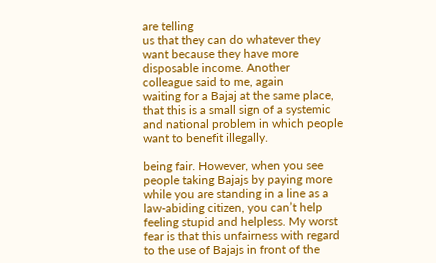are telling
us that they can do whatever they
want because they have more
disposable income. Another
colleague said to me, again
waiting for a Bajaj at the same place,
that this is a small sign of a systemic
and national problem in which people
want to benefit illegally.

being fair. However, when you see
people taking Bajajs by paying more
while you are standing in a line as a
law-abiding citizen, you can’t help
feeling stupid and helpless. My worst
fear is that this unfairness with regard
to the use of Bajajs in front of the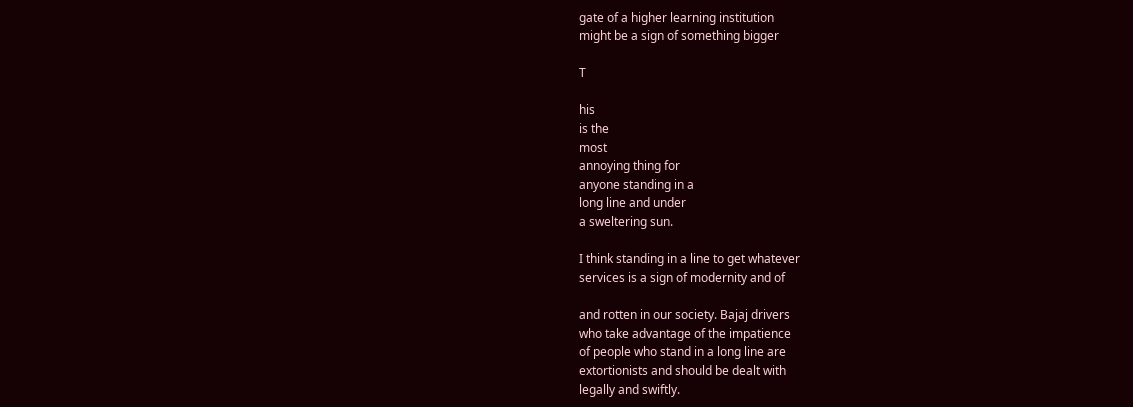gate of a higher learning institution
might be a sign of something bigger

T

his
is the
most
annoying thing for
anyone standing in a
long line and under
a sweltering sun.

I think standing in a line to get whatever
services is a sign of modernity and of

and rotten in our society. Bajaj drivers
who take advantage of the impatience
of people who stand in a long line are
extortionists and should be dealt with
legally and swiftly.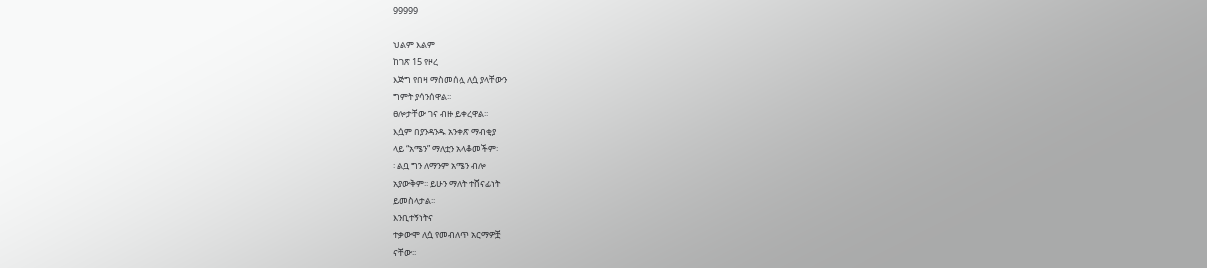99999

ህልም እልም
ከገጽ 15 የዞረ
እጅግ የበዛ ማስመሰሏ ለሷ ያላቸውን
ግምት ያሳንሰዋል፡፡
ፀሎታቸው ገና ብዙ ይቀረዋል፡፡
እሷም በያንዳንዱ አንቀጽ ማብቂያ
ላይ “አሜን” ማለቷን አላቆመችም፡
፡ ልቧ ግን ለማንም አሜን ብሎ
አያውቅም፡፡ ይሁን ማለት ተሸናፊነት
ይመስላታል፡፡
እንቢተኝነትና
ተቃውሞ ለሷ የመብለጥ አርማዎቿ
ናቸው፡፡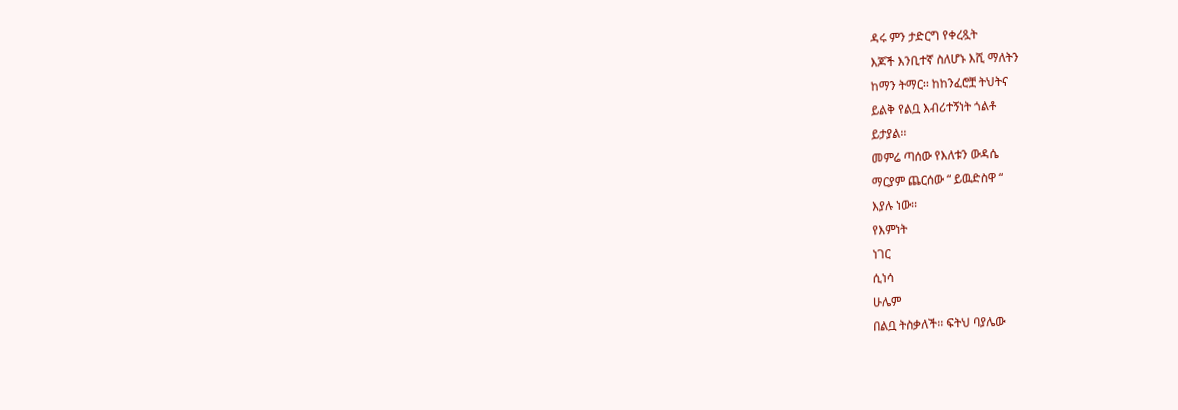ዳሩ ምን ታድርግ የቀረጿት
እጆች እንቢተኛ ስለሆኑ እሺ ማለትን
ከማን ትማር፡፡ ከከንፈሮቿ ትህትና
ይልቅ የልቧ እብሪተኝነት ጎልቶ
ይታያል፡፡
መምሬ ጣሰው የእለቱን ውዳሴ
ማርያም ጨርሰው “ ይዉድስዋ “
እያሉ ነው፡፡
የእምነት
ነገር
ሲነሳ
ሁሌም
በልቧ ትስቃለች፡፡ ፍትህ ባያሌው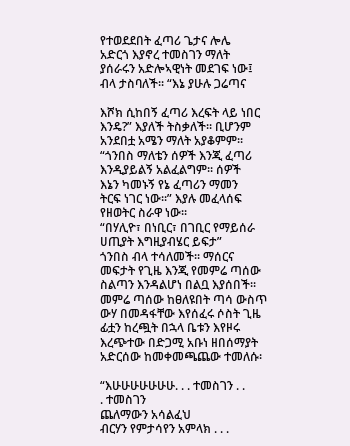የተወደደበት ፈጣሪ ጌታና ሎሌ
አድርጎ እያኖረ ተመስገን ማለት
ያሰራሩን አድሎኣዊነት መደገፍ ነው፤
ብላ ታስባለች፡፡ “እኔ ያሁሉ ጋሬጣና

እሾክ ሲከበኝ ፈጣሪ እረፍት ላይ ነበር
እንዴ?” እያለች ትስቃለች፡፡ ቢሆንም
አንደበቷ አሜን ማለት አያቆምም፡፡
“ጎንበስ ማለቴን ሰዎች እንጂ ፈጣሪ
እንዲያይልኝ አልፈልግም፡፡ ሰዎች
እኔን ካመኑኝ የኔ ፈጣሪን ማመን
ትርፍ ነገር ነው፡፡” እያሉ መፈላሰፍ
የዘወትር ስራዋ ነው፡፡
“በሃሊዮ፣ በነቢር፣ በገቢር የማይሰራ
ሀጢያት እግዚያብሄር ይፍታ”
ጎንበስ ብላ ተሳለመች፡፡ ማሰርና
መፍታት የጊዜ እንጂ የመምሬ ጣሰው
ስልጣን እንዳልሆነ በልቧ እያሰበች፡፡
መምሬ ጣሰው ከፀለዩበት ጣሳ ውስጥ
ውሃ በመዳፋቸው እየሰፈሩ ሶስት ጊዜ
ፊቷን ከረጯት በኋላ ቤቱን እየዞሩ
እረጭተው በድጋሚ አቡነ ዘበሰማያት
አድርሰው ከመቀመጫጨው ተመለሱ፡

“እሁሁሁሁሁሁሁ. . . ተመስገን . .
. ተመስገን
ጨለማውን አሳልፈህ
ብርሃን የምታሳየን አምላክ . . .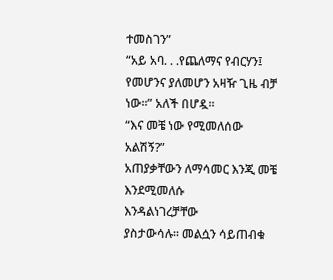ተመስገን”
“አይ አባ. . .የጨለማና የብርሃን፤
የመሆንና ያለመሆን አዛዥ ጊዜ ብቻ
ነው፡፡” አለች በሆዷ፡፡
“እና መቼ ነው የሚመለሰው አልሽኝ?”
አጠያቃቸውን ለማሳመር እንጂ መቼ
እንደሚመለሱ
እንዳልነገረቻቸው
ያስታውሳሉ፡፡ መልሷን ሳይጠብቁ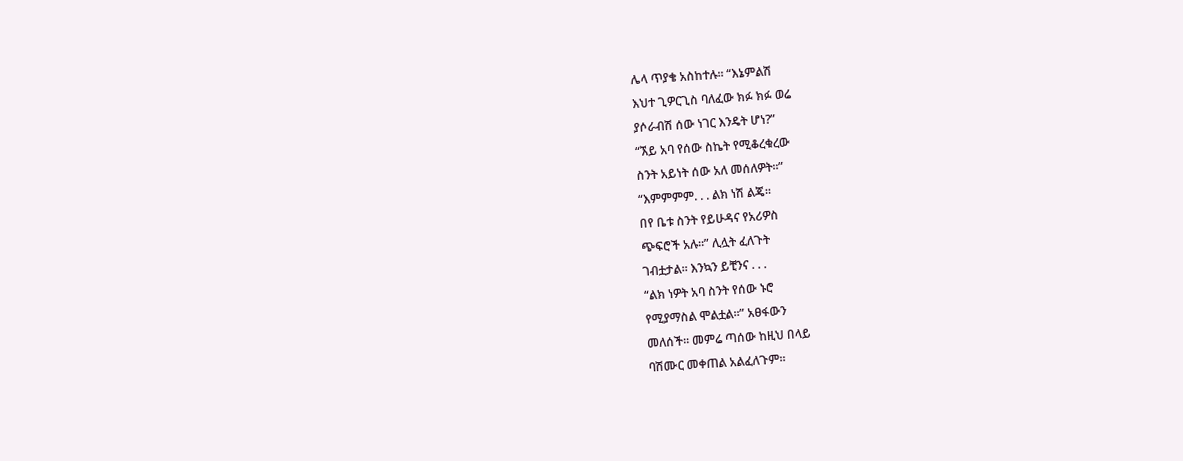ሌላ ጥያቄ አስከተሉ፡፡ “እኔምልሽ
እህተ ጊዎርጊስ ባለፈው ክፉ ክፉ ወሬ
ያሶራብሽ ሰው ነገር እንዴት ሆነ?”
“ኧይ አባ የሰው ስኬት የሚቆረቁረው
ስንት አይነት ሰው አለ መሰለዎት፡፡”
“እምምምም. . . ልክ ነሽ ልጄ፡፡
በየ ቤቱ ስንት የይሁዳና የአሪዎስ
ጭፍሮች አሉ፡፡” ሊሏት ፈለጉት
ገብቷታል፡፡ እንኳን ይቺንና . . .
“ልክ ነዎት አባ ስንት የሰው ኑሮ
የሚያማስል ሞልቷል፡፡” አፀፋውን
መለሰች፡፡ መምሬ ጣሰው ከዚህ በላይ
ባሽሙር መቀጠል አልፈለጉም፡፡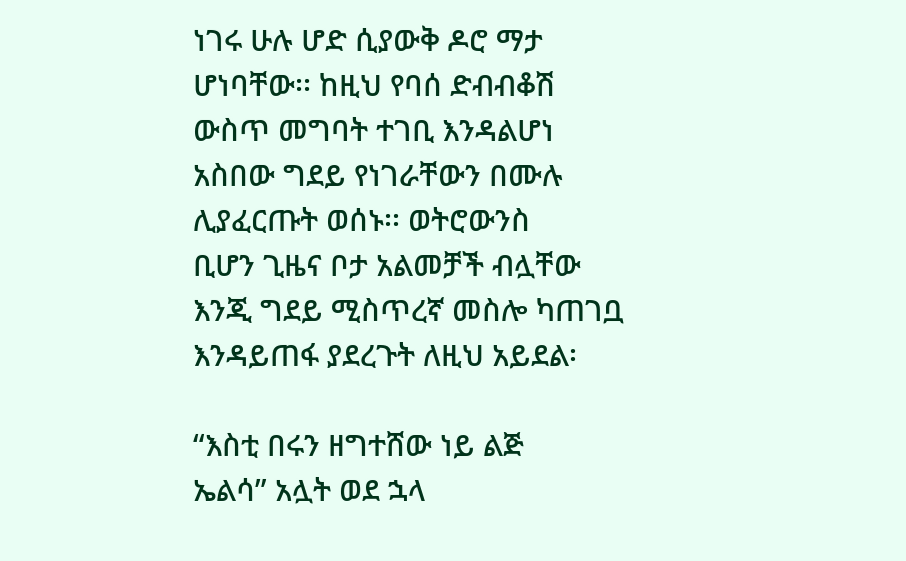ነገሩ ሁሉ ሆድ ሲያውቅ ዶሮ ማታ
ሆነባቸው፡፡ ከዚህ የባሰ ድብብቆሽ
ውስጥ መግባት ተገቢ እንዳልሆነ
አስበው ግደይ የነገራቸውን በሙሉ
ሊያፈርጡት ወሰኑ፡፡ ወትሮውንስ
ቢሆን ጊዜና ቦታ አልመቻች ብሏቸው
እንጂ ግደይ ሚስጥረኛ መስሎ ካጠገቧ
እንዳይጠፋ ያደረጉት ለዚህ አይደል፡

“እስቲ በሩን ዘግተሸው ነይ ልጅ
ኤልሳ” አሏት ወደ ኋላ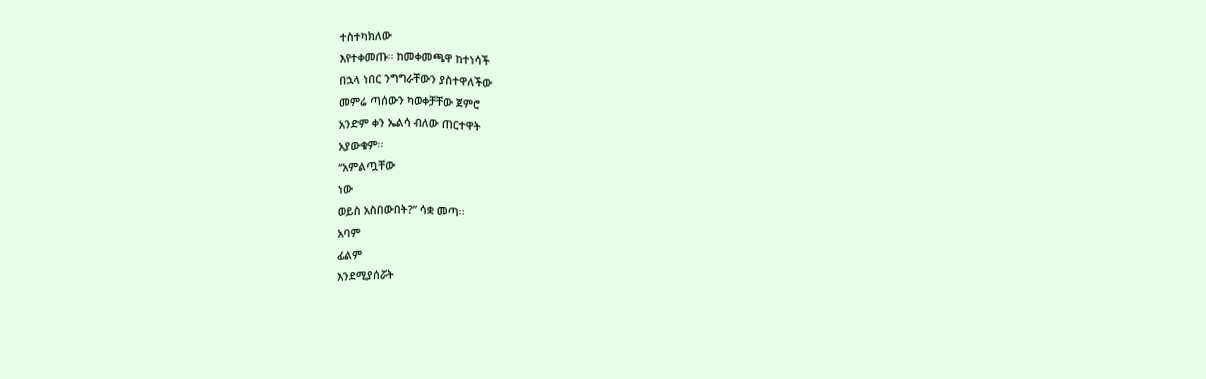ተስተካክለው
እየተቀመጡ፡፡ ከመቀመጫዋ ከተነሳች
በኋላ ነበር ንግግራቸውን ያስተዋለችው
መምሬ ጣሰውን ካወቀቻቸው ጀምሮ
አንድም ቀን ኤልሳ ብለው ጠርተዋት
አያውቁም፡፡
“አምልጧቸው
ነው
ወይስ አስበውበት?” ሳቋ መጣ፡፡
አባም
ፊልም
እንደሚያሰሯት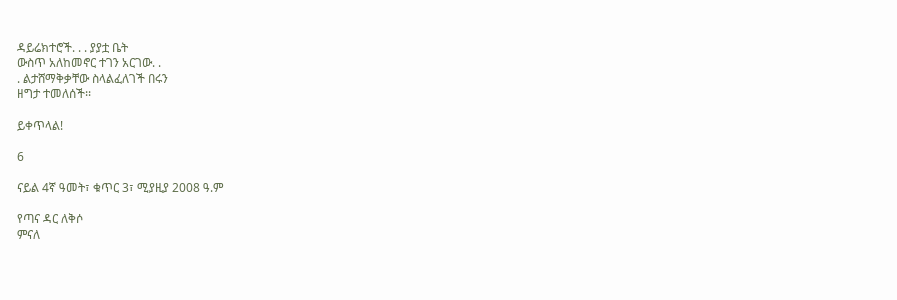ዳይሬክተሮች. . . ያያቷ ቤት
ውስጥ አለከመኖር ተገን አርገው. .
. ልታሸማቅቃቸው ስላልፈለገች በሩን
ዘግታ ተመለሰች፡፡

ይቀጥላል!

6

ናይል 4ኛ ዓመት፣ ቁጥር 3፣ ሚያዚያ 2008 ዓ.ም

የጣና ዳር ለቅሶ
ምናለ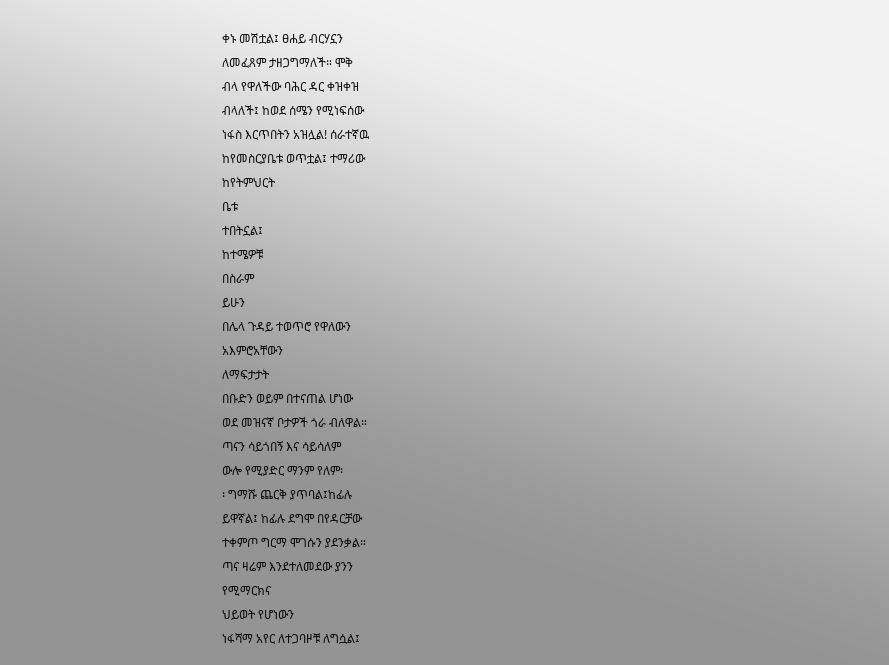ቀኑ መሽቷል፤ ፀሐይ ብርሃኗን
ለመፈጸም ታዘጋግማለች። ሞቅ
ብላ የዋለችው ባሕር ዳር ቀዝቀዝ
ብላለች፤ ከወደ ሰሜን የሚነፍሰው
ነፋስ እርጥበትን አዝሏል! ሰራተኛዉ
ከየመስርያቤቱ ወጥቷል፤ ተማሪው
ከየትምህርት
ቤቱ
ተበትኗል፤
ከተሜዎቹ
በስራም
ይሁን
በሌላ ጉዳይ ተወጥሮ የዋለውን
አእምሮአቸውን
ለማፍታታት
በቡድን ወይም በተናጠል ሆነው
ወደ መዝናኛ ቦታዎች ጎራ ብለዋል።
ጣናን ሳይጎበኝ እና ሳይሳለም
ውሎ የሚያድር ማንም የለም፡
፡ ግማሹ ጨርቅ ያጥባል፤ከፊሉ
ይዋኛል፤ ከፊሉ ደግሞ በየዳርቻው
ተቀምጦ ግርማ ሞገሱን ያደንቃል።
ጣና ዛሬም እንደተለመደው ያንን
የሚማርክና
ህይወት የሆነውን
ነፋሻማ አየር ለተጋባዞቹ ለግሷል፤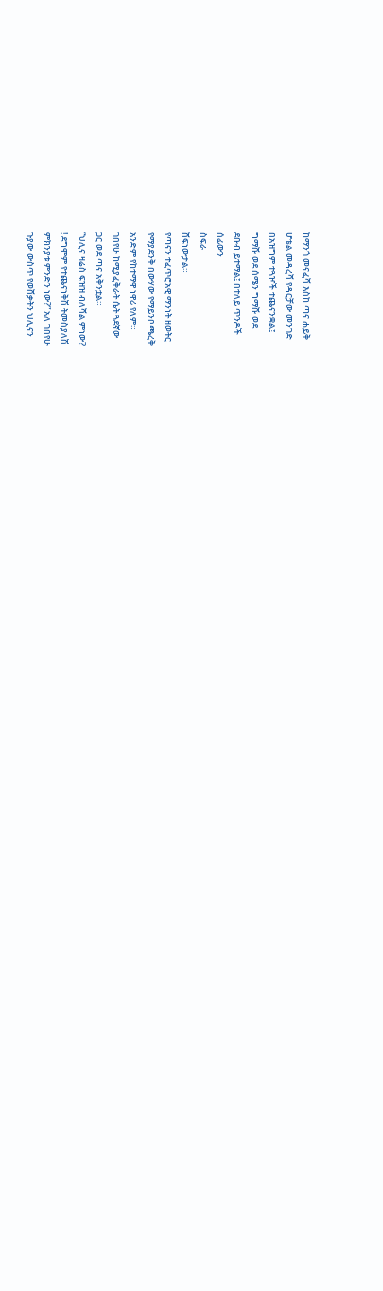ከማንጎ መናፈሻ እስከ ጣና ሐይቅ
ሆቴል መዳረሻ የዳርቻው መንገድ
በአዝግም ተጓዦች ተጨናንቋል፤
ግማሹ ወደ ሰሜን ግማሹ ወደ
ደቡብ ይተማል፤ በተለይ ጥንዶች
ሰፊውን
ስፍራ
ሸፍነውታል።
የጣናን ተፈጥሮአዊ ማንነት ዘወትር
የማያደንቅ በውሃው የማይንቦጫረቅ
አንድም የከተማዋ ነዋሪ የለም።
ገበየሁ ከሚያፈቅራት ሴት ጓደኛው
ጋር ወደ ጣና አቅንቷል።
“ህሊና ዛሬስ ፍዝዝ ብለሻል ምነው?
! ደግሞም የተጨናነቅሽ ትመስያለሽ
ምክንያቱ ምንድን ነው?” አለ ገበየሁ
ጉያው ውስጥ የወሸቃትን ህሊናን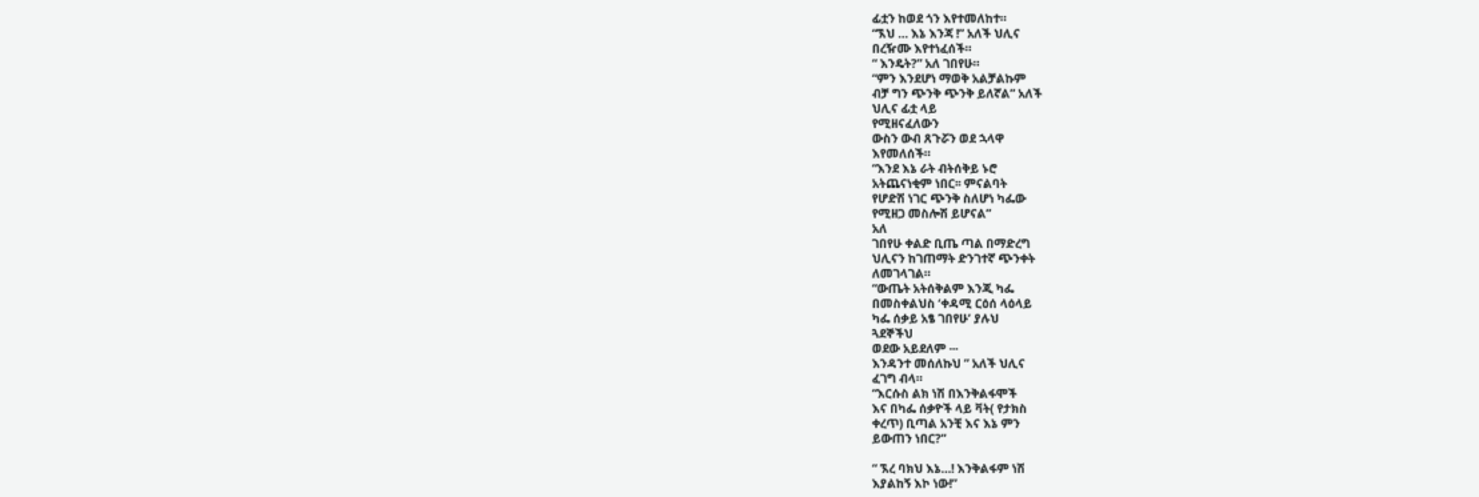ፊቷን ከወደ ጎን እየተመለከተ።
“ኧህ … እኔ እንጃ !” አለች ህሊና
በረዥሙ እየተነፈሰች።
“ እንዴት?” አለ ገበየሁ።
“ምን እንደሆነ ማወቅ አልቻልኩም
ብቻ ግን ጭንቅ ጭንቅ ይለኛል” አለች
ህሊና ፊቷ ላይ
የሚዘናፈለውን
ውስን ውብ ጸጉሯን ወደ ኋላዋ
እየመለሰች።
“እንደ እኔ ራት ብትሰቅይ ኑሮ
አትጨናነቂም ነበር፡፡ ምናልባት
የሆድሽ ነገር ጭንቅ ስለሆነ ካፌው
የሚዘጋ መስሎሽ ይሆናል”
አለ
ገበየሁ ቀልድ ቢጤ ጣል በማድረግ
ህሊናን ከገጠማት ድንገተኛ ጭንቀት
ለመገላገል።
“ውጤት አትሰቅልም እንጂ ካፌ
በመስቀልህስ ‘ቀዳሚ ርዕሰ ላዕላይ
ካፌ ሰቃይ አፄ ገበየሁ’ ያሉህ
ጓደኞችህ
ወደው አይደለም ···
እንዳንተ መሰለኩህ ” አለች ህሊና
ፈገግ ብላ።
“እርሱስ ልክ ነሽ በእንቅልፋሞች
እና በካፌ ሰቃዮች ላይ ቫት( የታክስ
ቀረጥ) ቢጣል አንቺ እና እኔ ምን
ይውጠን ነበር?”

“ ኧረ ባክህ እኔ…! እንቅልፋም ነሽ
እያልከኝ እኮ ነው!”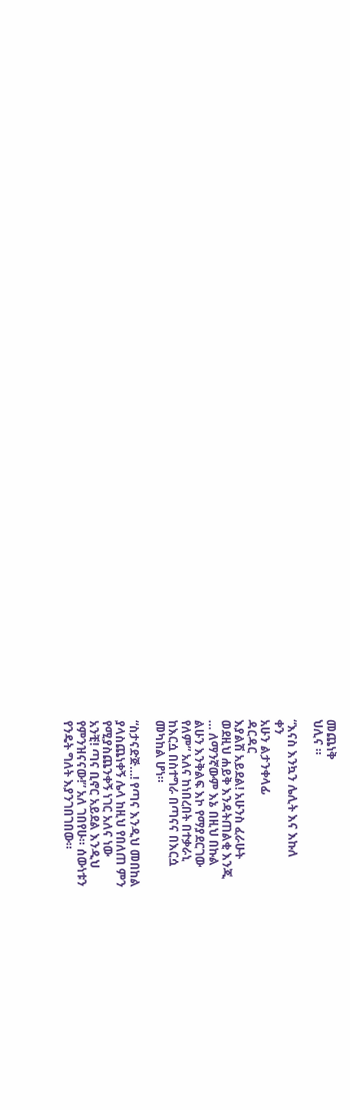መጨነቅ
ህሊና ።

“እናስ እንኳን ሌሊት እና እኩለ
ቀን
አሁን ልታንቀላፊ
ዳርዳር
እያልሽ አይደል! አሁንስ ፈራሁት
ወደዚህ ሐይቅ እንዳትጠልቂ እንጂ
… ለማንኛውም እኔ በዚህ በኩል
ልሁን እንቅልፍ እኮ የማያደርገው
የለም” አለና ከነበረበት በተቃራኒ
ከእርሷ በስተግራ በጣናና በእርሷ
መካከል ሆነ።

“ስታናድጅ…! የጣና እንዲህ መበከል
ያላስጨነቀኝ ሌላ ከዚህ የበለጠ ምን
የሚያስጨንቀኝ ነገር አለና ነው
አንቺ! ጣና ቢኖር አይደል እንዲህ
የምንዝናናው!” አለ ገበየሁ። ሰውነቱን
የንዴት ግለት እያንገበገበው።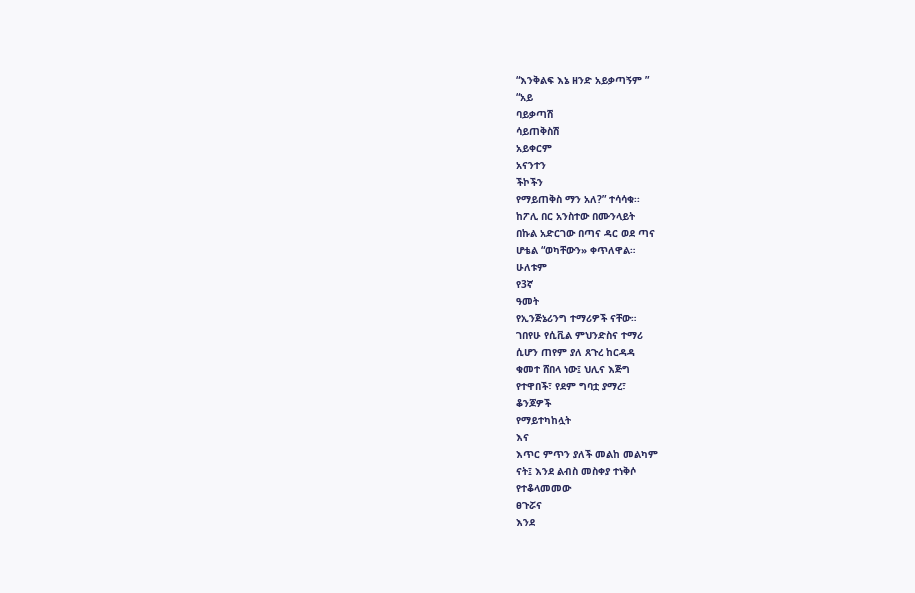“እንቅልፍ እኔ ዘንድ አይቃጣኝም ”
“አይ
ባይቃጣሽ
ሳይጠቅስሽ
አይቀርም
አናንተን
ችኮችን
የማይጠቅስ ማን አለ?” ተሳሳቁ፡፡
ከፖሊ በር አንስተው በሙንላይት
በኩል አድርገው በጣና ዳር ወደ ጣና
ሆቴል “ወካቸውን» ቀጥለዋል።
ሁለቱም
የ3ኛ
ዓመት
የኢንጅኔሪንግ ተማሪዎች ናቸው።
ገበየሁ የሲቪል ምህንድስና ተማሪ
ሲሆን ጠየም ያለ ጸጉረ ከርዳዳ
ቁመተ ሸበላ ነው፤ ህሊና እጅግ
የተዋበች፣ የደም ግባቷ ያማረ፣
ቆንጆዎች
የማይተካከሏት
እና
እጥር ምጥን ያለች መልከ መልካም
ናት፤ እንደ ልብስ መስቀያ ተነቅሶ
የተቆላመመው
ፀጉሯና
እንደ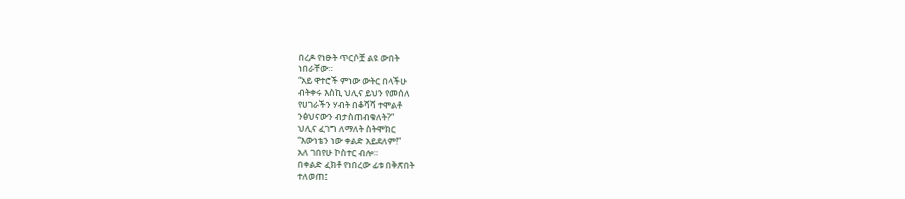በረዶ የነፁት ጥርሶቿ ልዩ ውበት
ነበራቸው።
“አይ ዋተሮች ምነው ውትር በላችሁ
ብትቀሩ እስኪ ህሊና ይህን የመሰለ
የሀገራችን ሃብት በቆሻሻ ተሞልቶ
ንፅህናውን ብታስጠብቁለት?”
ህሊና ፈገግ ለማለት ስትሞክር
“እውነቴን ነው ቀልድ አይደለም!”
አለ ገበየሁ ኮስተር ብሎ።
በቀልድ ፈክቶ የነበረው ፊቱ በቅጽበት
ተለወጠ፤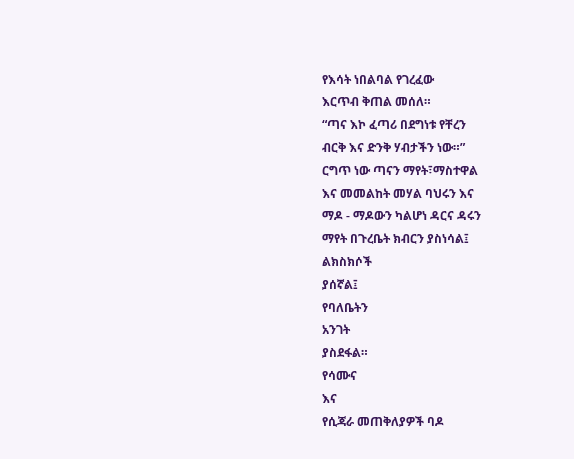የእሳት ነበልባል የገረፈው
እርጥብ ቅጠል መሰለ።
“ጣና እኮ ፈጣሪ በደግነቱ የቸረን
ብርቅ እና ድንቅ ሃብታችን ነው።”
ርግጥ ነው ጣናን ማየት፣ማስተዋል
እና መመልከት መሃል ባህሩን እና
ማዶ - ማዶውን ካልሆነ ዳርና ዳሩን
ማየት በጉረቤት ክብርን ያስነሳል፤
ልክስክሶች
ያሰኛል፤
የባለቤትን
አንገት
ያስደፋል።
የሳሙና
እና
የሲጃራ መጠቅለያዎች ባዶ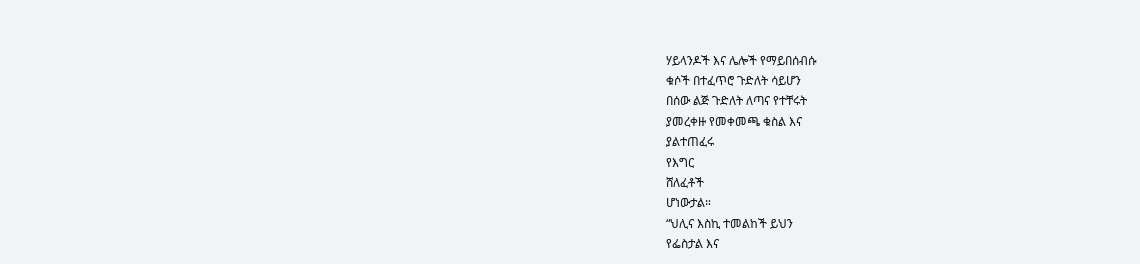ሃይላንዶች እና ሌሎች የማይበሰብሱ
ቁሶች በተፈጥሮ ጉድለት ሳይሆን
በሰው ልጅ ጉድለት ለጣና የተቸሩት
ያመረቀዙ የመቀመጫ ቁስል እና
ያልተጠፈሩ
የእግር
ሸለፈቶች
ሆነውታል።
“ህሊና እስኪ ተመልከች ይህን
የፌስታል እና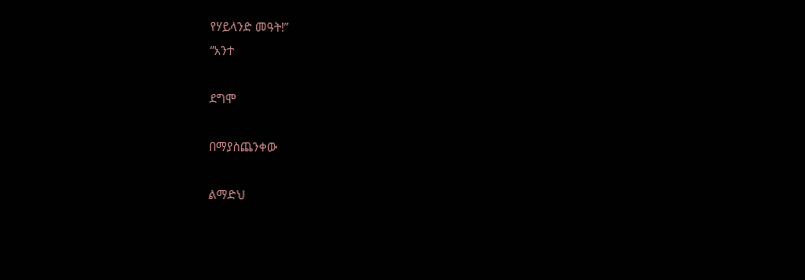የሃይላንድ መዓት!”
“አንተ

ደግሞ

በማያስጨንቀው

ልማድህ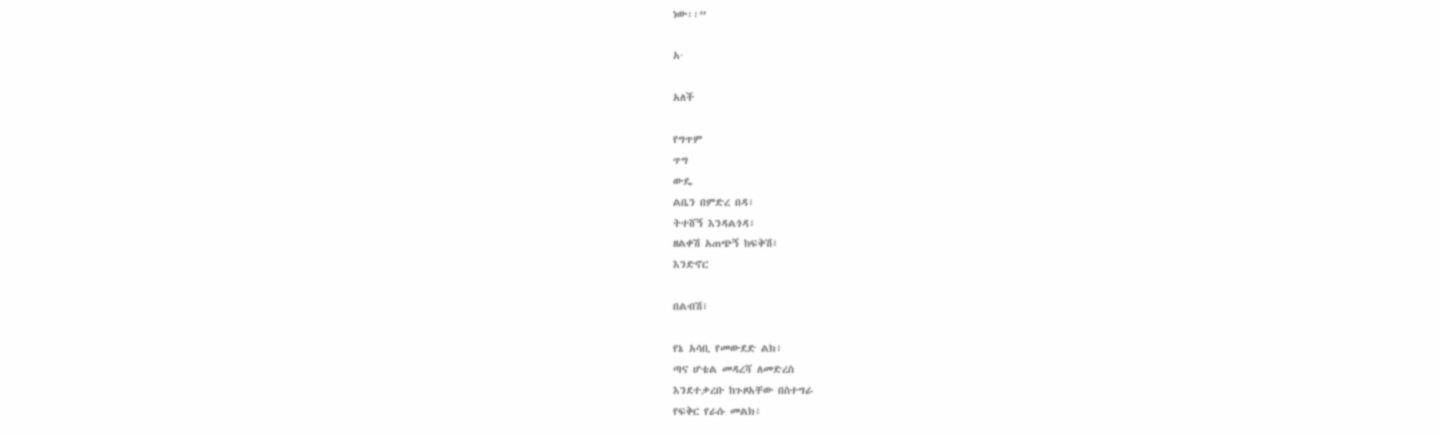ነው፡፡”

አ·

አለች

የግጥም
ጥግ
ውዴ
ልቤን በምድረ በዳ፣
ትተሸኝ እንዳልጎዳ፣
ዘልቀሽ አጠጭኝ ከፍቅሽ፣
እንድኖር

በልብሽ፣

የኔ አሳቢ የመውደድ ልክ፣
ጣና ሆቴል መዳረሻ ለመድረስ
እንደተቃረቡ ከጉዞአቸው በስተግራ
የፍቅር የራሱ መልክ፣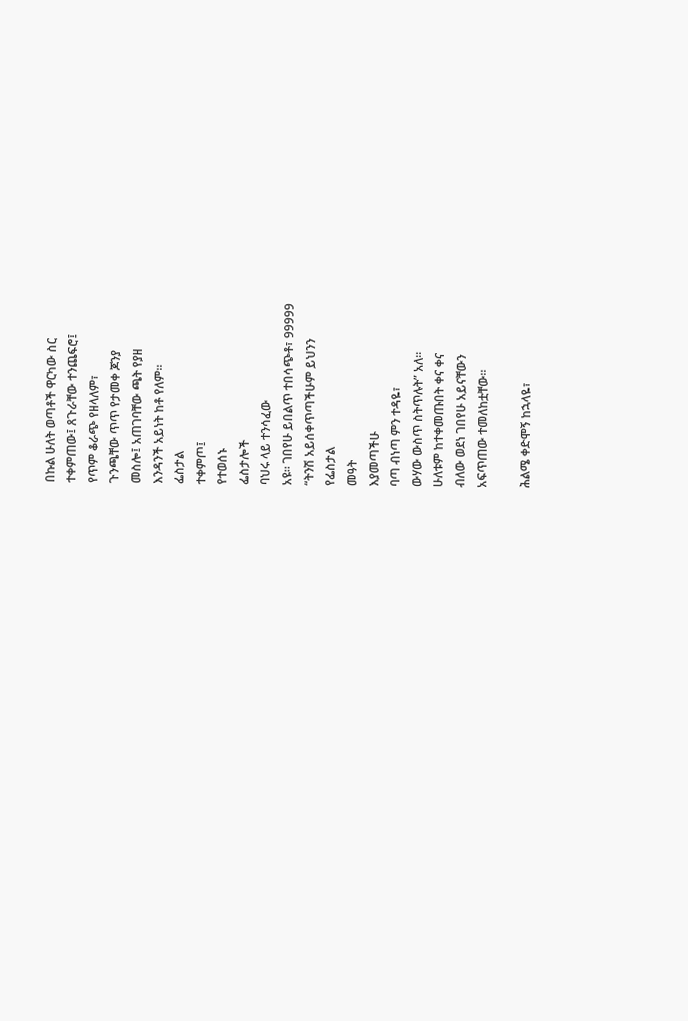በኩል ሁለት ወጣቶች ዋርካው ስር
ተቀምጠው፤ ጸጉራቸው ተንጨፍሮ፤
የጥም ቆራጭ የዘላለም፣
ጉንጫቸው ጥጥ የታመቀ ጆንያ
መስሎ፤ አጠገባቸው ጫት የያዘ
እንዳንች አይነት ከቶ የለም፡፡
ፌስታል
ተቀምጦ፤
የተወሰኑ
ፌስታሎች
ባህሩ ላይ ተንሳፈው
አዩ። ገበየሁ ይበልጥ ተበሳጭቶ፣ 99999
“ትንሽ አይሰቀጥጣችሁም ይህንን
የፌስታል
መዓት
እያመጣችሁ
ባጣ ብነጣ ምን ተዳዬ፣
ውሃው ውስጥ ስትጥሉት” አለ።
ሁለቱም ከተቀመጡበት ቀና ቀና
ብለው ወደነ ገበየሁ አይናቸውን
አፍጥጠው ተመለከቷቸው።

ሕልሜ ቀድሞኝ ከኋላዬ፣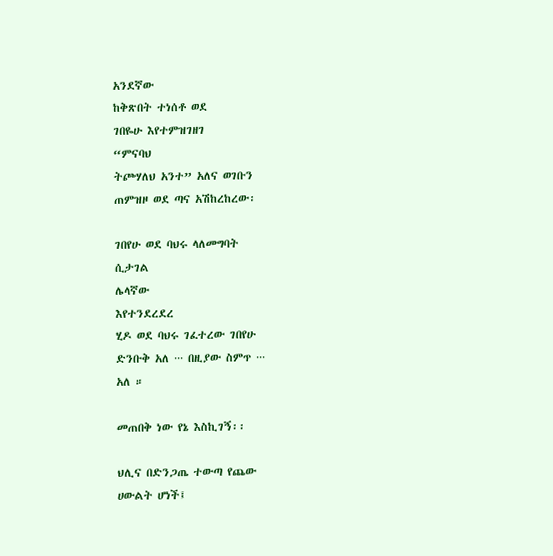አንደኛው
ከቅጽበት ተነሰቶ ወደ
ገበዬሁ እየተምዝገዘገ
“ምናባህ
ትጮሃለህ አንተ” አለና ወገቡን
ጠምዝዞ ወደ ጣና አሽከረከረው፡

ገበየሁ ወደ ባህሩ ላለመግባት
ሲታገል
ሌላኛው
እየተንደረደረ
ሂዶ ወደ ባህሩ ገፈተረው ገበየሁ
ድንቡቅ አለ ··· በዚያው ስምጥ ···
አለ ።

መጠበቅ ነው የኔ እስኪገኝ፡፡

ህሊና በድንጋጤ ተውጣ የጨው
ሀውልት ሆነች፤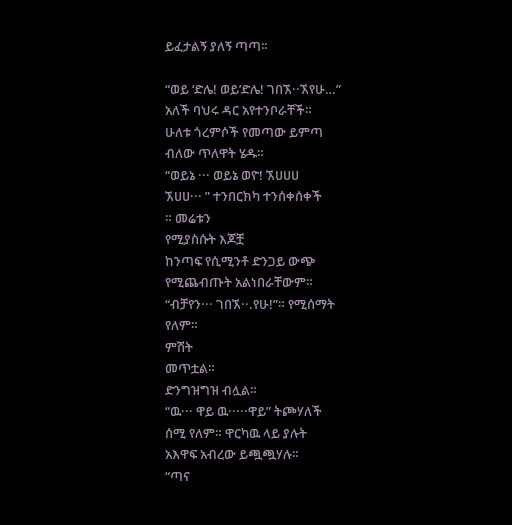ይፈታልኝ ያለኝ ጣጣ፡፡

“ወይ ‘ድሌ! ወይ’ድሌ! ገበኧ··ኧየሁ…”
አለች ባህሩ ዳር አየተንቦራቸች።
ሁለቱ ጎረምሶች የመጣው ይምጣ
ብለው ጥለዋት ሄዱ።
“ወይኔ ··· ወይኔ ወዮ! ኧሀሀሀ
ኧሀሀ··· ” ተንበርክካ ተንሰቀሰቀች
። መሬቱን
የሚያስሱት እጆቿ
ከንጣፍ የሲሚንቶ ድንጋይ ውጭ
የሚጨብጡት አልነበራቸውም።
“ብቻየን··· ገበኧ··.የሁ!”። የሚሰማት
የለም።
ምሽት
መጥቷል።
ድንግዝግዝ ብሏል።
“ዉ··· ዋይ ዉ·····ዋይ” ትጮሃለች
ሰሚ የለም። ዋርካዉ ላይ ያሉት
አእዋፍ አብረው ይጯጯሃሉ።
“ጣና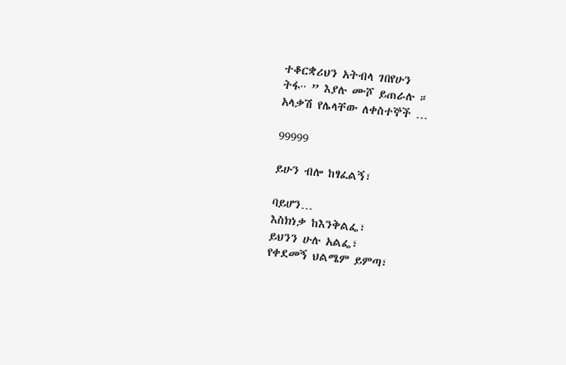ተቆርቋሪህን አትብላ ገበየሁን
ትፋ·· ” እያሉ ሙሾ ይጠራሉ ።
አላቃሽ የሌላቸው ለቀስተኞች …

99999

ይሁን ብሎ ከፃፈልኝ፣

ባይሆን…
እስክነቃ ከእንቅልፌ፣
ይህንን ሁሉ አልፌ፣
የቀደመኝ ህልሜም ይምጣ፣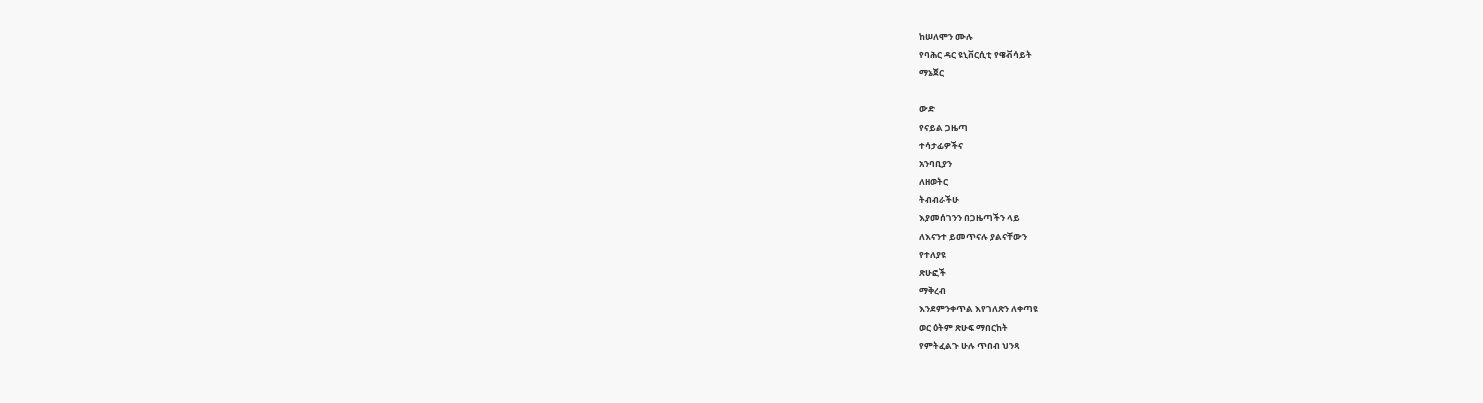ከሠለሞን ሙሉ
የባሕር ዳር ዩኒቨርሲቲ የዌቭሳይት
ማኔጀር

ውድ
የናይል ጋዜጣ
ተሳታፊዎችና
አንባቢያን
ለዘወትር
ትብብራችሁ
እያመሰገንን በጋዜጣችን ላይ
ለእናንተ ይመጥናሉ ያልናቸውን
የተለያዩ
ጽሁፎች
ማቅረብ
እንደምንቀጥል እየገለጽን ለቀጣዩ
ወር ዕትም ጽሁፍ ማበርከት
የምትፈልጉ ሁሉ ጥበብ ህንጻ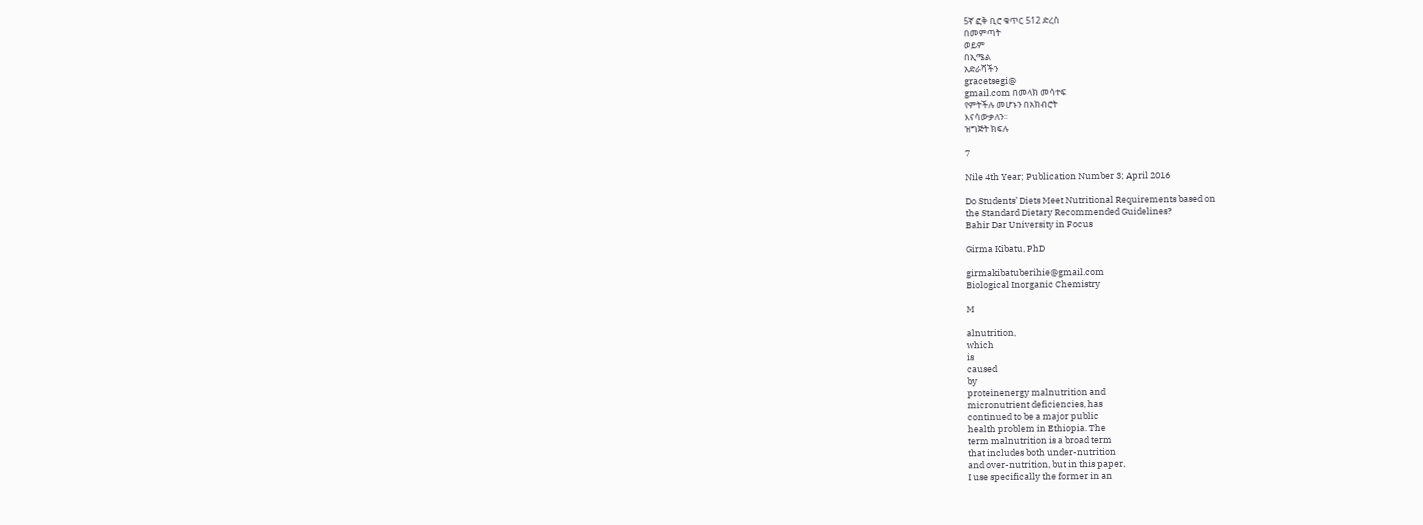5ኛ ፎቅ ቢሮ ቁጥር 512 ድረስ
በመምጣት
ወይም
በኢሜል
አድራሻችን
gracetsegi@
gmail.com በመላክ መሳተፍ
የምትችሉ መሆኑን በአክብሮት
እናሳውቃለን፡፡
ዝግጅት ክፍሉ

7

Nile 4th Year; Publication Number 3; April 2016

Do Students’ Diets Meet Nutritional Requirements based on
the Standard Dietary Recommended Guidelines?
Bahir Dar University in Focus

Girma Kibatu, PhD

girmakibatuberihie@gmail.com
Biological Inorganic Chemistry

M

alnutrition,
which
is
caused
by
proteinenergy malnutrition and
micronutrient deficiencies, has
continued to be a major public
health problem in Ethiopia. The
term malnutrition is a broad term
that includes both under-nutrition
and over-nutrition, but in this paper,
I use specifically the former in an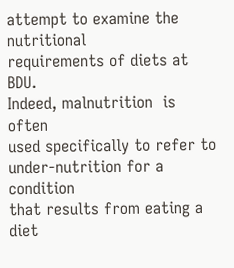attempt to examine the nutritional
requirements of diets at BDU.
Indeed, malnutrition  is often
used specifically to refer to
under-nutrition for a condition
that results from eating a  diet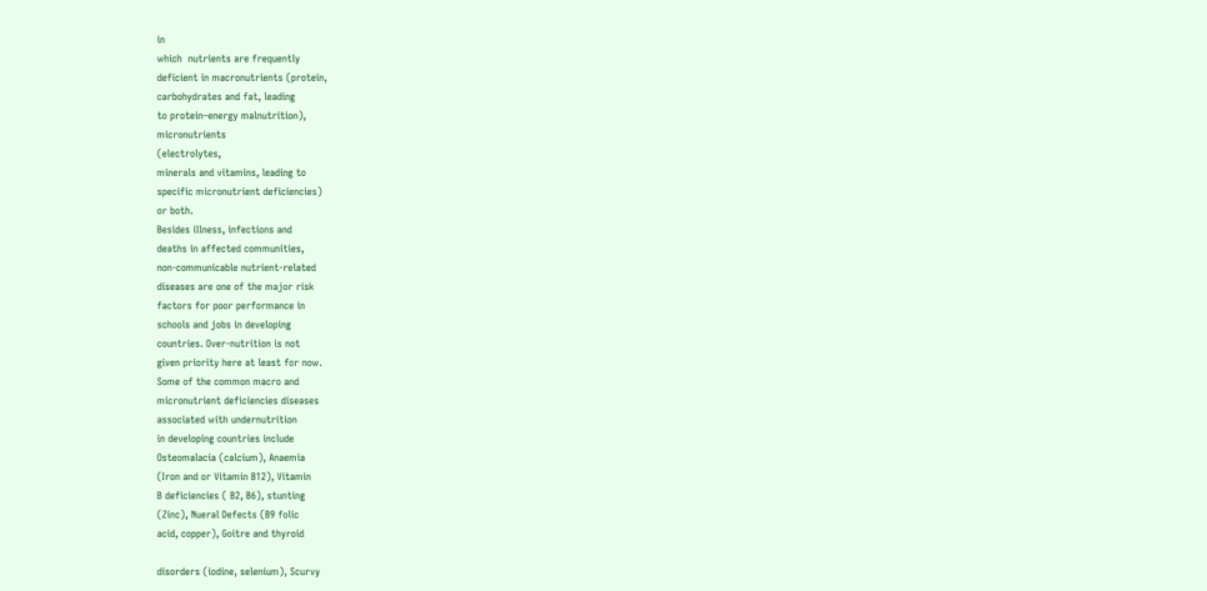in
which  nutrients are frequently
deficient in macronutrients (protein,
carbohydrates and fat, leading
to protein–energy malnutrition),
micronutrients
(electrolytes,
minerals and vitamins, leading to
specific micronutrient deficiencies)
or both.
Besides illness, infections and
deaths in affected communities,
non-communicable nutrient-related
diseases are one of the major risk
factors for poor performance in
schools and jobs in developing
countries. Over-nutrition is not
given priority here at least for now.
Some of the common macro and
micronutrient deficiencies diseases
associated with undernutrition
in developing countries include
Osteomalacia (calcium), Anaemia
(Iron and or Vitamin B12), Vitamin
B deficiencies ( B2, B6), stunting
(Zinc), Nueral Defects (B9 folic
acid, copper), Goitre and thyroid

disorders (iodine, selenium), Scurvy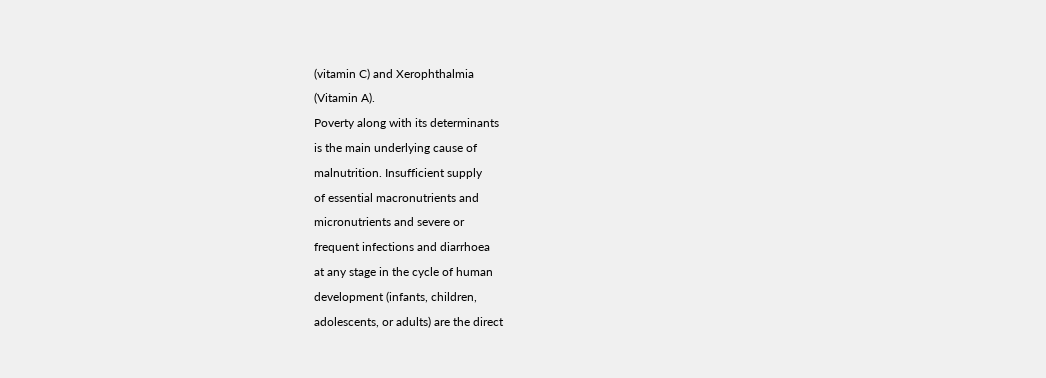(vitamin C) and Xerophthalmia
(Vitamin A).
Poverty along with its determinants
is the main underlying cause of
malnutrition. Insufficient supply
of essential macronutrients and
micronutrients and severe or
frequent infections and diarrhoea
at any stage in the cycle of human
development (infants, children,
adolescents, or adults) are the direct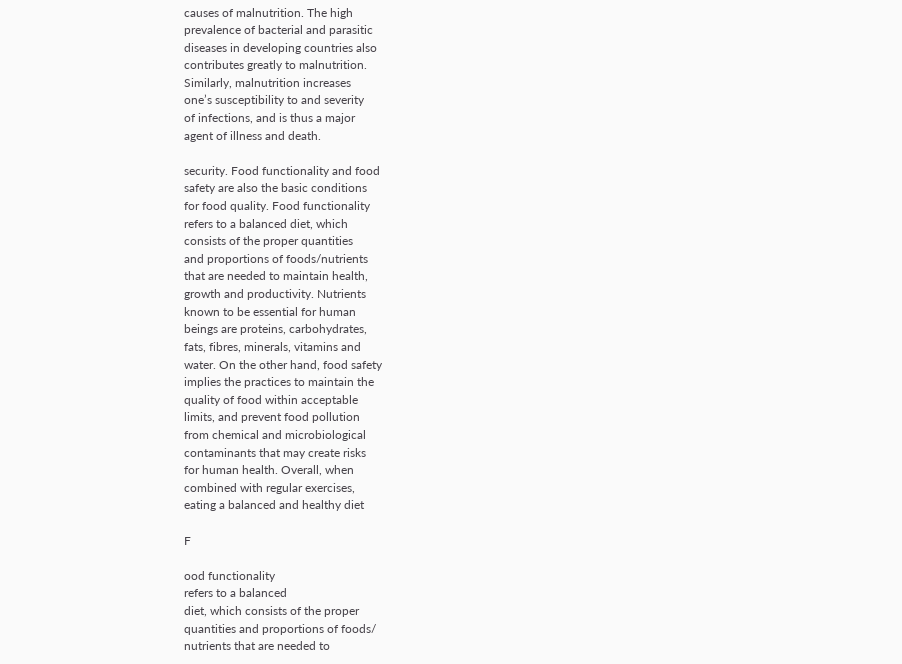causes of malnutrition. The high
prevalence of bacterial and parasitic
diseases in developing countries also
contributes greatly to malnutrition.
Similarly, malnutrition increases
one’s susceptibility to and severity
of infections, and is thus a major
agent of illness and death.

security. Food functionality and food
safety are also the basic conditions
for food quality. Food functionality
refers to a balanced diet, which
consists of the proper quantities
and proportions of foods/nutrients
that are needed to maintain health,
growth and productivity. Nutrients
known to be essential for human
beings are proteins, carbohydrates,
fats, fibres, minerals, vitamins and
water. On the other hand, food safety
implies the practices to maintain the
quality of food within acceptable
limits, and prevent food pollution
from chemical and microbiological
contaminants that may create risks
for human health. Overall, when
combined with regular exercises,
eating a balanced and healthy diet

F

ood functionality
refers to a balanced
diet, which consists of the proper
quantities and proportions of foods/
nutrients that are needed to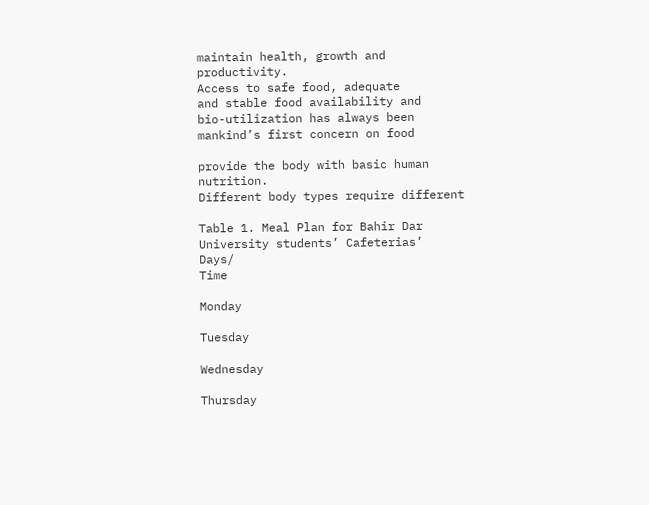maintain health, growth and
productivity.
Access to safe food, adequate
and stable food availability and
bio-utilization has always been
mankind’s first concern on food

provide the body with basic human
nutrition.
Different body types require different

Table 1. Meal Plan for Bahir Dar University students’ Cafeterias’
Days/
Time

Monday

Tuesday

Wednesday

Thursday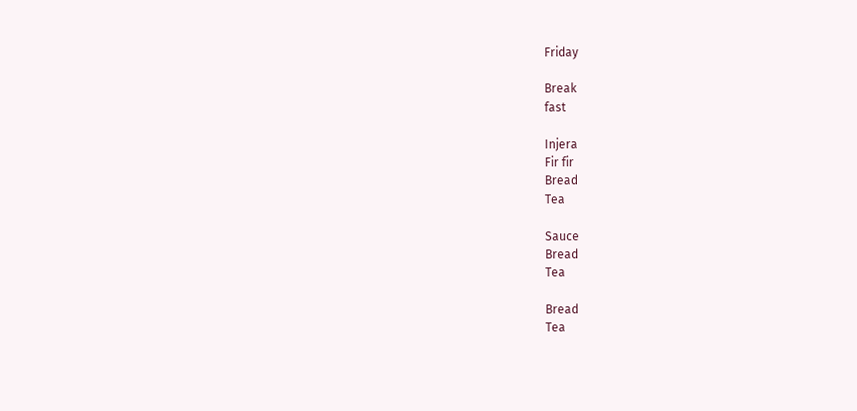Friday

Break
fast

Injera
Fir fir
Bread
Tea

Sauce
Bread
Tea

Bread
Tea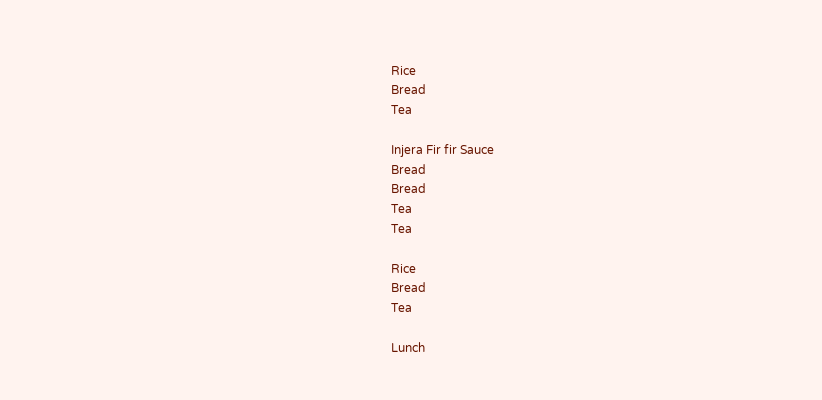Rice
Bread
Tea

Injera Fir fir Sauce
Bread
Bread
Tea
Tea

Rice
Bread
Tea

Lunch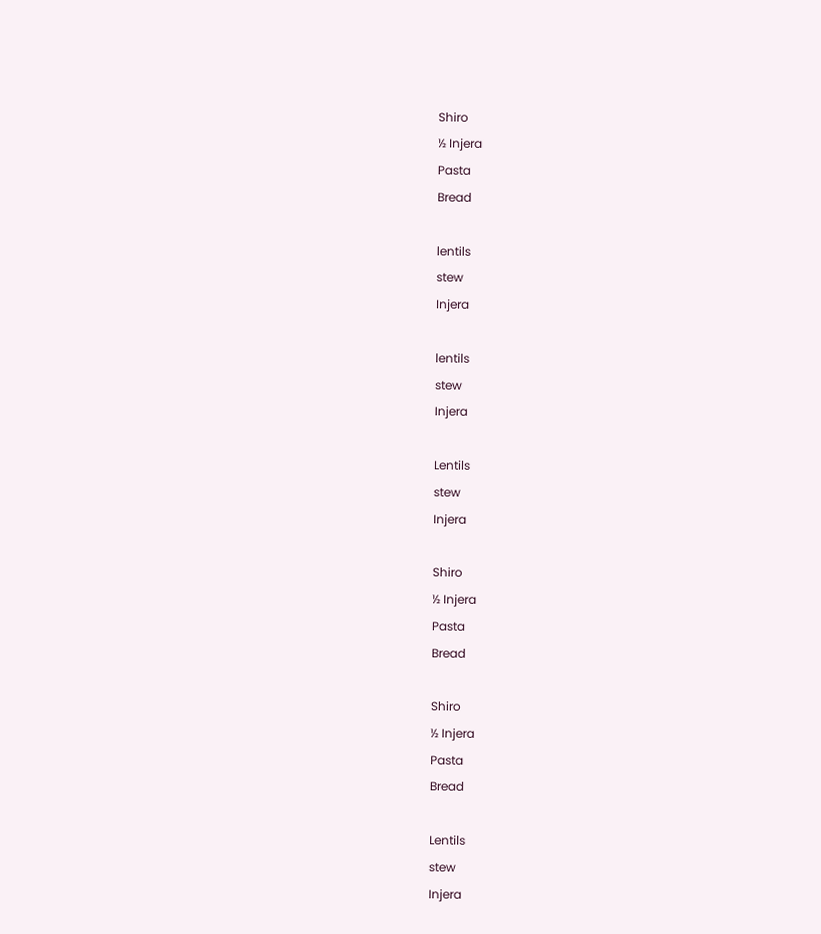Shiro
½ Injera
Pasta
Bread

lentils
stew
Injera

lentils
stew
Injera

Lentils
stew
Injera

Shiro
½ Injera
Pasta
Bread

Shiro
½ Injera
Pasta
Bread

Lentils
stew
Injera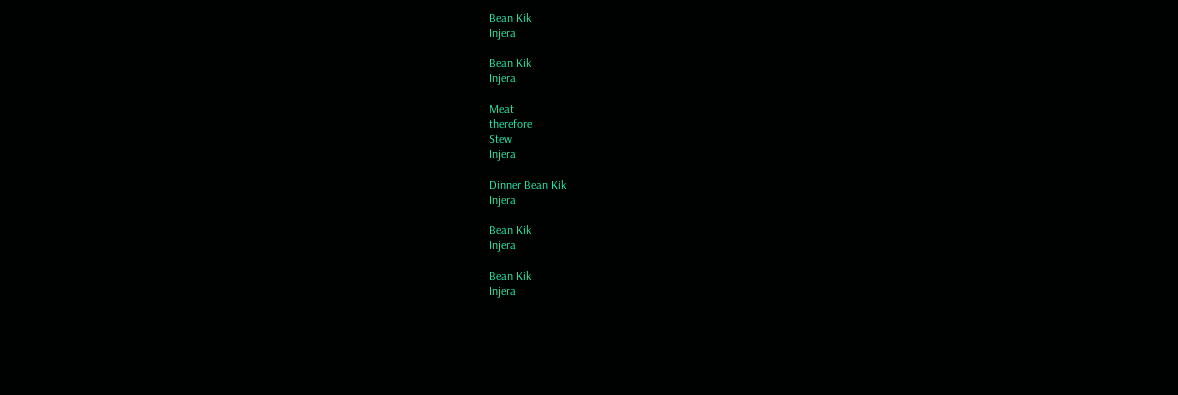Bean Kik
Injera

Bean Kik
Injera

Meat
therefore
Stew
Injera

Dinner Bean Kik
Injera

Bean Kik
Injera

Bean Kik
Injera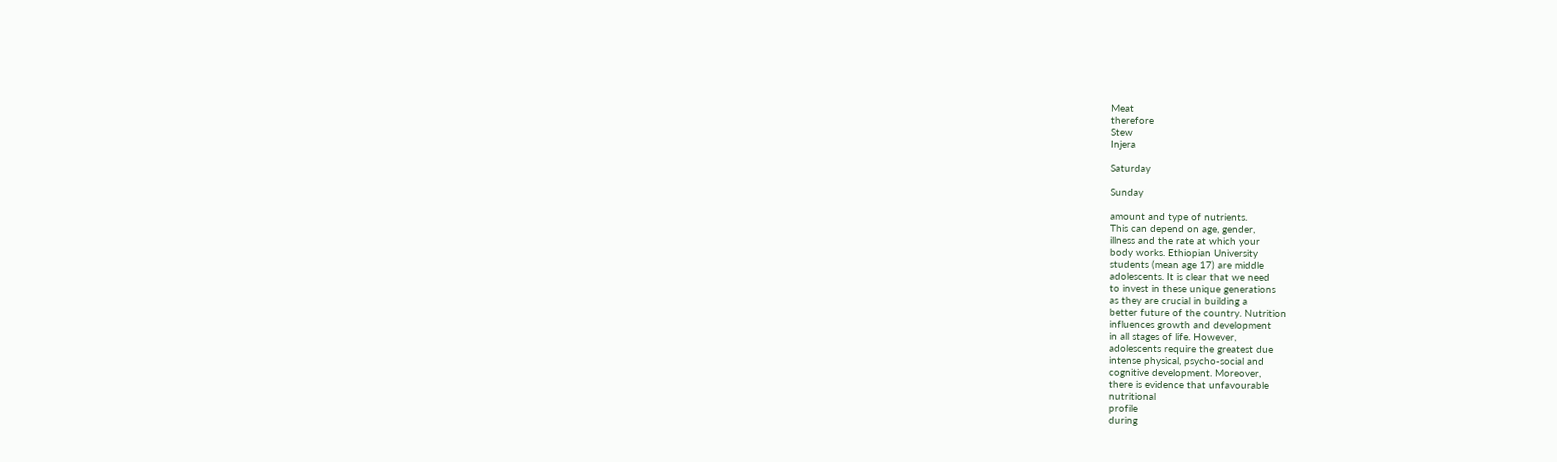Meat
therefore
Stew
Injera

Saturday

Sunday

amount and type of nutrients.
This can depend on age, gender,
illness and the rate at which your
body works. Ethiopian University
students (mean age 17) are middle
adolescents. It is clear that we need
to invest in these unique generations
as they are crucial in building a
better future of the country. Nutrition
influences growth and development
in all stages of life. However,
adolescents require the greatest due
intense physical, psycho-social and
cognitive development. Moreover,
there is evidence that unfavourable
nutritional
profile
during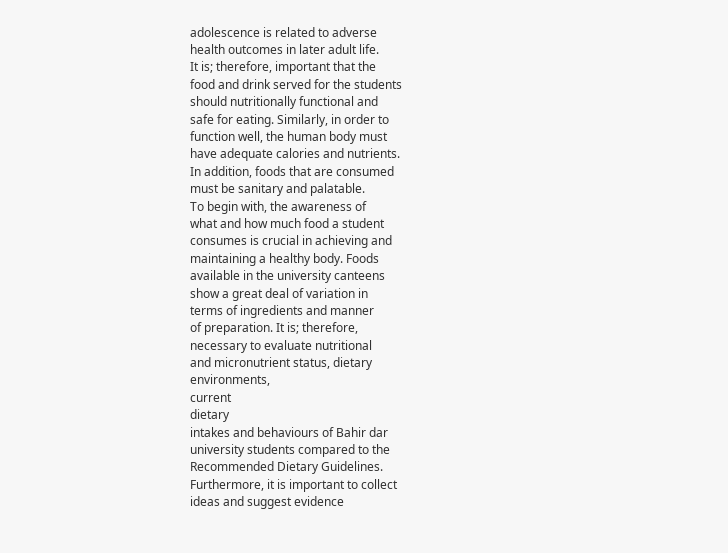adolescence is related to adverse
health outcomes in later adult life.
It is; therefore, important that the
food and drink served for the students
should nutritionally functional and
safe for eating. Similarly, in order to
function well, the human body must
have adequate calories and nutrients.
In addition, foods that are consumed
must be sanitary and palatable.
To begin with, the awareness of
what and how much food a student
consumes is crucial in achieving and
maintaining a healthy body. Foods
available in the university canteens
show a great deal of variation in
terms of ingredients and manner
of preparation. It is; therefore,
necessary to evaluate nutritional
and micronutrient status, dietary
environments,
current
dietary
intakes and behaviours of Bahir dar
university students compared to the
Recommended Dietary Guidelines.
Furthermore, it is important to collect
ideas and suggest evidence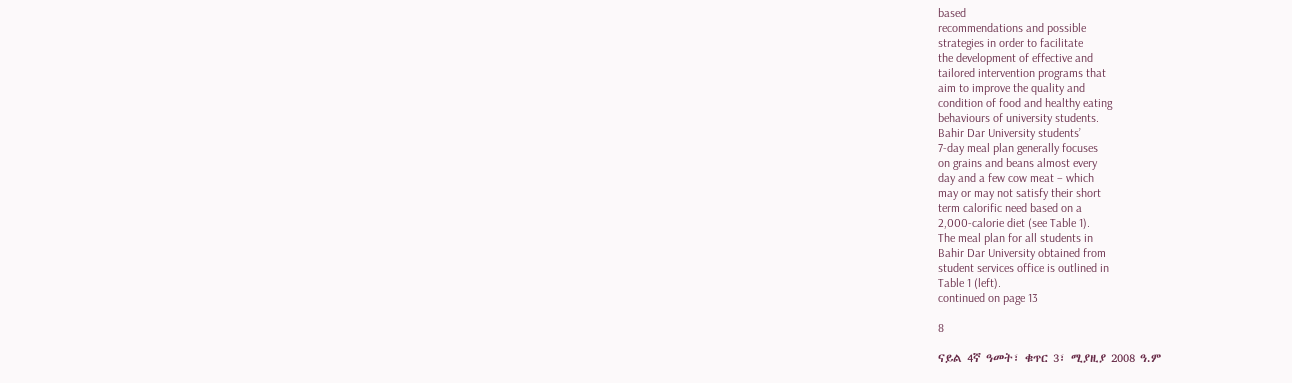based
recommendations and possible
strategies in order to facilitate
the development of effective and
tailored intervention programs that
aim to improve the quality and
condition of food and healthy eating
behaviours of university students.
Bahir Dar University students’
7-day meal plan generally focuses
on grains and beans almost every
day and a few cow meat – which
may or may not satisfy their short
term calorific need based on a
2,000-calorie diet (see Table 1).
The meal plan for all students in
Bahir Dar University obtained from
student services office is outlined in
Table 1 (left).
continued on page 13

8

ናይል 4ኛ ዓመት፣ ቁጥር 3፣ ሚያዚያ 2008 ዓ.ም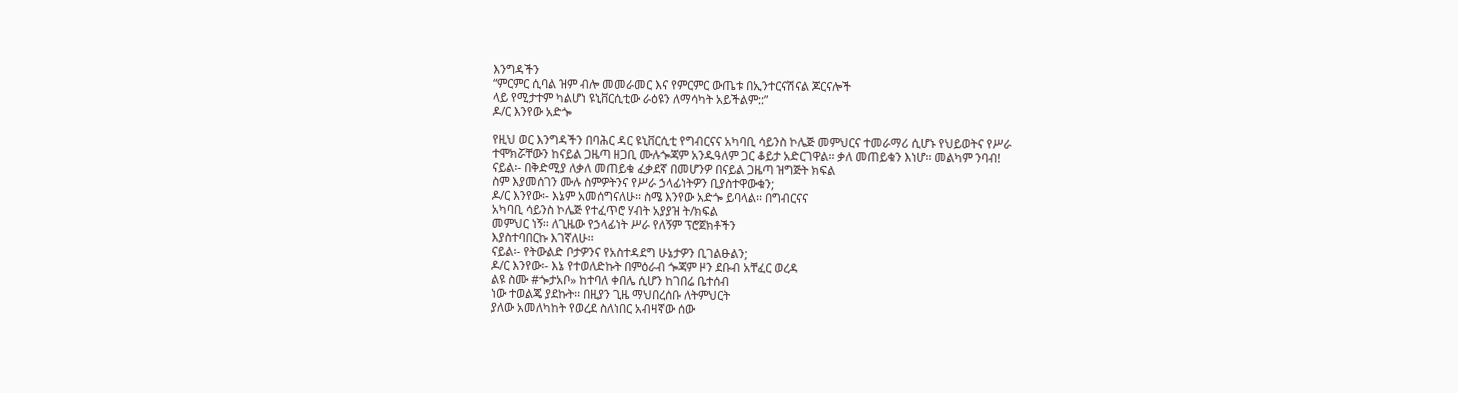እንግዳችን
“ምርምር ሲባል ዝም ብሎ መመራመር እና የምርምር ውጤቱ በኢንተርናሽናል ጆርናሎች
ላይ የሚታተም ካልሆነ ዩኒቨርሲቲው ራዕዩን ለማሳካት አይችልም::”
ዶ/ር እንየው አድጐ

የዚህ ወር እንግዳችን በባሕር ዳር ዩኒቨርሲቲ የግብርናና አካባቢ ሳይንስ ኮሌጅ መምህርና ተመራማሪ ሲሆኑ የህይወትና የሥራ
ተሞክሯቸውን ከናይል ጋዜጣ ዘጋቢ ሙሉጐጃም አንዱዓለም ጋር ቆይታ አድርገዋል፡፡ ቃለ መጠይቁን እነሆ፡፡ መልካም ንባብ!
ናይል፡- በቅድሚያ ለቃለ መጠይቁ ፈቃደኛ በመሆንዎ በናይል ጋዜጣ ዝግጅት ክፍል
ስም እያመሰገን ሙሉ ስምዎትንና የሥራ ኃላፊነትዎን ቢያስተዋውቁን;
ዶ/ር እንየው፡- እኔም አመሰግናለሁ፡፡ ስሜ እንየው አድጐ ይባላል፡፡ በግብርናና
አካባቢ ሳይንስ ኮሌጅ የተፈጥሮ ሃብት አያያዝ ት/ክፍል
መምህር ነኝ፡፡ ለጊዜው የኃላፊነት ሥራ የለኝም ፕሮጀክቶችን
እያስተባበርኩ እገኛለሁ፡፡
ናይል፡- የትውልድ ቦታዎንና የአስተዳደግ ሁኔታዎን ቢገልፁልን;
ዶ/ር እንየው፡- እኔ የተወለድኩት በምዕራብ ጐጃም ዞን ደቡብ አቸፈር ወረዳ
ልዩ ስሙ #ጐታአቦ» ከተባለ ቀበሌ ሲሆን ከገበሬ ቤተሰብ
ነው ተወልጄ ያደኩት፡፡ በዚያን ጊዜ ማህበረሰቡ ለትምህርት
ያለው አመለካከት የወረደ ስለነበር አብዛኛው ሰው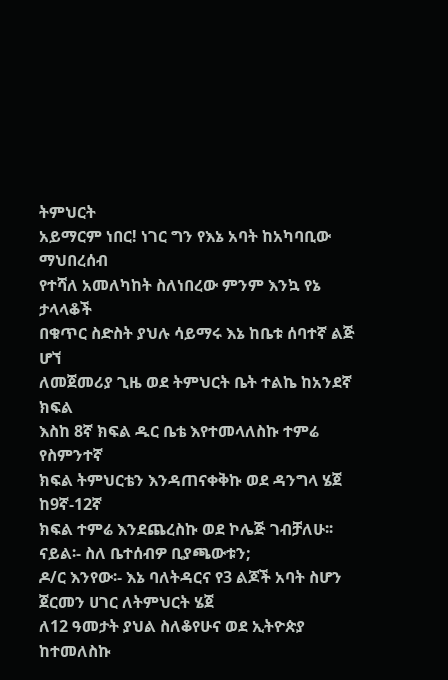ትምህርት
አይማርም ነበር! ነገር ግን የእኔ አባት ከአካባቢው ማህበረሰብ
የተሻለ አመለካከት ስለነበረው ምንም እንኳ የኔ ታላላቆች
በቁጥር ስድስት ያህሉ ሳይማሩ እኔ ከቤቱ ሰባተኛ ልጅ ሆኘ
ለመጀመሪያ ጊዜ ወደ ትምህርት ቤት ተልኬ ከአንደኛ ክፍል
እስከ 8ኛ ክፍል ዱር ቤቴ እየተመላለስኩ ተምሬ የስምንተኛ
ክፍል ትምህርቴን እንዳጠናቀቅኩ ወደ ዳንግላ ሄጀ ከ9ኛ-12ኛ
ክፍል ተምሬ እንደጨረስኩ ወደ ኮሌጅ ገብቻለሁ፡፡
ናይል፡- ስለ ቤተሰብዎ ቢያጫውቱን;
ዶ/ር እንየው፡- እኔ ባለትዳርና የ3 ልጆች አባት ስሆን ጀርመን ሀገር ለትምህርት ሄጀ
ለ12 ዓመታት ያህል ስለቆየሁና ወደ ኢትዮጵያ ከተመለስኩ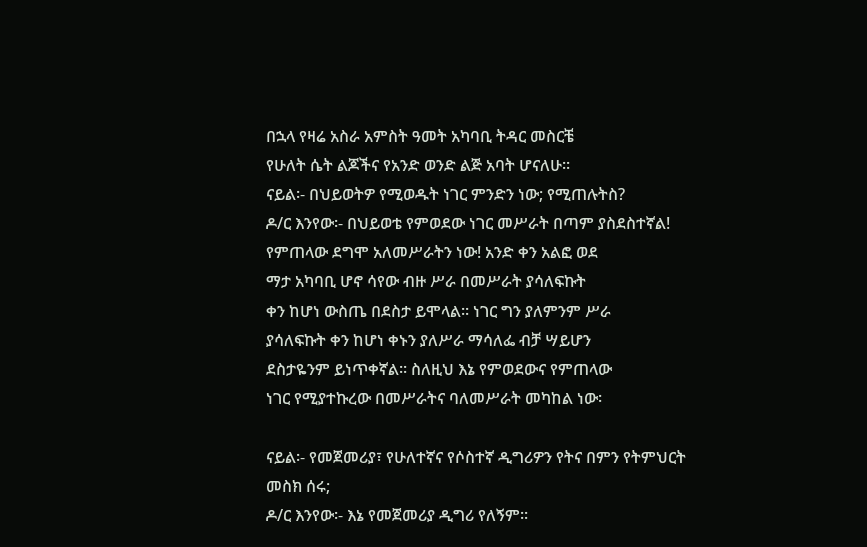በኋላ የዛሬ አስራ አምስት ዓመት አካባቢ ትዳር መስርቼ
የሁለት ሴት ልጆችና የአንድ ወንድ ልጅ አባት ሆናለሁ፡፡
ናይል፡- በህይወትዎ የሚወዱት ነገር ምንድን ነው; የሚጠሉትስ?
ዶ/ር እንየው፡- በህይወቴ የምወደው ነገር መሥራት በጣም ያስደስተኛል!
የምጠላው ደግሞ አለመሥራትን ነው! አንድ ቀን አልፎ ወደ
ማታ አካባቢ ሆኖ ሳየው ብዙ ሥራ በመሥራት ያሳለፍኩት
ቀን ከሆነ ውስጤ በደስታ ይሞላል፡፡ ነገር ግን ያለምንም ሥራ
ያሳለፍኩት ቀን ከሆነ ቀኑን ያለሥራ ማሳለፌ ብቻ ሣይሆን
ደስታዬንም ይነጥቀኛል፡፡ ስለዚህ እኔ የምወደውና የምጠላው
ነገር የሚያተኩረው በመሥራትና ባለመሥራት መካከል ነው፡

ናይል፡- የመጀመሪያ፣ የሁለተኛና የሶስተኛ ዲግሪዎን የትና በምን የትምህርት
መስክ ሰሩ;
ዶ/ር እንየው፡- እኔ የመጀመሪያ ዲግሪ የለኝም፡፡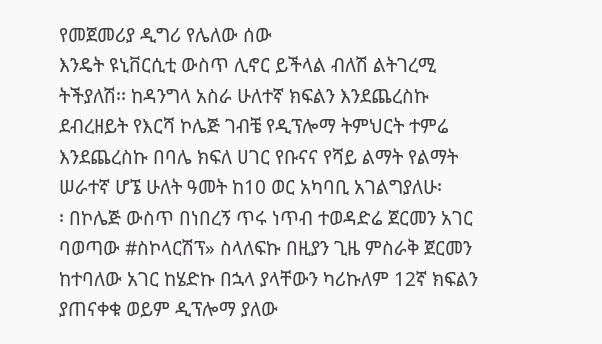የመጀመሪያ ዲግሪ የሌለው ሰው
እንዴት ዩኒቨርሲቲ ውስጥ ሊኖር ይችላል ብለሽ ልትገረሚ
ትችያለሽ፡፡ ከዳንግላ አስራ ሁለተኛ ክፍልን እንደጨረስኩ
ደብረዘይት የእርሻ ኮሌጅ ገብቼ የዲፕሎማ ትምህርት ተምሬ
እንደጨረስኩ በባሌ ክፍለ ሀገር የቡናና የሻይ ልማት የልማት
ሠራተኛ ሆኜ ሁለት ዓመት ከ10 ወር አካባቢ አገልግያለሁ፡
፡ በኮሌጅ ውስጥ በነበረኝ ጥሩ ነጥብ ተወዳድሬ ጀርመን አገር
ባወጣው #ስኮላርሽፕ» ስላለፍኩ በዚያን ጊዜ ምስራቅ ጀርመን
ከተባለው አገር ከሄድኩ በኋላ ያላቸውን ካሪኩለም 12ኛ ክፍልን
ያጠናቀቁ ወይም ዲፕሎማ ያለው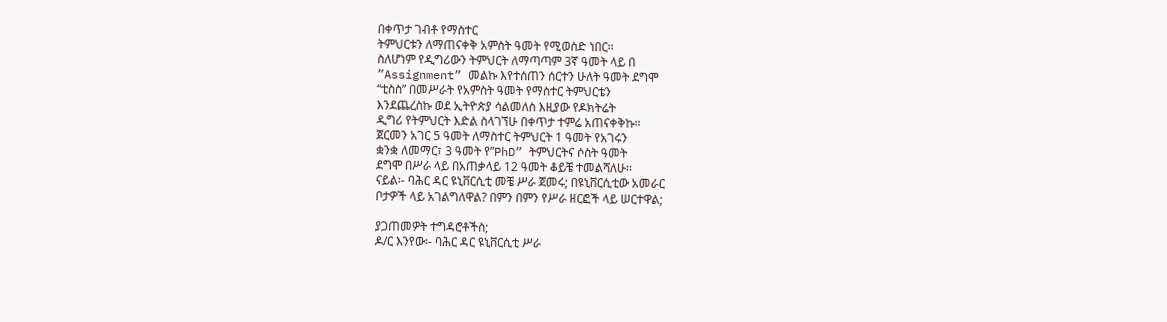በቀጥታ ገብቶ የማስተር
ትምህርቱን ለማጠናቀቅ አምስት ዓመት የሚወስድ ነበር፡፡
ስለሆነም የዲግሪውን ትምህርት ለማጣጣም 3ኛ ዓመት ላይ በ
”Assignment” መልኩ እየተሰጠን ሰርተን ሁለት ዓመት ደግሞ
“ቲስስ” በመሥራት የአምስት ዓመት የማስተር ትምህርቴን
እንደጨረስኩ ወደ ኢትዮጵያ ሳልመለስ እዚያው የዶክትሬት
ዲግሪ የትምህርት እድል ስላገኘሁ በቀጥታ ተምሬ አጠናቀቅኩ፡፡
ጀርመን አገር 5 ዓመት ለማስተር ትምህርት 1 ዓመት የአገሩን
ቋንቋ ለመማር፣ 3 ዓመት የ”PhD” ትምህርትና ሶስት ዓመት
ደግሞ በሥራ ላይ በአጠቃላይ 12 ዓመት ቆይቼ ተመልሻለሁ፡፡
ናይል፡- ባሕር ዳር ዩኒቨርሲቲ መቼ ሥራ ጀመሩ; በዩኒቨርሲቲው አመራር
ቦታዎች ላይ አገልግለዋል? በምን በምን የሥራ ዘርፎች ላይ ሠርተዋል;

ያጋጠመዎት ተግዳሮቶችስ;
ዶ/ር እንየው፡- ባሕር ዳር ዩኒቨርሲቲ ሥራ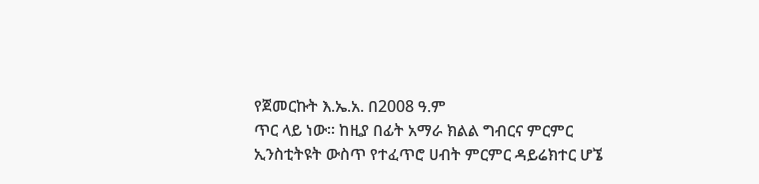የጀመርኩት እ.ኤ.አ. በ2008 ዓ.ም
ጥር ላይ ነው፡፡ ከዚያ በፊት አማራ ክልል ግብርና ምርምር
ኢንስቲትዩት ውስጥ የተፈጥሮ ሀብት ምርምር ዳይሬክተር ሆኜ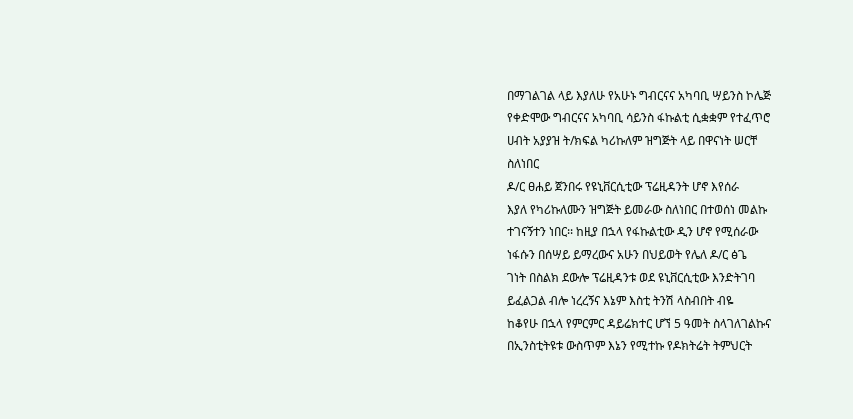በማገልገል ላይ እያለሁ የአሁኑ ግብርናና አካባቢ ሣይንስ ኮሌጅ
የቀድሞው ግብርናና አካባቢ ሳይንስ ፋኩልቲ ሲቋቋም የተፈጥሮ
ሀብት አያያዝ ት/ክፍል ካሪኩለም ዝግጅት ላይ በዋናነት ሠርቸ
ስለነበር
ዶ/ር ፀሐይ ጀንበሩ የዩኒቨርሲቲው ፕሬዚዳንት ሆኖ እየሰራ
እያለ የካሪኩለሙን ዝግጅት ይመራው ስለነበር በተወሰነ መልኩ
ተገናኝተን ነበር፡፡ ከዚያ በኋላ የፋኩልቲው ዲን ሆኖ የሚሰራው
ነፋሱን በሰሣይ ይማረውና አሁን በህይወት የሌለ ዶ/ር ፅጌ
ገነት በስልክ ደውሎ ፕሬዚዳንቱ ወደ ዩኒቨርሲቲው እንድትገባ
ይፈልጋል ብሎ ነረረኝና እኔም እስቲ ትንሽ ላስብበት ብዬ
ከቆየሁ በኋላ የምርምር ዳይሬክተር ሆኘ 5 ዓመት ስላገለገልኩና
በኢንስቲትዩቱ ውስጥም እኔን የሚተኩ የዶክትሬት ትምህርት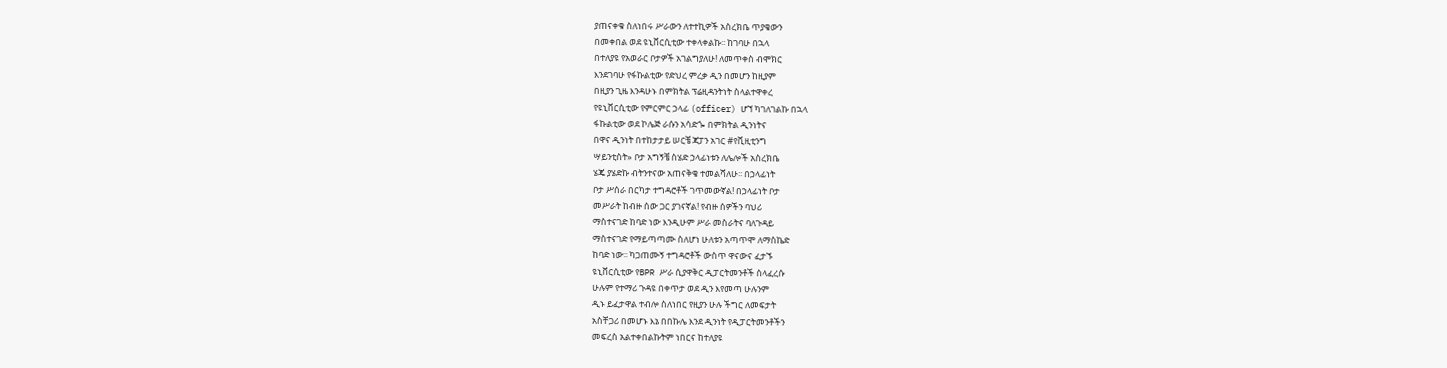ያጠናቀቁ ስለነበሩ ሥራውን ለተተኪዎች አስረክቤ ጥያቄውን
በመቀበል ወደ ዩኒቨርሲቲው ተቀላቀልኩ፡፡ ከገባሁ በኋላ
በተለያዩ የአወራር ቦታዎች አገልግያለሁ! ለመጥቀስ ብሞክር
እንደገባሁ የፋኩልቲው የድህረ ምረቃ ዲን በመሆን ከዚያም
በዚያን ጊዜ እንዳሁኑ በምክትል ፕሬዚዳንትነት ስላልተዋቀረ
የዩኒቨርሲቲው የምርምር ኃላፊ (officer) ሆኘ ካገለገልኩ በኋላ
ፋኩልቲው ወደ ኮሌጅ ራሱን አሳድጐ በምክትል ዲንነትና
በዋና ዲንነት በተከታታይ ሠርቼ ጃፓን አገር #የቪዚቲንግ
ሣይንቲስት» ቦታ አግኝቼ ስሄድ ኃላፊነቱን ለሌሎች አስረክቤ
ሄጄ ያሄድኩ ብትንተናው አጠናቅቄ ተመልሻለሁ፡፡ በኃላፊነት
ቦታ ሥሰራ በርካታ ተግዳሮቶች ገጥመውኛል! በኃላፊነት ቦታ
መሥራት ከብዙ ሰው ጋር ያገናኛል! የብዙ ሰዎችን ባህሪ
ማስተናገድ ከባድ ነው እንዲሁም ሥራ መስራትና ባለጉዳይ
ማስተናገድ የማይጣጣሙ ስለሆነ ሁለቱን አጣጥሞ ለማስኬድ
ከባድ ነው፡፡ ካጋጠሙኝ ተግዳሮቶች ውስጥ ዋናውና ፈታኙ
ዩኒቨርሲቲው የBPR ሥራ ሲያዋቅር ዲፓርትመንቶች ስላፈረሱ
ሁሉም የተማሪ ጉዳዩ በቀጥታ ወደ ዲን እየመጣ ሁሉንም
ዲኑ ይፈታዋል ተብሎ ስለነበር የዚያን ሁሉ ችግር ለመፍታት
አስቸጋሪ በመሆኑ እኔ በበኩሌ እንደ ዲንነት የዲፓርትመንቶችን
መፍረስ አልተቀበልኩትም ነበርና ከተለያዩ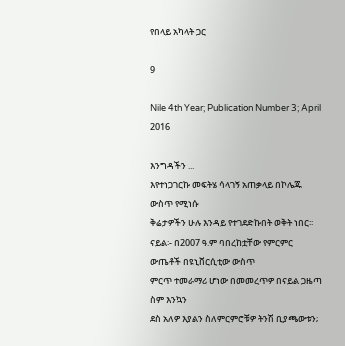የበላይ አካላት ጋር

9

Nile 4th Year; Publication Number 3; April 2016

እንግዳችን ...
እየተነጋገርኩ መፍትሄ ሳላገኝ አጠቃላይ በኮሌጁ ውስጥ የሚነሱ
ቅሬታዎችን ሁሉ እንዳይ የተገደድኩበት ወቅት ነበር፡፡
ናይል፡- በ2007 ዓ.ም ባበረከቷቸው የምርምር ውጤቶች በዩኒቨርሲቲው ውስጥ
ምርጥ ተመራማሪ ሆነው በመመረጥዎ በናይል ጋዜጣ ስም እንኳን
ደስ አለዎ እያልን ስለምርምሮቹዎ ትንሽ ቢያጫውቱን;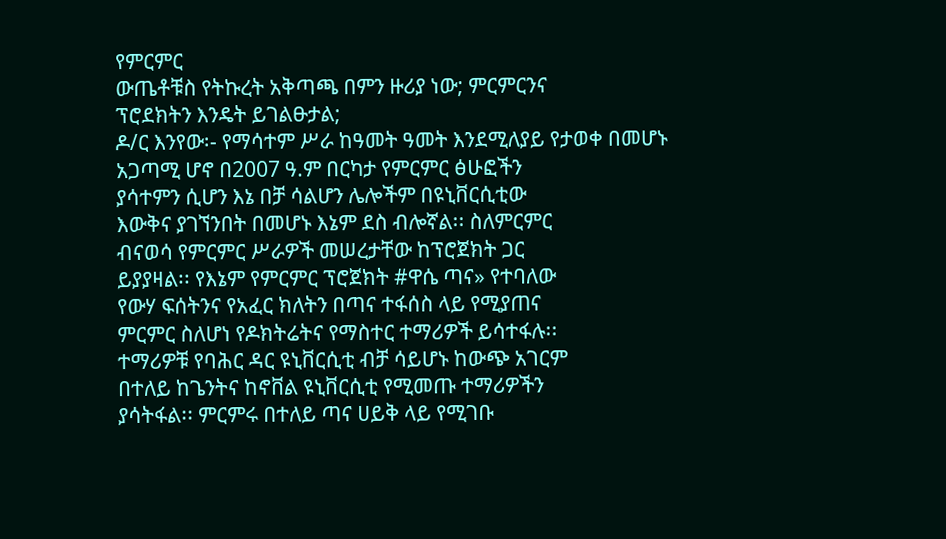የምርምር
ውጤቶቹስ የትኩረት አቅጣጫ በምን ዙሪያ ነው; ምርምርንና
ፕሮደክትን እንዴት ይገልፁታል;
ዶ/ር እንየው፡- የማሳተም ሥራ ከዓመት ዓመት እንደሚለያይ የታወቀ በመሆኑ
አጋጣሚ ሆኖ በ2007 ዓ.ም በርካታ የምርምር ፅሁፎችን
ያሳተምን ሲሆን እኔ በቻ ሳልሆን ሌሎችም በዩኒቨርሲቲው
እውቅና ያገኘንበት በመሆኑ እኔም ደስ ብሎኛል፡፡ ስለምርምር
ብናወሳ የምርምር ሥራዎች መሠረታቸው ከፕሮጀክት ጋር
ይያያዛል፡፡ የእኔም የምርምር ፕሮጀክት #ዋሴ ጣና» የተባለው
የውሃ ፍሰትንና የአፈር ክለትን በጣና ተፋሰስ ላይ የሚያጠና
ምርምር ስለሆነ የዶክትሬትና የማስተር ተማሪዎች ይሳተፋሉ፡፡
ተማሪዎቹ የባሕር ዳር ዩኒቨርሲቲ ብቻ ሳይሆኑ ከውጭ አገርም
በተለይ ከጌንትና ከኖቨል ዩኒቨርሲቲ የሚመጡ ተማሪዎችን
ያሳትፋል፡፡ ምርምሩ በተለይ ጣና ሀይቅ ላይ የሚገቡ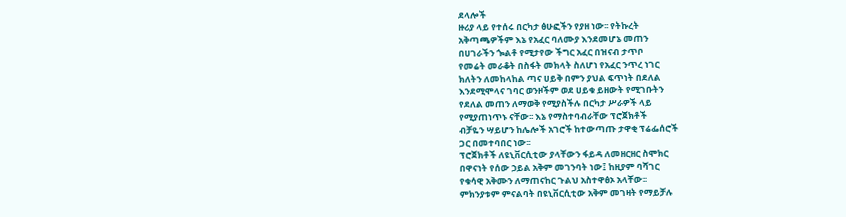ደላሎች
ዙሪያ ላይ የተሰሩ በርካታ ፅሁፎችን የያዘ ነው፡፡ የትኩረት
አቅጣጫዎችም እኔ የአፈር ባለሙያ እንደመሆኔ መጠን
በሀገራችን ጐልቶ የሚታየው ችግር አፈር በዝናብ ታጥቦ
የመሬት መራቆት በስፋት መክላት ስለሆነ የአፈር ንጥረ ነገር
ክለትን ለመከላከል ጣና ሀይቅ በምን ያህል ፍጥነት በደለል
እንደሚሞላና ገባር ወንዞችም ወደ ሀይቁ ይዘውት የሚገቡትን
የደለል መጠን ለማወቅ የሚያስችሉ በርካታ ሥራዎች ላይ
የሚያጠነጥኑ ናቸው፡፡ እኔ የማስተባብራቸው ፕሮጀክቶች
ብቻዬን ሣይሆን ከሌሎች አገሮች ከተውጣጡ ታዋቂ ፕሬፌሰሮች
ጋር በመተባበር ነው፡፡
ፕሮጀክቶች ለዩኒቨርሲቲው ያላቸውን ፋይዳ ለመዘርዘር ስሞክር
በዋናነት የሰው ኃይል አቅም መገንባት ነው፤ ከዚያም ባሻገር
የቁሳዊ አቅሙን ለማጠናከር ጉልህ አስተዋፅኦ አላቸው፡፡
ምክንያቱም ምናልባት በዩኒቨርሲቲው አቅም መገዛት የማይቻሉ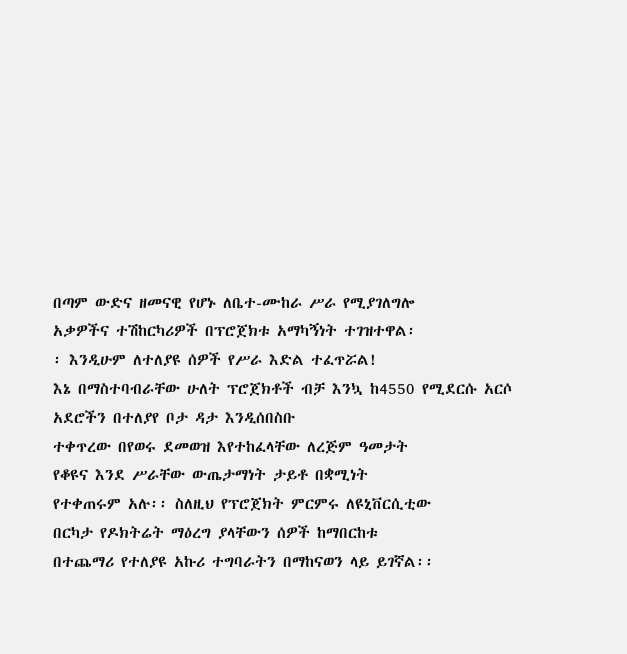በጣም ውድና ዘመናዊ የሆኑ ለቤተ-ሙከራ ሥራ የሚያገለግሎ
አቃዎችና ተሽከርካሪዎች በፕሮጀክቱ አማካኝነት ተገዝተዋል፡
፡ እንዲሁም ለተለያዩ ሰዎች የሥራ እድል ተፈጥሯል!
እኔ በማስተባብራቸው ሁለት ፕሮጀክቶች ብቻ እንኳ ከ4550 የሚደርሱ አርሶ አደሮችን በተለያየ ቦታ ዳታ እንዲሰበስቡ
ተቀጥረው በየወሩ ደመወዝ እየተከፈላቸው ለረጅም ዓመታት
የቆዩና እንደ ሥራቸው ውጤታማነት ታይቶ በቋሚነት
የተቀጠሩም አሉ፡፡ ስለዚህ የፕሮጀክት ምርምሩ ለዩኒቨርሲቲው
በርካታ የዶክትሬት ማዕረግ ያላቸውን ሰዎች ከማበርከቱ
በተጨማሪ የተለያዩ አኩሪ ተግባራትን በማከናወን ላይ ይገኛል፡፡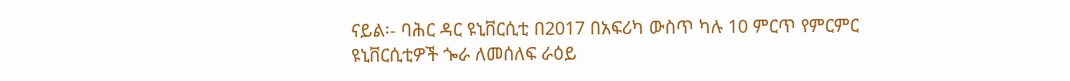ናይል፡- ባሕር ዳር ዩኒቨርሲቲ በ2017 በአፍሪካ ውስጥ ካሉ 10 ምርጥ የምርምር
ዩኒቨርሲቲዎች ጐራ ለመሰለፍ ራዕይ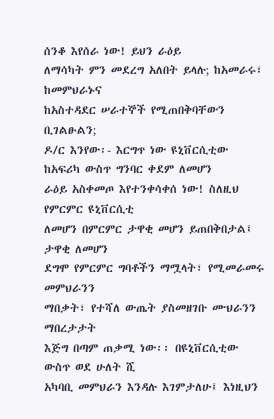ሰንቆ እየሰራ ነው! ይህን ራዕይ
ለማሳካት ምን መደረግ አለበት ይላሉ; ከአመራሩ፣ ከመምህራኑና
ከአስተዳደር ሠራተኞች የሚጠበቅባቸውን ቢገልፁልን;
ዶ/ር እንየው፡- እርግጥ ነው ዩኒቨርሲቲው ከአፍሪካ ውስጥ ግንባር ቀደም ለመሆን
ራዕይ አስቀመጦ እየተንቀሳቀሰ ነው! ስለዚህ የምርምር ዩኒቨርሲቲ
ለመሆን በምርምር ታዋቂ መሆን ይጠበቅበታል፤ ታዋቂ ለመሆን
ደግሞ የምርምር ግባቶችን ማሟላት፣ የሚመራመሩ መምህራንን
ማበቃት፣ የተሻለ ውጤት ያስመዘገቡ ሙህራንን ማበረታታት
እጅግ በጣም ጠቃሚ ነው፡፡ በዩኒቨርሲቲው ውስጥ ወደ ሁለት ሺ
አካባቢ መምህራን እንዳሉ እገምታለሁ፤ እነዚህን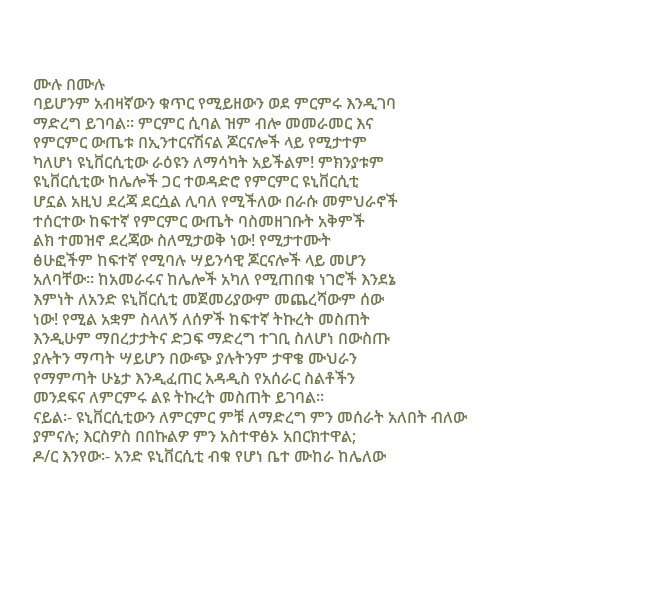ሙሉ በሙሉ
ባይሆንም አብዛኛውን ቁጥር የሚይዘውን ወደ ምርምሩ እንዲገባ
ማድረግ ይገባል፡፡ ምርምር ሲባል ዝም ብሎ መመራመር እና
የምርምር ውጤቱ በኢንተርናሽናል ጆርናሎች ላይ የሚታተም
ካለሆነ ዩኒቨርሲቲው ራዕዩን ለማሳካት አይችልም! ምክንያቱም
ዩኒቨርሲቲው ከሌሎች ጋር ተወዳድሮ የምርምር ዩኒቨርሲቲ
ሆኗል አዚህ ደረጃ ደርሷል ሊባለ የሚችለው በራሱ መምህራኖች
ተሰርተው ከፍተኛ የምርምር ውጤት ባስመዘገቡት አቅምች
ልክ ተመዝኖ ደረጃው ስለሚታወቅ ነው! የሚታተሙት
ፅሁፎችም ከፍተኛ የሚባሉ ሣይንሳዊ ጆርናሎች ላይ መሆን
አለባቸው፡፡ ከአመራሩና ከሌሎች አካለ የሚጠበቁ ነገሮች እንደኔ
እምነት ለአንድ ዩኒቨርሲቲ መጀመሪያውም መጨረሻውም ሰው
ነው! የሚል አቋም ስላለኝ ለሰዎች ከፍተኛ ትኩረት መስጠት
እንዲሁም ማበረታታትና ድጋፍ ማድረግ ተገቢ ስለሆነ በውስጡ
ያሉትን ማጣት ሣይሆን በውጭ ያሉትንም ታዋቄ ሙህራን
የማምጣት ሁኔታ እንዲፈጠር አዳዲስ የአሰራር ስልቶችን
መንደፍና ለምርምሩ ልዩ ትኩረት መስጠት ይገባል፡፡
ናይል፡- ዩኒቨርሲቲውን ለምርምር ምቹ ለማድረግ ምን መሰራት አለበት ብለው
ያምናሉ; እርስዎስ በበኩልዎ ምን አስተዋፅኦ አበርክተዋል;
ዶ/ር እንየው፡- አንድ ዩኒቨርሲቲ ብቁ የሆነ ቤተ ሙከራ ከሌለው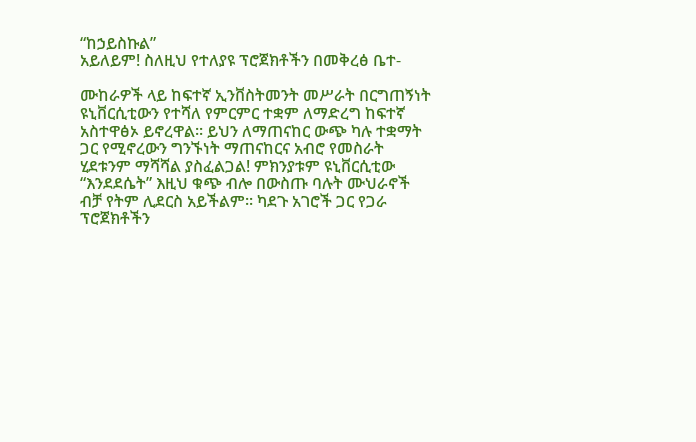“ከኃይስኩል”
አይለይም! ስለዚህ የተለያዩ ፕሮጀክቶችን በመቅረፅ ቤተ-

ሙከራዎች ላይ ከፍተኛ ኢንቨስትመንት መሥራት በርግጠኝነት
ዩኒቨርሲቲውን የተሻለ የምርምር ተቋም ለማድረግ ከፍተኛ
አስተዋፅኦ ይኖረዋል፡፡ ይህን ለማጠናከር ውጭ ካሉ ተቋማት
ጋር የሚኖረውን ግንኙነት ማጠናከርና አብሮ የመስራት
ሂደቱንም ማሻሻል ያስፈልጋል! ምክንያቱም ዩኒቨርሲቲው
“እንደደሴት” እዚህ ቁጭ ብሎ በውስጡ ባሉት ሙህራኖች
ብቻ የትም ሊደርስ አይችልም፡፡ ካደጉ አገሮች ጋር የጋራ
ፕሮጀክቶችን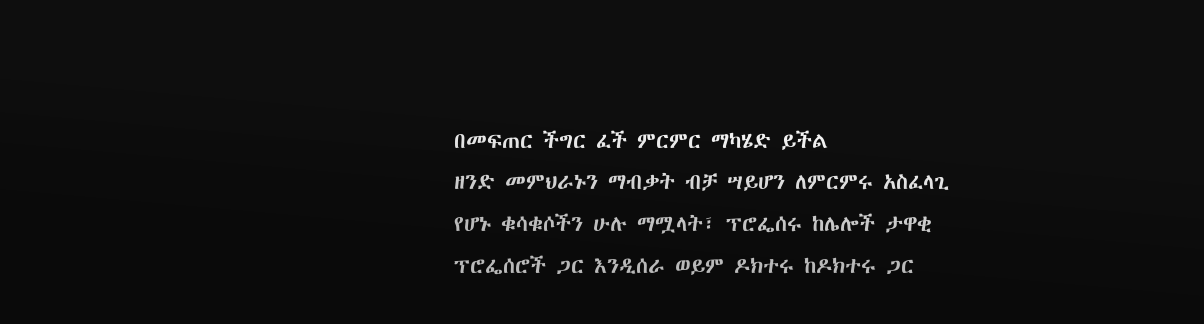በመፍጠር ችግር ፈች ምርምር ማካሄድ ይችል
ዘንድ መምህራኑን ማብቃት ብቻ ሣይሆን ለምርምሩ አስፈላጊ
የሆኑ ቁሳቁሶችን ሁሉ ማሟላት፣ ፕሮፌሰሩ ከሌሎች ታዋቂ
ፕሮፌሰሮች ጋር እንዲሰራ ወይም ዶክተሩ ከዶክተሩ ጋር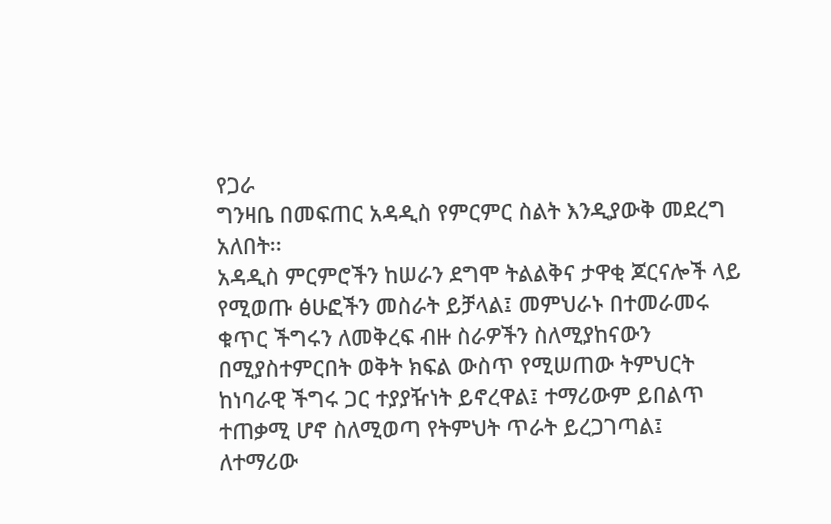የጋራ
ግንዛቤ በመፍጠር አዳዲስ የምርምር ስልት እንዲያውቅ መደረግ
አለበት፡፡
አዳዲስ ምርምሮችን ከሠራን ደግሞ ትልልቅና ታዋቂ ጆርናሎች ላይ
የሚወጡ ፅሁፎችን መስራት ይቻላል፤ መምህራኑ በተመራመሩ
ቁጥር ችግሩን ለመቅረፍ ብዙ ስራዎችን ስለሚያከናውን
በሚያስተምርበት ወቅት ክፍል ውስጥ የሚሠጠው ትምህርት
ከነባራዊ ችግሩ ጋር ተያያዥነት ይኖረዋል፤ ተማሪውም ይበልጥ
ተጠቃሚ ሆኖ ስለሚወጣ የትምህት ጥራት ይረጋገጣል፤
ለተማሪው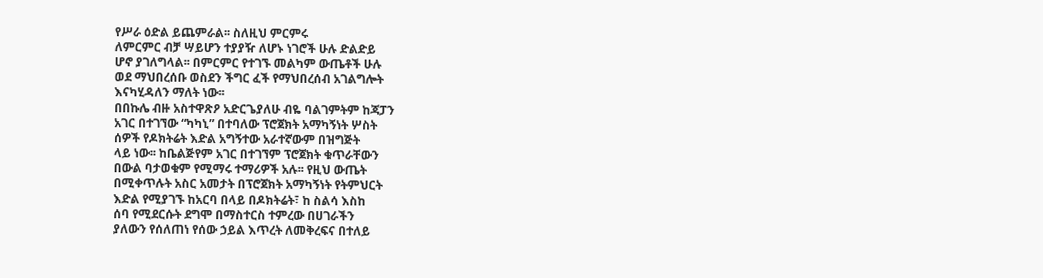የሥራ ዕድል ይጨምራል፡፡ ስለዚህ ምርምሩ
ለምርምር ብቻ ሣይሆን ተያያዥ ለሆኑ ነገሮች ሁሉ ድልድይ
ሆኖ ያገለግላል፡፡ በምርምር የተገኙ መልካም ውጤቶች ሁሉ
ወደ ማህበረሰቡ ወስደን ችግር ፈች የማህበረሰብ አገልግሎት
እናካሂዳለን ማለት ነው፡፡
በበኩሌ ብዙ አስተዋጽዖ አድርጌያለሁ ብዬ ባልገምትም ከጃፓን
አገር በተገኘው “ካካኒ” በተባለው ፕሮጀክት አማካኝነት ሦስት
ሰዎች የዶክትሬት እድል አግኝተው አራተኛውም በዝግጅት
ላይ ነው፡፡ ከቤልጅየም አገር በተገኘም ፕሮጀክት ቁጥራቸውን
በውል ባታወቁም የሚማሩ ተማሪዎች አሉ፡፡ የዚህ ውጤት
በሚቀጥሉት አስር አመታት በፕሮጀክት አማካኝነት የትምህርት
እድል የሚያገኙ ከአርባ በላይ በዶክትሬት፣ ከ ስልሳ እስከ
ሰባ የሚደርሱት ደግሞ በማስተርስ ተምረው በሀገራችን
ያለውን የሰለጠነ የሰው ኃይል እጥረት ለመቅረፍና በተለይ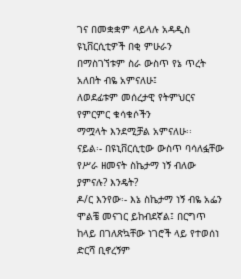ገና በመቋቋም ላይላሉ አዳዲስ ዩኒቨርሲቲዎች በቂ ምሁራን
በማስገኘቱም ስራ ውስጥ የኔ ጥረት አለበት ብዬ አምናለሁ፤
ለወደፊቱም መሰረታዊ የትምህርና የምርምር ቁሳቁሶችን
ማሟላት እንደሚቻል አምናለሁ፡፡
ናይል፡- በዩኒቨርሲቲው ውስጥ ባሳለፏቸው የሥራ ዘመናት ስኬታማ ነኝ ብለው
ያምናሉ? እንዴት?
ዶ/ር እንየው፡- እኔ ስኬታማ ነኝ ብዬ አፌን ሞልቼ መናገር ይከብደኛል፤ በርግጥ
ከላይ በገለጽኳቸው ነገሮች ላይ የተወሰነ ድርሻ ቢኖረኝም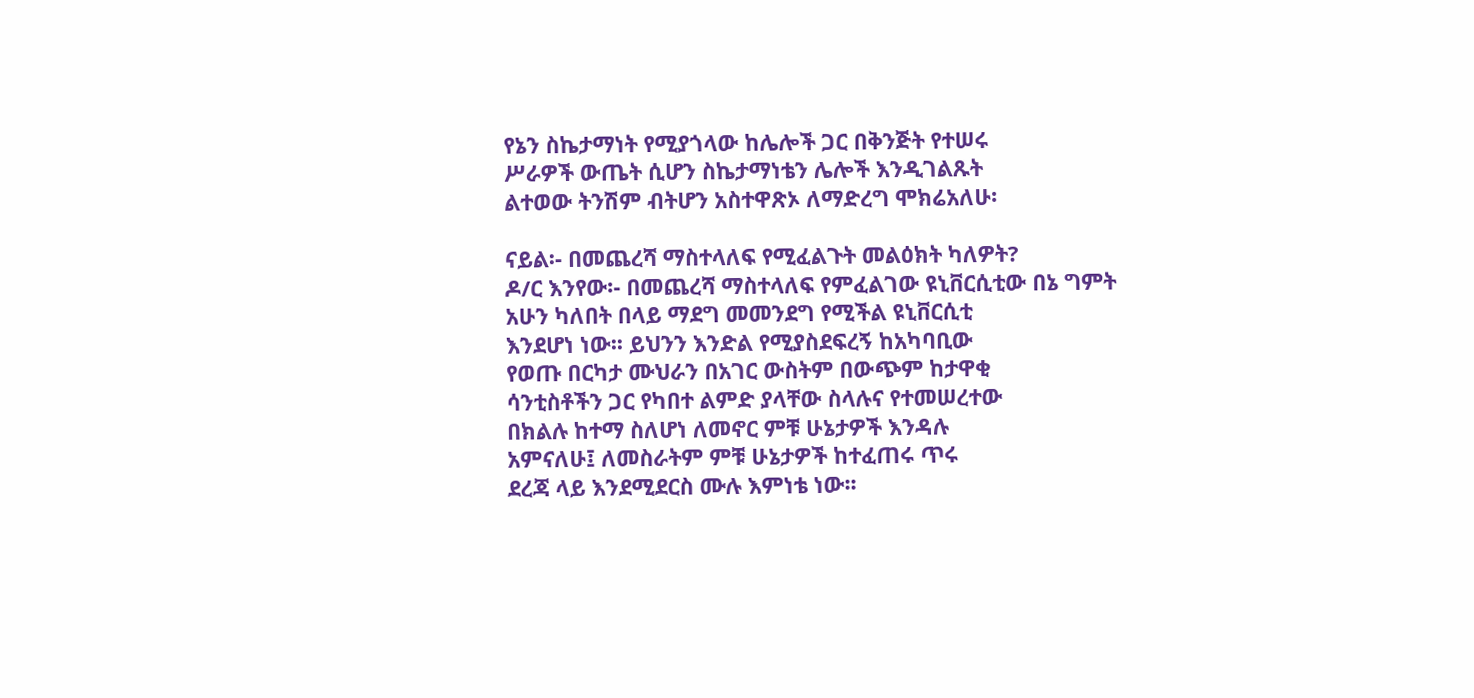የኔን ስኬታማነት የሚያጎላው ከሌሎች ጋር በቅንጅት የተሠሩ
ሥራዎች ውጤት ሲሆን ስኬታማነቴን ሌሎች እንዲገልጹት
ልተወው ትንሽም ብትሆን አስተዋጽኦ ለማድረግ ሞክሬአለሁ፡

ናይል፡- በመጨረሻ ማስተላለፍ የሚፈልጉት መልዕክት ካለዎት?
ዶ/ር እንየው፡- በመጨረሻ ማስተላለፍ የምፈልገው ዩኒቨርሲቲው በኔ ግምት
አሁን ካለበት በላይ ማደግ መመንደግ የሚችል ዩኒቨርሲቲ
እንደሆነ ነው፡፡ ይህንን እንድል የሚያስደፍረኝ ከአካባቢው
የወጡ በርካታ ሙህራን በአገር ውስትም በውጭም ከታዋቂ
ሳንቲስቶችን ጋር የካበተ ልምድ ያላቸው ስላሉና የተመሠረተው
በክልሉ ከተማ ስለሆነ ለመኖር ምቹ ሁኔታዎች እንዳሉ
አምናለሁ፤ ለመስራትም ምቹ ሁኔታዎች ከተፈጠሩ ጥሩ
ደረጃ ላይ እንደሚደርስ ሙሉ እምነቴ ነው፡፡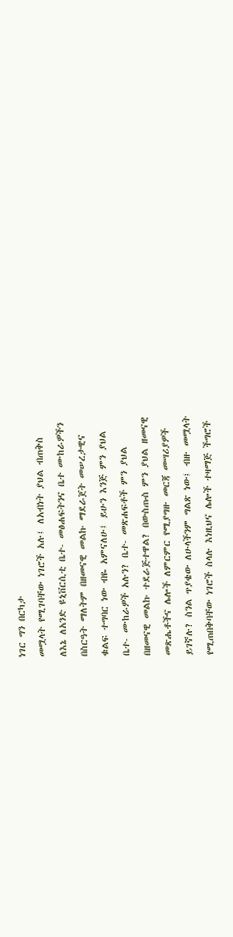ነገር ግን በርካታ
መሟላት የሚገባቸው ነገሮች አሉ፤ ለአብነት ያህል ብጠቅስ
ለእኔ ለአንድ ዩኒቨርሲቲ ቤተ- መፅሐፍትንና ቤተ ሙከራዎችን
በስርዓት ማለትም በዘመናዊ መልኩ ማደራጀት መሠረታዊና
ቁልፍ ተግባር ነው ብዬ አምናለሁ፤ ይሁን እንጅ ምን ያህል
ቤተ- ሙከራዎች አሉን? ቤተ- መጽሐፍቶች ምን ያህል
በዘመናዊ መልኩ ተደራጅተዋል? በውስጡስ ምን ያህል ዘመናዊ
መጽሔቶችና ሌሎች ለምርምር የሚያግዙ መርጃ መሣሪያዎች
ይገኛሉ? ስንል ጥያቄው ለሁላችንም ግልጽ ነው፤ ብዙ መሟላት
የሚጠበቅባቸው ነገሮች ስላሉ እነዚህና ሌሎች ተዛማጅ ችግሮች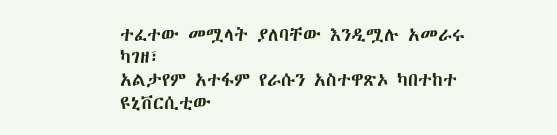ተፈተው መሟላት ያለባቸው እንዲሟሉ አመራሩ
ካገዘ፣
አልታየም አተፋም የራሱን አስተዋጽኦ ካበተከተ ዩኒቨርሲቲው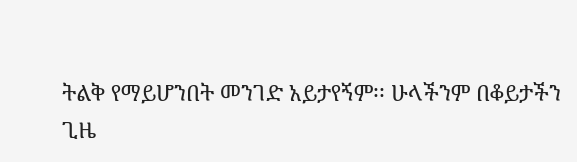ትልቅ የማይሆንበት መንገድ አይታየኝም፡፡ ሁላችንም በቆይታችን
ጊዜ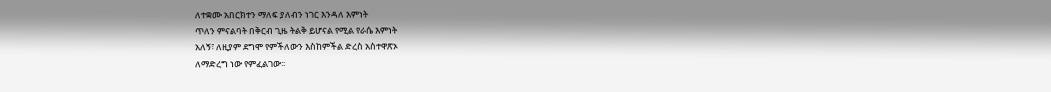ለተቋሙ አበርክተን ማለፍ ያለብን ነገር እንዳለ እምነት
ጥለን ምናልባት በቅርብ ጊዜ ትልቅ ይሆናል የሚል የራሴ እምነት
አለኝ፣ ለዚያም ደግሞ የምችለውን እስከምችል ድረስ አስተዋጽኦ
ለማድረግ ነው የምፈልገው፡፡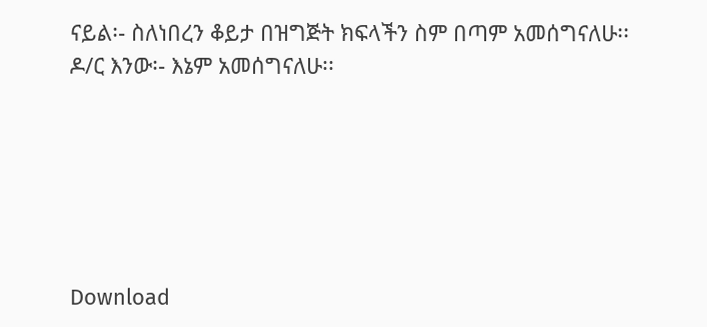ናይል፡- ስለነበረን ቆይታ በዝግጅት ክፍላችን ስም በጣም አመሰግናለሁ፡፡
ዶ/ር እንው፡- እኔም አመሰግናለሁ፡፡






Download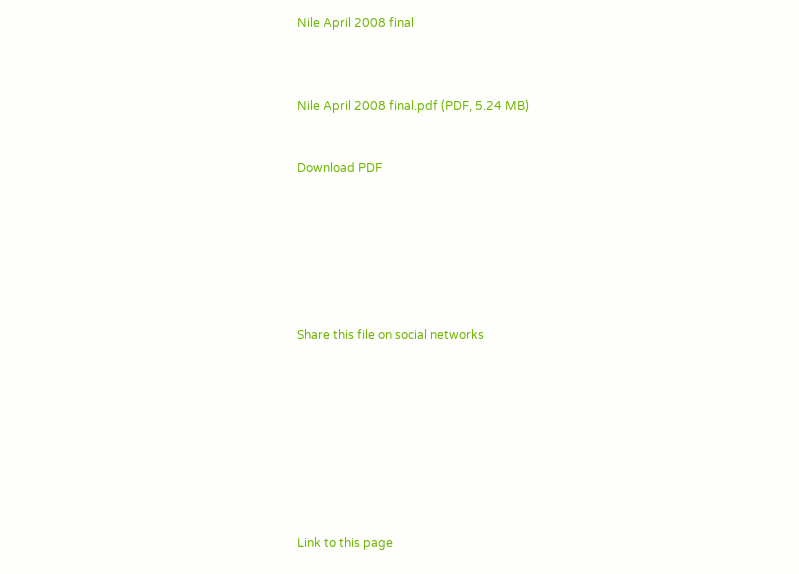Nile April 2008 final



Nile April 2008 final.pdf (PDF, 5.24 MB)


Download PDF







Share this file on social networks









Link to this page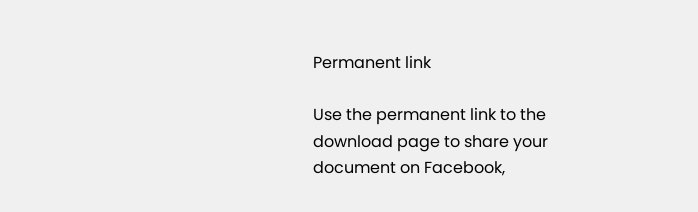Permanent link

Use the permanent link to the download page to share your document on Facebook,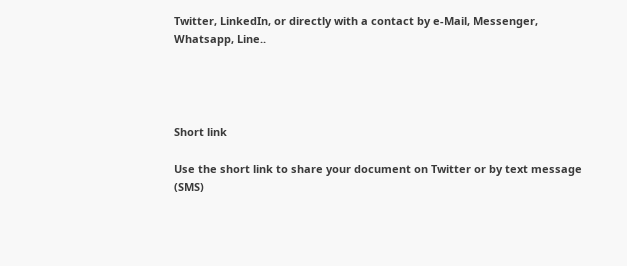Twitter, LinkedIn, or directly with a contact by e-Mail, Messenger, Whatsapp, Line..




Short link

Use the short link to share your document on Twitter or by text message (SMS)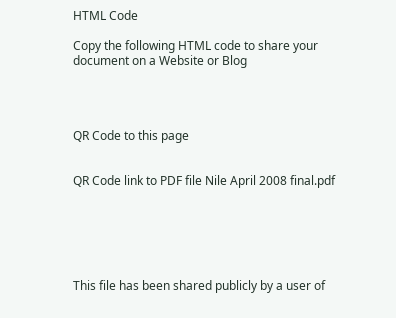HTML Code

Copy the following HTML code to share your document on a Website or Blog




QR Code to this page


QR Code link to PDF file Nile April 2008 final.pdf






This file has been shared publicly by a user of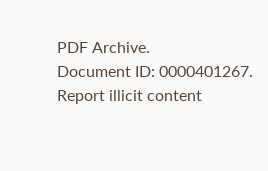PDF Archive.
Document ID: 0000401267.
Report illicit content